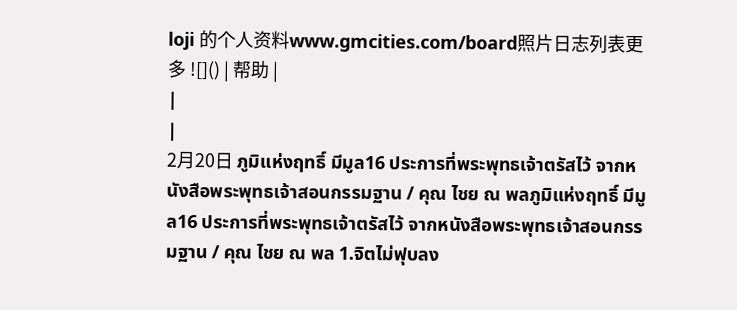loji 的个人资料www.gmcities.com/board照片日志列表更多 ![]() | 帮助 |
|
|
2月20日 ภูมิแห่งฤทธิ์ มีมูล16 ประการที่พระพุทธเจ้าตรัสไว้ จากหนังสือพระพุทธเจ้าสอนกรรมฐาน / คุณ ไชย ณ พลภูมิแห่งฤทธิ์ มีมูล16 ประการที่พระพุทธเจ้าตรัสไว้ จากหนังสือพระพุทธเจ้าสอนกรรมฐาน / คุณ ไชย ณ พล 1.จิตไม่ฟุบลง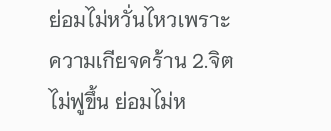ย่อมไม่หวั่นไหวเพราะความเกียจคร้าน 2.จิตไม่ฟูขึ้น ย่อมไม่ห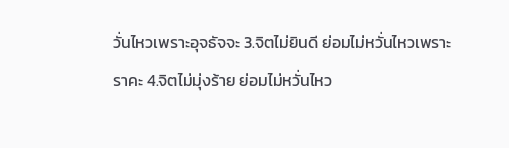วั่นไหวเพราะอุจธัจจะ 3.จิตไม่ยินดี ย่อมไม่หวั่นไหวเพราะราคะ 4.จิตไม่มุ่งร้าย ย่อมไม่หวั่นไหว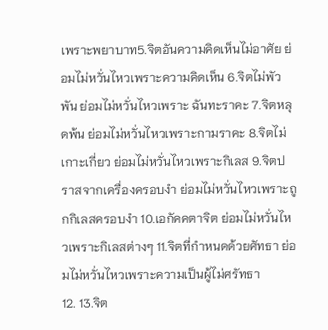เพราะพยาบาท5.จิตอันความคิดเห็นไม่อาศัย ย่อมไม่หวั่นไหวเพราะความคิดเห็น 6.จิตไม่พัวพัน ย่อมไม่หวั่นไหวเพราะ ฉันทะราคะ 7.จิตหลุดพ้น ย่อมไม่หวั่นไหวเพราะกามราคะ 8.จิตไม่เกาะเกี่ยว ย่อมไม่หวั่นไหวเพราะกิเลส 9.จิตปราสจากเครื่องครอบงำ ย่อมไม่หวั่นไหวเพราะถูกกิเลสครอบงำ 10.เอกัคคตาจิต ย่อมไม่หวั่นไหวเพราะกิเลสต่างๆ 11.จิตที่กำหนดด้วยศัทธา ย่อมไม่หวั่นไหวเพราะความเป็นผู้ไม่ศรัทธา
12. 13.จิต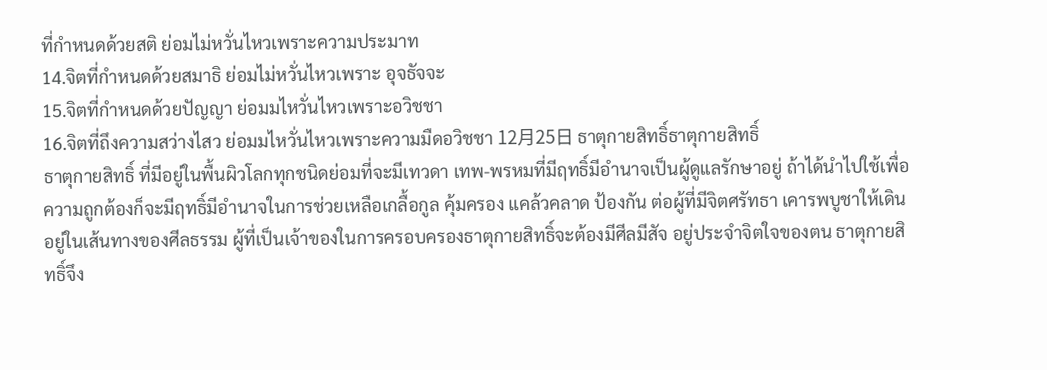ที่กำหนดด้วยสติ ย่อมไม่หวั่นไหวเพราะความประมาท
14.จิตที่กำหนดด้วยสมาธิ ย่อมไม่หวั่นไหวเพราะ อุจธัจจะ
15.จิตที่กำหนดด้วยปัญญา ย่อมมไหวั่นไหวเพราะอวิชชา
16.จิตที่ถึงความสว่างไสว ย่อมมไหวั่นไหวเพราะความมืดอวิชชา 12月25日 ธาตุกายสิทธิ์ธาตุกายสิทธิ์
ธาตุกายสิทธิ์ ที่มีอยู่ในพื้นผิวโลกทุกชนิดย่อมที่จะมีเทวดา เทพ-พรหมที่มีฤทธิ์มีอำนาจเป็นผู้ดูแลรักษาอยู่ ถ้าได้นำไปใช้เพื่อความถูกต้องก็จะมีฤทธิ์มีอำนาจในการช่วยเหลือเกลื้อกูล คุ้มครอง แคล้วคลาด ป้องกัน ต่อผู้ที่มีจิตศรัทธา เคารพบูชาให้เดินอยู่ในเส้นทางของศีลธรรม ผู้ที่เป็นเจ้าของในการครอบครองธาตุกายสิทธิ์จะต้องมีศีลมีสัจ อยู่ประจำจิตใจของตน ธาตุกายสิทธิ์จึง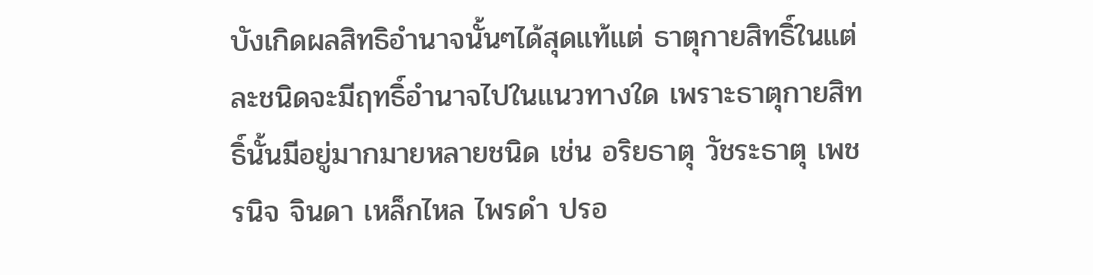บังเกิดผลสิทธิอำนาจนั้นๆได้สุดแท้แต่ ธาตุกายสิทธิ์ในแต่ละชนิดจะมีฤทธิ์อำนาจไปในแนวทางใด เพราะธาตุกายสิทธิ์นั้นมีอยู่มากมายหลายชนิด เช่น อริยธาตุ วัชระธาตุ เพชรนิจ จินดา เหล็กไหล ไพรดำ ปรอ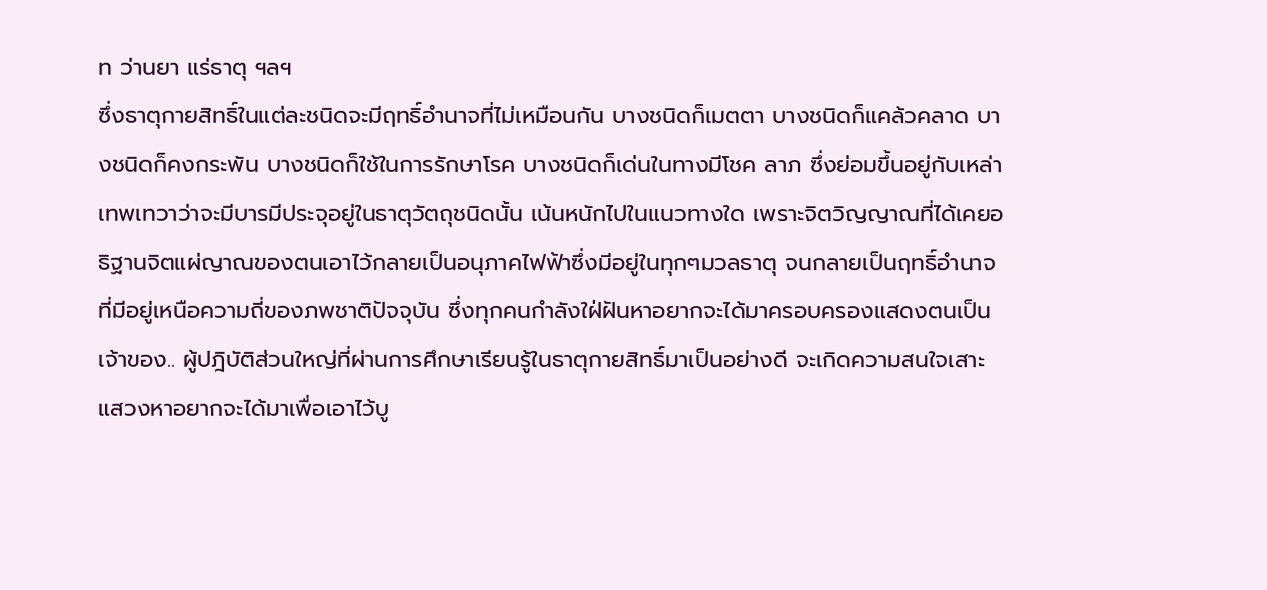ท ว่านยา แร่ธาตุ ฯลฯ
ซึ่งธาตุกายสิทธิ์ในแต่ละชนิดจะมีฤทธิ์อำนาจที่ไม่เหมือนกัน บางชนิดก็เมตตา บางชนิดก็แคล้วคลาด บางชนิดก็คงกระพัน บางชนิดก็ใช้ในการรักษาโรค บางชนิดก็เด่นในทางมีโชค ลาภ ซึ่งย่อมขึ้นอยู่กับเหล่าเทพเทวาว่าจะมีบารมีประจุอยู่ในธาตุวัตถุชนิดนั้น เน้นหนักไปในแนวทางใด เพราะจิตวิญญาณที่ได้เคยอธิฐานจิตแผ่ญาณของตนเอาไว้กลายเป็นอนุภาคไฟฟ้าซึ่งมีอยู่ในทุกๆมวลธาตุ จนกลายเป็นฤทธิ์อำนาจที่มีอยู่เหนือความถี่ของภพชาติปัจจุบัน ซึ่งทุกคนกำลังใฝ่ฝันหาอยากจะได้มาครอบครองแสดงตนเป็นเจ้าของ.. ผู้ปฎิบัติส่วนใหญ่ที่ผ่านการศึกษาเรียนรู้ในธาตุกายสิทธิ์มาเป็นอย่างดี จะเกิดความสนใจเสาะแสวงหาอยากจะได้มาเพื่อเอาไว้บู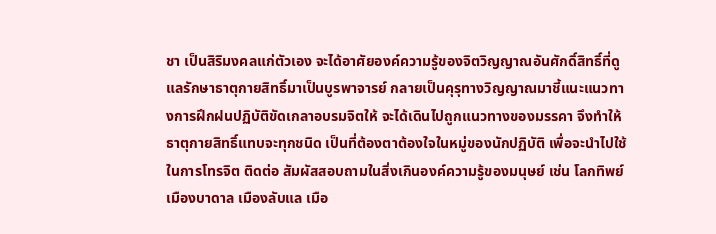ชา เป็นสิริมงคลแก่ตัวเอง จะได้อาศัยองค์ความรู้ของจิตวิญญาณอันศักดิ์สิทธิ์ที่ดูแลรักษาธาตุกายสิทธิ์มาเป็นบูรพาจารย์ กลายเป็นคุรุทางวิญญาณมาชี้แนะแนวทางการฝึกฝนปฏิบัติขัดเกลาอบรมจิตให้ จะได้เดินไปถูกแนวทางของมรรคา จึงทำให้ธาตุกายสิทธิ์แทบจะทุกชนิด เป็นที่ต้องตาต้องใจในหมู่ของนักปฏิบัติ เพื่อจะนำไปใช้ในการโทรจิต ติดต่อ สัมผัสสอบถามในสิ่งเกินองค์ความรู้ของมนุษย์ เช่น โลกทิพย์ เมืองบาดาล เมืองลับแล เมือ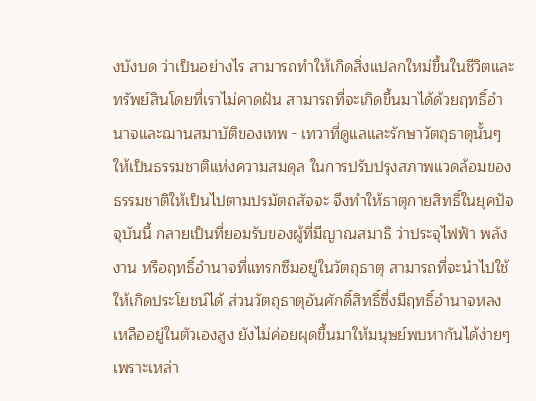งบังบด ว่าเป็นอย่างไร สามารถทำให้เกิดสิ่งแปลกใหม่ขึ้นในชีวิตและทรัพย์สินโดยที่เราไม่คาดฝัน สามารถที่จะเกิดขึ้นมาได้ด้วยฤทธิ์อำนาจและฌานสมาบัติของเทพ - เทวาที่ดูแลและรักษาวัตถุธาตุนั้นๆ ให้เป็นธรรมชาติแห่งความสมดุล ในการปรับปรุงสภาพแวดล้อมของธรรมชาติให้เป็นไปตามปรมัตถสัจจะ จึงทำให้ธาตุกายสิทธิ์ในยุคปัจจุบันนี้ กลายเป็นที่ยอมรับของผู้ที่มีญาณสมาธิ ว่าประจุไฟฟ้า พลังงาน หรือฤทธิ์อำนาจที่แทรกซึมอยู่ในวัตถุธาตุ สามารถที่จะนำไปใช้ให้เกิดประโยชน์ได้ ส่วนวัตถุธาตุอันศักดิ์สิทธิ์ซึ่งมีฤทธิ์อำนาจหลงเหลืออยู่ในตัวเองสูง ยังไม่ค่อยผุดขึ้นมาให้มนุษย์พบหากันได้ง่ายๆเพราะเหล่า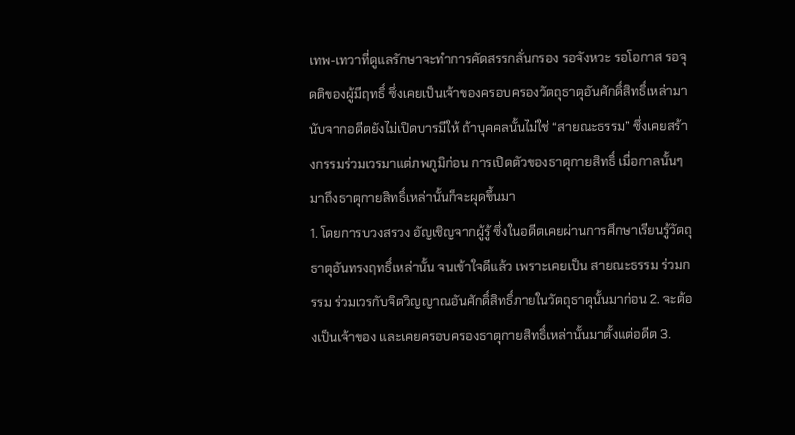เทพ-เทวาที่ดูแลรักษาจะทำการคัดสรรกลั่นกรอง รอจังหวะ รอโอกาส รอจุดติของผู้มีฤทธิ์ ซึ่งเคยเป็นเจ้าของครอบครองวัตถุธาตุอันศักดิ์สิทธิ์เหล่ามานับจากอดีตยังไม่เปิดบารมีให้ ถ้าบุคคลนั้นไม่ใช่ “สายณะธรรม” ซึ่งเคยสร้างกรรมร่วมเวรมาแต่ภพภูมิก่อน การเปิดตัวของธาตุกายสิทธิ์ เมื่อกาลนั้นๆ มาถึงธาตุกายสิทธิ์เหล่านั้นก็จะผุดขึ้นมา
1. โดยการบวงสรวง อัญเชิญจากผู้รู้ ซึ่งในอดีตเคยผ่านการศึกษาเรียนรู้วัตถุธาตุอันทรงฤทธิ์เหล่านั้น จนเข้าใจดีแล้ว เพราะเคยเป็น สายณะธรรม ร่วมกรรม ร่วมเวรกับจิตวิญญาณอันศักดิ์สิทธิ์ภายในวัตถุธาตุนั้นมาก่อน 2. จะต้องเป็นเจ้าของ และเคยครอบครองธาตุกายสิทธิ์เหล่านั้นมาตั้งแต่อดีต 3.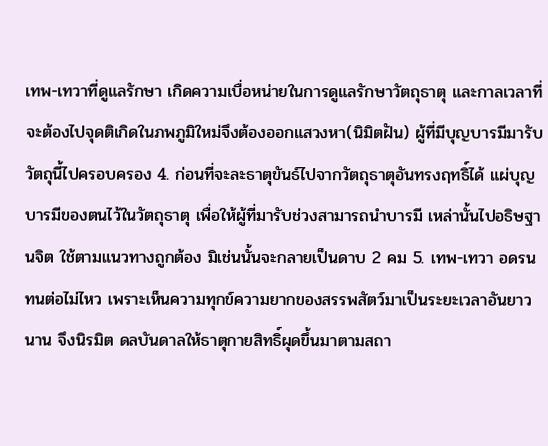เทพ-เทวาที่ดูแลรักษา เกิดความเบื่อหน่ายในการดูแลรักษาวัตถุธาตุ และกาลเวลาที่จะต้องไปจุดติเกิดในภพภูมิใหม่จึงต้องออกแสวงหา(นิมิตฝัน) ผู้ที่มีบุญบารมีมารับวัตถุนี้ไปครอบครอง 4. ก่อนที่จะละธาตุขันธ์ไปจากวัตถุธาตุอันทรงฤทธิ์ได้ แผ่บุญบารมีของตนไว้ในวัตถุธาตุ เพื่อให้ผู้ที่มารับช่วงสามารถนำบารมี เหล่านั้นไปอธิษฐานจิต ใช้ตามแนวทางถูกต้อง มิเช่นนั้นจะกลายเป็นดาบ 2 คม 5. เทพ-เทวา อดรนทนต่อไม่ไหว เพราะเห็นความทุกข์ความยากของสรรพสัตว์มาเป็นระยะเวลาอันยาวนาน จึงนิรมิต ดลบันดาลให้ธาตุกายสิทธิ์ผุดขึ้นมาตามสถา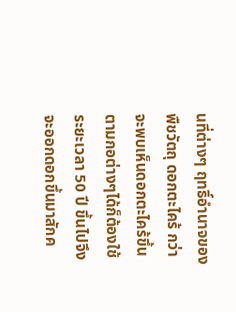นที่ต่างๆ ฤทธิ์อำนาจของพืชวัตถุ ดอกตะไคร้ กว่าจะพบเห็นดอกตะไคร้ขึ้นตามกอต่างๆได้ก็ต้องใช้ระยะเวลา 50 ปี ขึ้นไปจึงจะออกดอกขึ้นมาสักค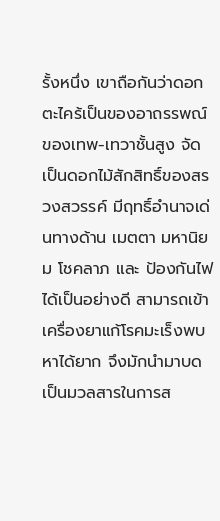รั้งหนึ่ง เขาถือกันว่าดอกตะไคร้เป็นของอาถรรพณ์ของเทพ-เทวาชั้นสูง จัดเป็นดอกไม้สักสิทธิ์ของสรวงสวรรค์ มีฤทธิ์อำนาจเด่นทางด้าน เมตตา มหานิยม โชคลาภ และ ป้องกันไฟได้เป็นอย่างดี สามารถเข้าเครื่องยาแก้โรคมะเร็งพบหาได้ยาก จึงมักนำมาบด เป็นมวลสารในการส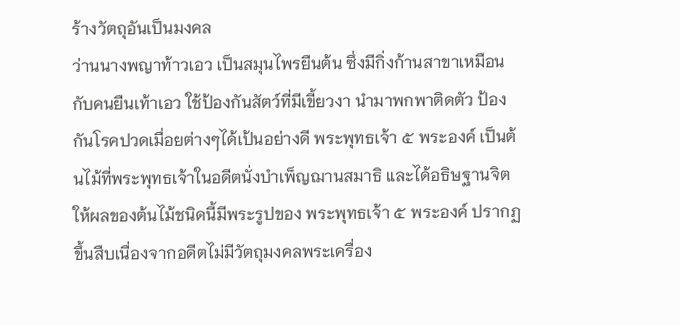ร้างวัตถุอันเป็นมงคล
ว่านนางพญาท้าวเอว เป็นสมุนไพรยืนต้น ซึ่งมีกิ่งก้านสาขาเหมือนกับคนยืนเท้าเอว ใช้ป้องกันสัตว์ที่มีเขี้ยวงา นำมาพกพาติดตัว ป้องกันโรคปวดเมื่อยต่างๆได้เป้นอย่างดี พระพุทธเจ้า ๕ พระองค์ เป็นต้นไม้ที่พระพุทธเจ้าในอดีตนั่งบำเพ็ญฌานสมาธิ และได้อธิษฐานจิตให้ผลของต้นไม้ชนิดนี้มีพระรูปของ พระพุทธเจ้า ๕ พระองค์ ปรากฏขึ้นสืบเนื่องจากอดีตไม่มีวัตถุมงคลพระเครื่อง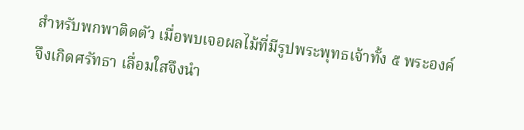สำหรับพกพาติดตัว เมื่อพบเจอผลไม้ที่มีรูปพระพุทธเจ้าทั้ง ๕ พระองค์ จึงเกิดศรัทธา เลื่อมใสจึงนำ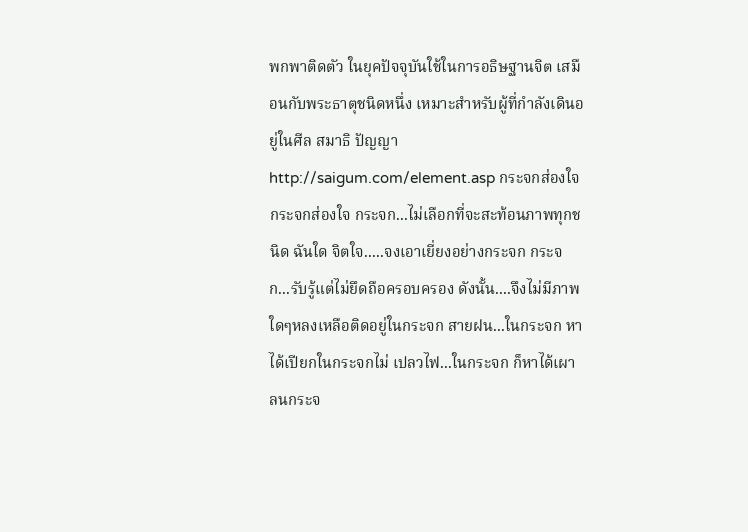พกพาติดตัว ในยุคปัจจุบันใช้ในการอธิษฐานจิต เสมือนกับพระธาตุชนิดหนึ่ง เหมาะสำหรับผู้ที่กำลังเดินอยู่ในศีล สมาธิ ปัญญา http://saigum.com/element.asp กระจกส่องใจกระจกส่องใจ กระจก...ไม่เลือกที่จะสะท้อนภาพทุกชนิด ฉันใด จิตใจ.....จงเอาเยี่ยงอย่างกระจก กระจก...รับรู้แต่ไม่ยึดถือครอบครอง ดังนั้น....จึงไม่มีภาพใดๆหลงเหลือติดอยู่ในกระจก สายฝน...ในกระจก หาได้เปียกในกระจกไม่ เปลวไฟ...ในกระจก ก็หาได้เผาลนกระจ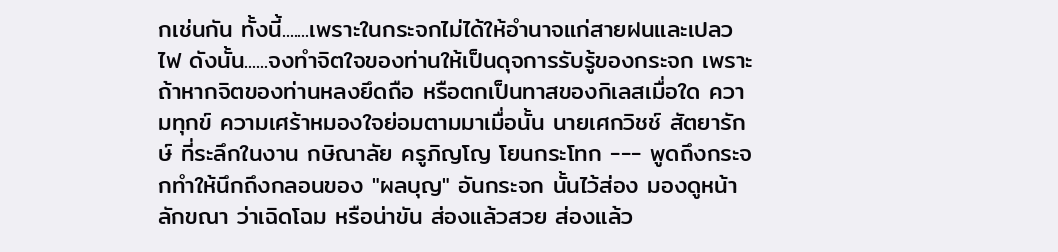กเช่นกัน ทั้งนี้.......เพราะในกระจกไม่ได้ให้อำนาจแก่สายฝนและเปลวไฟ ดังนั้น......จงทำจิตใจของท่านให้เป็นดุจการรับรู้ของกระจก เพราะถ้าหากจิตของท่านหลงยึดถือ หรือตกเป็นทาสของกิเลสเมื่อใด ความทุกข์ ความเศร้าหมองใจย่อมตามมาเมื่อนั้น นายเศกวิชช์ สัตยารักษ์ ที่ระลึกในงาน กษิณาลัย ครูภิญโญ โยนกระโทก --- พูดถึงกระจกทำให้นึกถึงกลอนของ "ผลบุญ" อันกระจก นั้นไว้ส่อง มองดูหน้า ลักขณา ว่าเฉิดโฉม หรือน่าขัน ส่องแล้วสวย ส่องแล้ว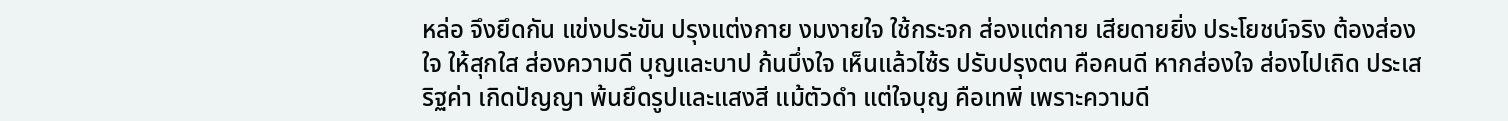หล่อ จึงยึดกัน แข่งประขัน ปรุงแต่งกาย งมงายใจ ใช้กระจก ส่องแต่กาย เสียดายยิ่ง ประโยชน์จริง ต้องส่องใจ ให้สุกใส ส่องความดี บุญและบาป ก้นบึ่งใจ เห็นแล้วไซ้ร ปรับปรุงตน คือคนดี หากส่องใจ ส่องไปเถิด ประเสริฐค่า เกิดปัญญา พ้นยึดรูปและแสงสี แม้ตัวดำ แต่ใจบุญ คือเทพี เพราะความดี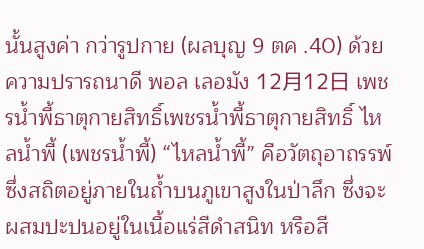นั้นสูงค่า กว่ารูปกาย (ผลบุญ 9 ตค .40) ด้วยความปรารถนาดี พอล เลอมัง 12月12日 เพชรน้ำพี้ธาตุกายสิทธิ์เพชรน้ำพี้ธาตุกายสิทธิ์ ไหลน้ำพี้ (เพชรน้ำพี้) “ไหลน้ำพี้” คือวัตถุอาถรรพ์ ซึ่งสถิตอยู่ภายในถ้ำบนภูเขาสูงในป่าลึก ซึ่งจะผสมปะปนอยู่ในเนื้อแร่สีดำสนิท หรือสี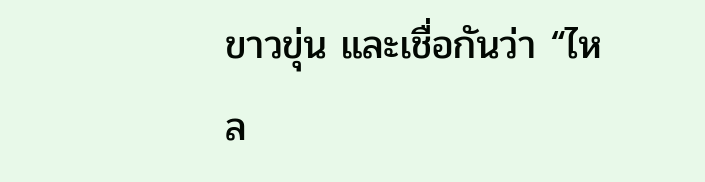ขาวขุ่น และเชื่อกันว่า “ไหล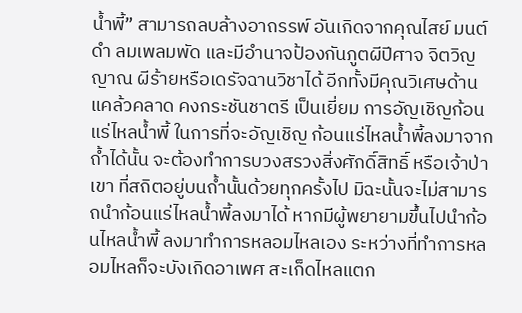น้ำพี้” สามารถลบล้างอาถรรพ์ อันเกิดจากคุณไสย์ มนต์ดำ ลมเพลมพัด และมีอำนาจป้องกันภูตผีปีศาจ จิตวิญญาณ ผีร้ายหรือเดรัจฉานวิชาได้ อีกทั้งมีคุณวิเศษด้าน แคล้วคลาด คงกระชันชาตรี เป็นเยี่ยม การอัญเชิญก้อนแร่ไหลน้ำพี้ ในการที่จะอัญเชิญ ก้อนแร่ไหลน้ำพี้ลงมาจากถ้ำได้นั้น จะต้องทำการบวงสรวงสิ่งศักดิ์สิทธิ์ หรือเจ้าป่าเขา ที่สถิตอยู่บนถ้ำนั้นด้วยทุกครั้งไป มิฉะนั้นจะไม่สามารถนำก้อนแร่ไหลน้ำพี้ลงมาได้ หากมีผู้พยายามขึ้นไปนำก้อนไหลน้ำพี้ ลงมาทำการหลอมไหลเอง ระหว่างที่ทำการหลอมไหลก็จะบังเกิดอาเพศ สะเก็ดไหลแตก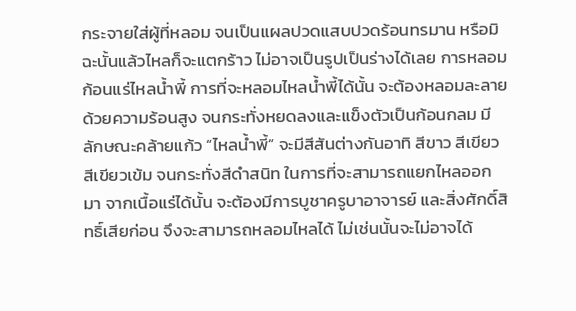กระจายใส่ผู้ที่หลอม จนเป็นแผลปวดแสบปวดร้อนทรมาน หรือมิฉะนั้นแล้วไหลก็จะแตกร้าว ไม่อาจเป็นรูปเป็นร่างได้เลย การหลอมก้อนแร่ไหลน้ำพี้ การที่จะหลอมไหลน้ำพี้ได้นั้น จะต้องหลอมละลายด้วยความร้อนสูง จนกระทั่งหยดลงและแข็งตัวเป็นก้อนกลม มีลักษณะคล้ายแก้ว “ไหลน้ำพี้” จะมีสีสันต่างกันอาทิ สีขาว สีเขียว สีเขียวเข้ม จนกระทั่งสีดำสนิท ในการที่จะสามารถแยกไหลออกมา จากเนื้อแร่ได้นั้น จะต้องมีการบูชาครูบาอาจารย์ และสิ่งศักดิ์สิทธิ์เสียก่อน จึงจะสามารถหลอมไหลได้ ไม่เช่นนั้นจะไม่อาจได้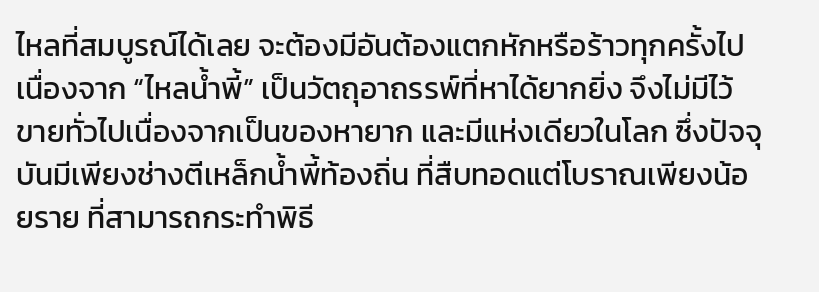ไหลที่สมบูรณ์ได้เลย จะต้องมีอันต้องแตกหักหรือร้าวทุกครั้งไป เนื่องจาก “ไหลน้ำพี้” เป็นวัตถุอาถรรพ์ที่หาได้ยากยิ่ง จึงไม่มีไว้ขายทั่วไปเนื่องจากเป็นของหายาก และมีแห่งเดียวในโลก ซึ่งปัจจุบันมีเพียงช่างตีเหล็กน้ำพี้ท้องถิ่น ที่สืบทอดแต่โบราณเพียงน้อยราย ที่สามารถกระทำพิธี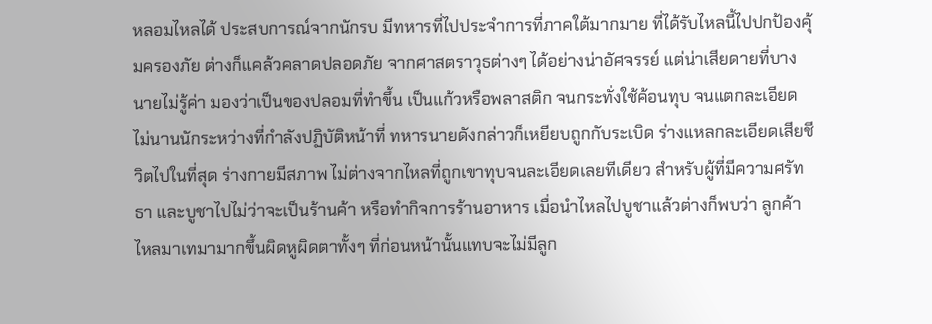หลอมไหลได้ ประสบการณ์จากนักรบ มีทหารที่ไปประจำการที่ภาคใต้มากมาย ที่ได้รับไหลนี้ไปปกป้องคุ้มครองภัย ต่างก็แคล้วคลาดปลอดภัย จากศาสตราวุธต่างๆ ได้อย่างน่าอัศจรรย์ แต่น่าเสียดายที่บางนายไม่รู้ค่า มองว่าเป็นของปลอมที่ทำขึ้น เป็นแก้วหรือพลาสติก จนกระทั่งใช้ค้อนทุบ จนแตกละเอียด ไม่นานนักระหว่างที่กำลังปฏิบัติหน้าที่ ทหารนายดังกล่าวก็เหยียบถูกกับระเบิด ร่างแหลกละเอียดเสียชีวิตไปในที่สุด ร่างกายมีสภาพ ไม่ต่างจากไหลที่ถูกเขาทุบจนละเอียดเลยทีเดียว สำหรับผู้ที่มีความศรัทธา และบูชาไปไม่ว่าจะเป็นร้านค้า หรือทำกิจการร้านอาหาร เมื่อนำไหลไปบูชาแล้วต่างก็พบว่า ลูกค้าไหลมาเทมามากขึ้นผิดหูผิดตาทั้งๆ ที่ก่อนหน้านั้นแทบจะไม่มีลูก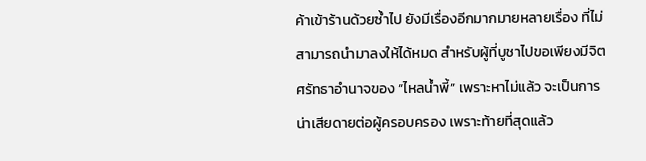ค้าเข้าร้านด้วยซ้ำไป ยังมีเรื่องอีกมากมายหลายเรื่อง ที่ไม่สามารถนำมาลงให้ได้หมด สำหรับผู้ที่บูชาไปขอเพียงมีจิตศรัทธาอำนาจของ “ไหลน้ำพี้” เพราะหาไม่แล้ว จะเป็นการน่าเสียดายต่อผู้ครอบครอง เพราะท้ายที่สุดแล้ว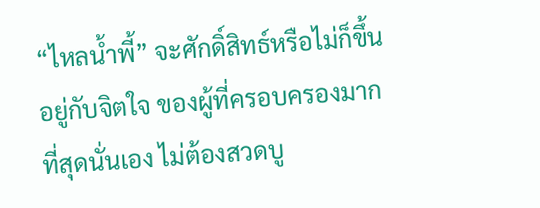“ไหลน้ำพี้” จะศักดิ์สิทธ์หรือไม่ก็ขึ้นอยู่กับจิตใจ ของผู้ที่ครอบครองมากที่สุดนั่นเอง ไม่ต้องสวดบู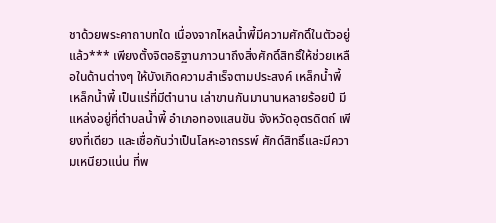ชาด้วยพระคาถาบทใด เนื่องจากไหลน้ำพี้มีความศักดิ์ในตัวอยู่แล้ว*** เพียงตั้งจิตอธิฐานภาวนาถึงสิ่งศักดิ์สิทธิ์ให้ช่วยเหลือในด้านต่างๆ ให้บังเกิดความสำเร็จตามประสงค์ เหล็กน้ำพี้ เหล็กน้ำพี้ เป็นแร่ที่มีตำนาน เล่าขานกันมานานหลายร้อยปี มีแหล่งอยู่ที่ตำบลน้ำพี้ อำเภอทองแสนขัน จังหวัดอุตรดิตถ์ เพียงที่เดียว และเชื่อกันว่าเป็นโลหะอาถรรพ์ ศักด์สิทธิ์และมีความเหนียวแน่น ที่พ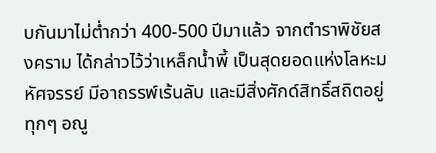บกันมาไม่ต่ำกว่า 400-500 ปีมาแล้ว จากตำราพิชัยสงคราม ได้กล่าวไว้ว่าเหล็กน้ำพี้ เป็นสุดยอดแห่งโลหะมหัศจรรย์ มีอาถรรพ์เร้นลับ และมีสิ่งศักด์สิทธิ์สถิตอยู่ทุกๆ อณู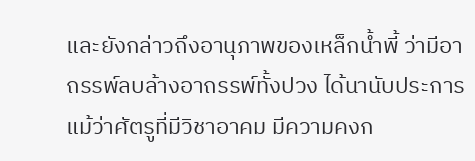และยังกล่าวถึงอานุภาพของเหล็กน้ำพี้ ว่ามีอาถรรพ์ลบล้างอาถรรพ์ทั้งปวง ได้นานับประการ แม้ว่าศัตรูที่มีวิชาอาคม มีความคงก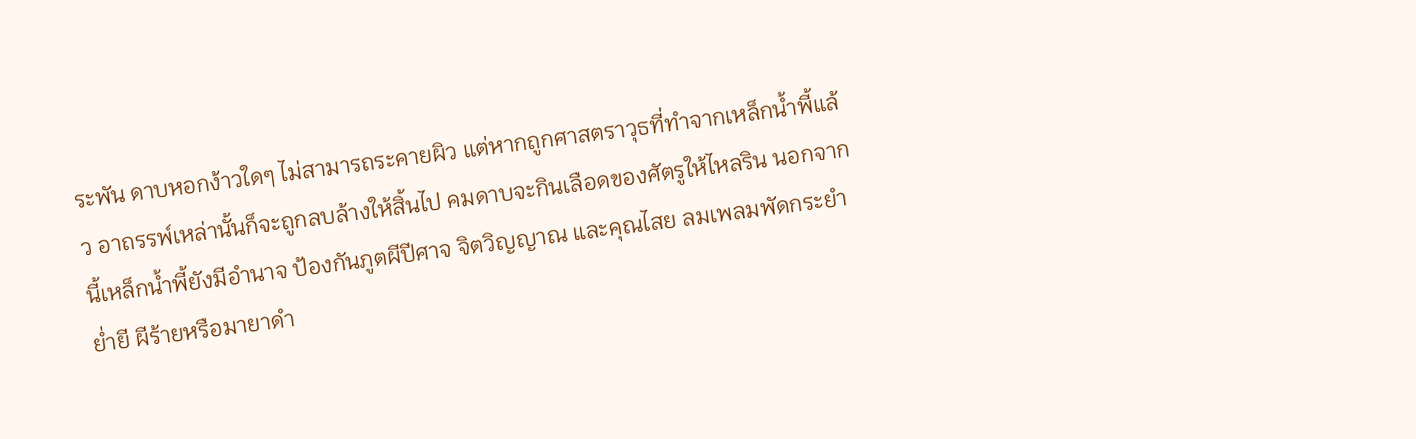ระพัน ดาบหอกง้าวใดๆ ไม่สามารถระคายผิว แต่หากถูกศาสตราวุธที่ทำจากเหล็กน้ำพี้แล้ว อาถรรพ์เหล่านั้นก็จะถูกลบล้างให้สิ้นไป คมดาบจะกินเลือดของศัตรูให้ไหลริน นอกจากนี้เหล็กน้ำพี้ยังมีอำนาจ ป้องกันภูตผีปีศาจ จิตวิญญาณ และคุณไสย ลมเพลมพัดกระยำย่ำยี ผีร้ายหรือมายาดำ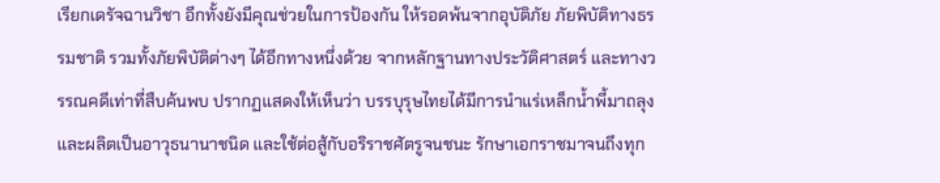เรียกเดรัจฉานวิชา อีกทั้งยังมีคุณช่วยในการป้องกัน ให้รอดพ้นจากอุบัติภัย ภัยพิบัติทางธรรมชาติ รวมทั้งภัยพิบัติต่างๆ ได้อีกทางหนึ่งด้วย จากหลักฐานทางประวัติศาสตร์ และทางวรรณคดีเท่าที่สืบค้นพบ ปรากฏแสดงให้เห็นว่า บรรบุรุษไทยได้มีการนำแร่เหล็กน้ำพี้มาถลุง และผลิตเป็นอาวุธนานาชนิด และใช้ต่อสู้กับอริราชศัตรูจนชนะ รักษาเอกราชมาจนถึงทุก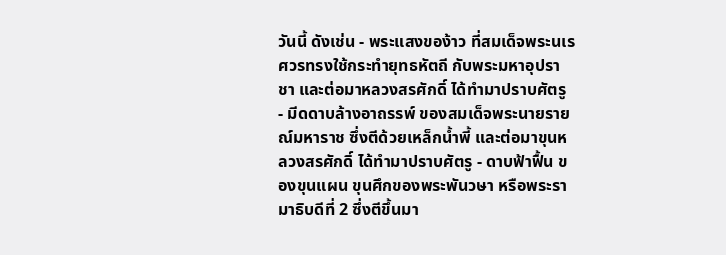วันนี้ ดังเช่น - พระแสงของ้าว ที่สมเด็จพระนเรศวรทรงใช้กระทำยุทธหัตถี กับพระมหาอุปราชา และต่อมาหลวงสรศักดิ์ ได้ทำมาปราบศัตรู - มีดดาบล้างอาถรรพ์ ของสมเด็จพระนายรายณ์มหาราช ซึ่งตีด้วยเหล็กน้ำพี้ และต่อมาขุนหลวงสรศักดิ์ ได้ทำมาปราบศัตรู - ดาบฟ้าฟื้น ของขุนแผน ขุนศึกของพระพันวษา หรือพระรามาธิบดีที่ 2 ซึ่งตีขึ้นมา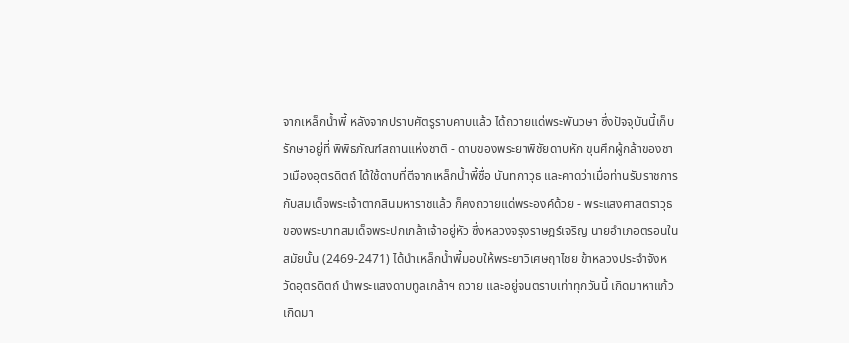จากเหล็กน้ำพี้ หลังจากปราบศัตรูราบคาบแล้ว ได้ถวายแด่พระพันวษา ซึ่งปัจจุบันนี้เก็บรักษาอยู่ที่ พิพิธภัณฑ์สถานแห่งชาติ - ดาบของพระยาพิชัยดาบหัก ขุนศึกผู้กล้าของชาวเมืองอุตรดิตถ์ ได้ใช้ดาบที่ตีจากเหล็กน้ำพี้ชื่อ นันทกาวุธ และคาดว่าเมื่อท่านรับราชการ กับสมเด็จพระเจ้าตากสินมหาราชแล้ว ก็คงถวายแด่พระองค์ด้วย - พระแสงศาสตราวุธ ของพระบาทสมเด็จพระปกเกล้าเจ้าอยู่หัว ซึ่งหลวงจรุงราษฎร์เจริญ นายอำเภอตรอนในสมัยนั้น (2469-2471) ได้นำเหล็กน้ำพี้มอบให้พระยาวิเศษฤาไชย ข้าหลวงประจำจังหวัดอุตรดิตถ์ นำพระแสงดาบทูลเกล้าฯ ถวาย และอยู่จนตราบเท่าทุกวันนี้ เกิดมาหาแก้วเกิดมา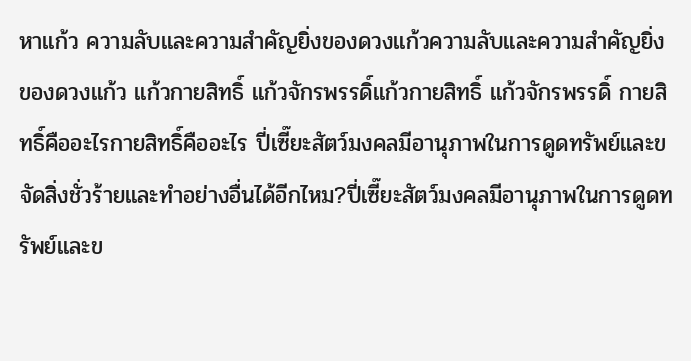หาแก้ว ความลับและความสำคัญยิ่งของดวงแก้วความลับและความสำคัญยิ่งของดวงแก้ว แก้วกายสิทธิ์ แก้วจักรพรรดิ์แก้วกายสิทธิ์ แก้วจักรพรรดิ์ กายสิทธิ์คืออะไรกายสิทธิ์คืออะไร ปี่เซี๊ยะสัตว์มงคลมีอานุภาพในการดูดทรัพย์และขจัดสิ่งชั่วร้ายและทำอย่างอื่นได้อีกไหม?ปี่เซี๊ยะสัตว์มงคลมีอานุภาพในการดูดทรัพย์และข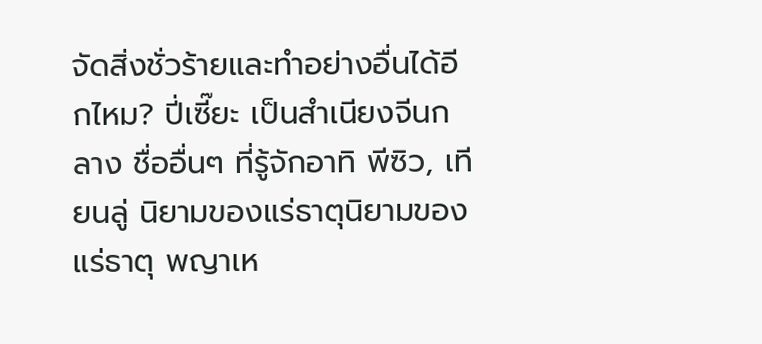จัดสิ่งชั่วร้ายและทำอย่างอื่นได้อีกไหม? ปี่เซี๊ยะ เป็นสำเนียงจีนกลาง ชื่ออื่นๆ ที่รู้จักอาทิ พีซิว, เทียนลู่ นิยามของแร่ธาตุนิยามของแร่ธาตุ พญาเห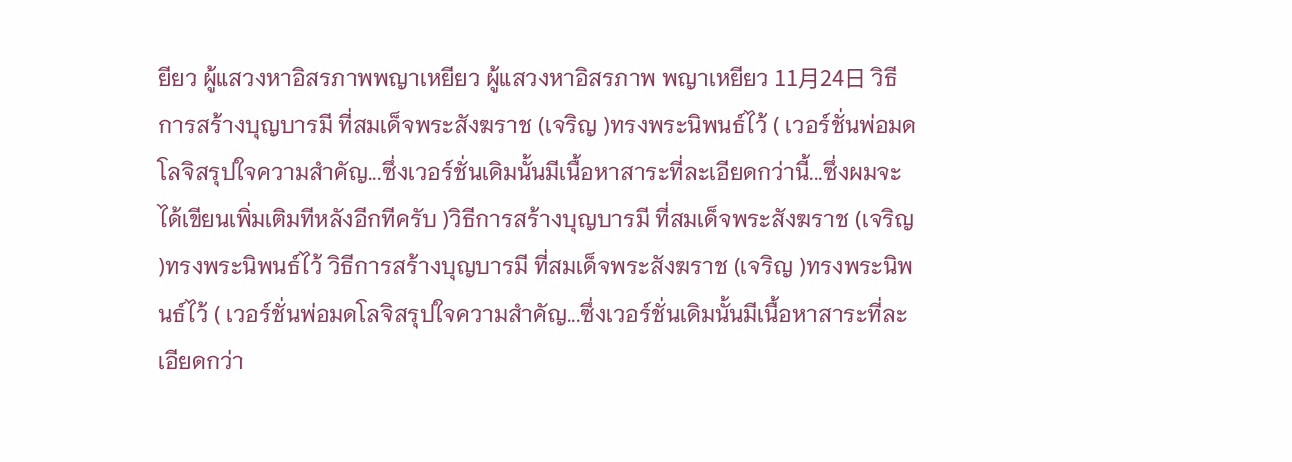ยียว ผู้แสวงหาอิสรภาพพญาเหยียว ผู้แสวงหาอิสรภาพ พญาเหยียว 11月24日 วิธีการสร้างบุญบารมี ที่สมเด็จพระสังฆราช (เจริญ )ทรงพระนิพนธ์ไว้ ( เวอร์ชั่นพ่อมดโลจิสรุปใจความสำคัญ...ซึ่งเวอร์ชั่นเดิมนั้นมีเนื้อหาสาระที่ละเอียดกว่านี้...ซึ่งผมจะได้เขียนเพิ่มเติมทีหลังอีกทีครับ )วิธีการสร้างบุญบารมี ที่สมเด็จพระสังฆราช (เจริญ )ทรงพระนิพนธ์ไว้ วิธีการสร้างบุญบารมี ที่สมเด็จพระสังฆราช (เจริญ )ทรงพระนิพนธ์ไว้ ( เวอร์ชั่นพ่อมดโลจิสรุปใจความสำคัญ...ซึ่งเวอร์ชั่นเดิมนั้นมีเนื้อหาสาระที่ละเอียดกว่า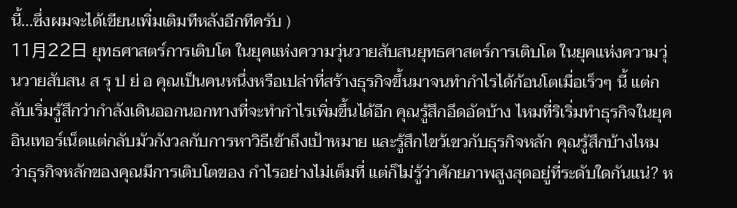นี้...ซึ่งผมจะได้เขียนเพิ่มเติมทีหลังอีกทีครับ )
11月22日 ยุทธศาสตร์การเติบโต ในยุคแห่งความวุ่นวายสับสนยุทธศาสตร์การเติบโต ในยุคแห่งความวุ่นวายสับสน ส รุ ป ย่ อ คุณเป็นคนหนึ่งหรือเปล่าที่สร้างธุรกิจขึ้นมาจนทำกำไรได้ก้อนโตเมื่อเร็วๆ นี้ แต่กลับเริ่มรู้สึกว่ากำลังเดินออกนอกทางที่จะทำกำไรเพิ่มขึ้นได้อีก คุณรู้สึกอึดอัดบ้าง ไหมที่ริเริ่มทำธุรกิจในยุคอินเทอร์เน็ตแต่กลับมัวกังวลกับการหาวิธีเข้าถึงเป้าหมาย และรู้สึกไขว้เขวกับธุรกิจหลัก คุณรู้สึกบ้างไหมว่าธุรกิจหลักของคุณมีการเติบโตของ กำไรอย่างไม่เต็มที่ แต่ก็ไม่รู้ว่าศักยภาพสูงสุดอยู่ที่ระดับใดกันแน่? ห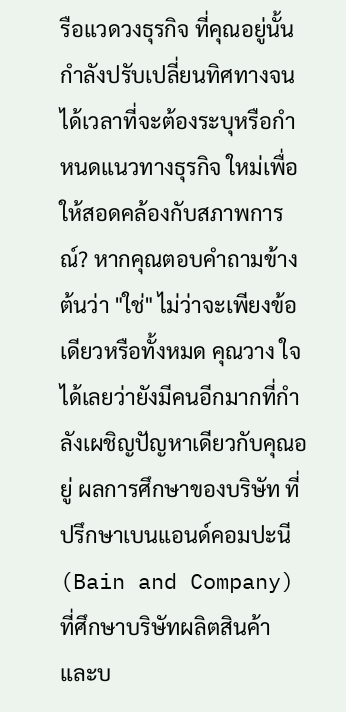รือแวดวงธุรกิจ ที่คุณอยู่นั้นกำลังปรับเปลี่ยนทิศทางจนได้เวลาที่จะต้องระบุหรือกำหนดแนวทางธุรกิจ ใหม่เพื่อให้สอดคล้องกับสภาพการณ์? หากคุณตอบคำถามข้างต้นว่า "ใช่" ไม่ว่าจะเพียงข้อเดียวหรือทั้งหมด คุณวาง ใจได้เลยว่ายังมีคนอีกมากที่กำลังเผชิญปัญหาเดียวกับคุณอยู่ ผลการศึกษาของบริษัท ที่ปรึกษาเบนแอนด์คอมปะนี (Bain and Company) ที่ศึกษาบริษัทผลิตสินค้า และบ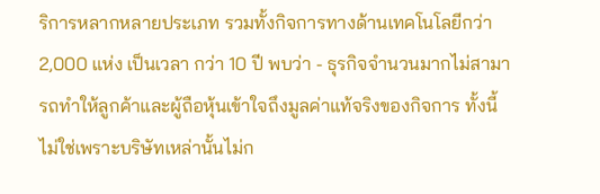ริการหลากหลายประเภท รวมทั้งกิจการทางด้านเทคโนโลยีกว่า 2,000 แห่ง เป็นเวลา กว่า 10 ปี พบว่า - ธุรกิจจำนวนมากไม่สามารถทำให้ลูกค้าและผู้ถือหุ้นเข้าใจถึงมูลค่าแท้จริงของกิจการ ทั้งนี้ไม่ใช่เพราะบริษัทเหล่านั้นไม่ก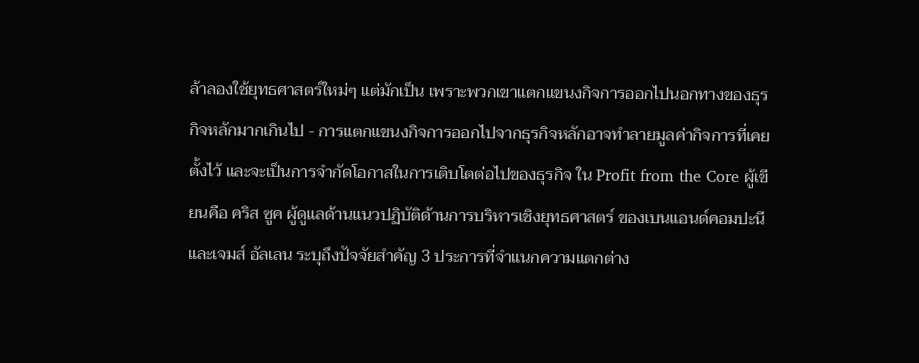ล้าลองใช้ยุทธศาสตร์ใหม่ๆ แต่มักเป็น เพราะพวกเขาแตกแขนงกิจการออกไปนอกทางของธุรกิจหลักมากเกินไป - การแตกแขนงกิจการออกไปจากธุรกิจหลักอาจทำลายมูลค่ากิจการที่เคย ตั้งไว้ และจะเป็นการจำกัดโอกาสในการเติบโตต่อไปของธุรกิจ ใน Profit from the Core ผู้เขียนคือ คริส ซูค ผู้ดูแลด้านแนวปฏิบัติด้านการบริหารเชิงยุทธศาสตร์ ของเบนแอนด์คอมปะนี และเจมส์ อัลเลน ระบุถึงปัจจัยสำคัญ 3 ประการที่จำแนกความแตกต่าง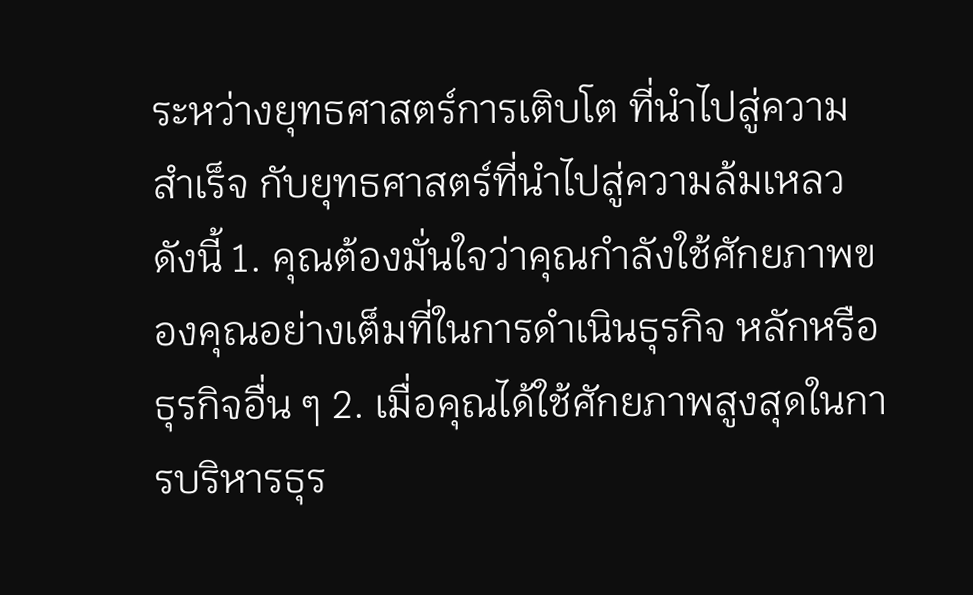ระหว่างยุทธศาสตร์การเติบโต ที่นำไปสู่ความสำเร็จ กับยุทธศาสตร์ที่นำไปสู่ความล้มเหลว ดังนี้ 1. คุณต้องมั่นใจว่าคุณกำลังใช้ศักยภาพของคุณอย่างเต็มที่ในการดำเนินธุรกิจ หลักหรือธุรกิจอื่น ๆ 2. เมื่อคุณได้ใช้ศักยภาพสูงสุดในการบริหารธุร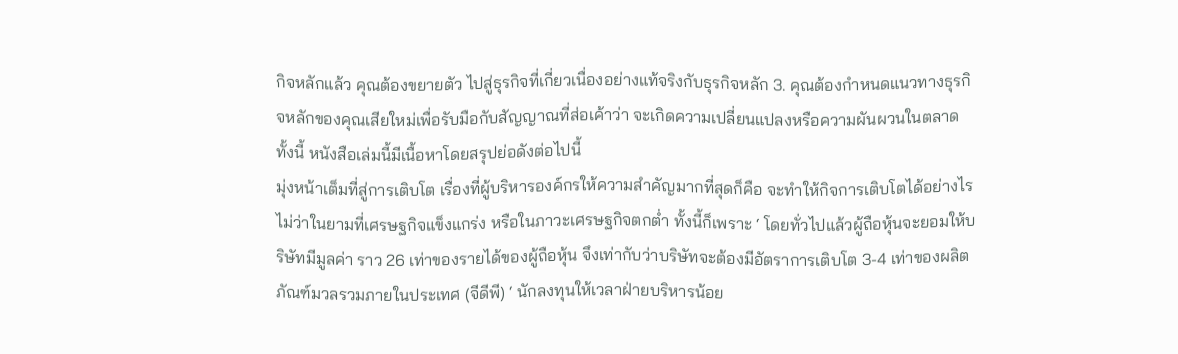กิจหลักแล้ว คุณต้องขยายตัว ไปสู่ธุรกิจที่เกี่ยวเนื่องอย่างแท้จริงกับธุรกิจหลัก 3. คุณต้องกำหนดแนวทางธุรกิจหลักของคุณเสียใหม่เพื่อรับมือกับสัญญาณที่ส่อเค้าว่า จะเกิดความเปลี่ยนแปลงหรือความผันผวนในตลาด ทั้งนี้ หนังสือเล่มนี้มีเนื้อหาโดยสรุปย่อดังต่อไปนี้
มุ่งหน้าเต็มที่สู่การเติบโต เรื่องที่ผู้บริหารองค์กรให้ความสำคัญมากที่สุดก็คือ จะทำให้กิจการเติบโตได้อย่างไร ไม่ว่าในยามที่เศรษฐกิจแข็งแกร่ง หรือในภาวะเศรษฐกิจตกต่ำ ทั้งนี้ก็เพราะ ‘ โดยทั่วไปแล้วผู้ถือหุ้นจะยอมให้บริษัทมีมูลค่า ราว 26 เท่าของรายได้ของผู้ถือหุ้น จึงเท่ากับว่าบริษัทจะต้องมีอัตราการเติบโต 3-4 เท่าของผลิตภัณฑ์มวลรวมภายในประเทศ (จีดีพี) ‘ นักลงทุนให้เวลาฝ่ายบริหารน้อย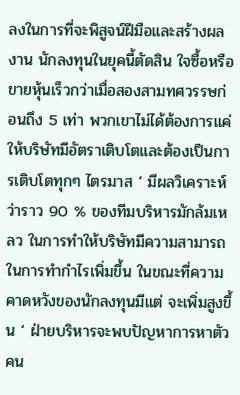ลงในการที่จะพิสูจน์ฝีมือและสร้างผลงาน นักลงทุนในยุคนี้ตัดสิน ใจซื้อหรือขายหุ้นเร็วกว่าเมื่อสองสามทศวรรษก่อนถึง 5 เท่า พวกเขาไม่ได้ต้องการแค่ให้บริษัทมีอัตราเติบโตและต้องเป็นการเติบโตทุกๆ ไตรมาส ‘ มีผลวิเคราะห์ว่าราว 90 % ของทีมบริหารมักล้มเหลว ในการทำให้บริษัทมีความสามารถในการทำกำไรเพิ่มขึ้น ในขณะที่ความคาดหวังของนักลงทุนมีแต่ จะเพิ่มสูงขึ้น ‘ ฝ่ายบริหารจะพบปัญหาการหาตัวคน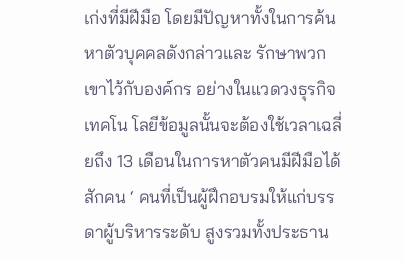เก่งที่มีฝีมือ โดยมีปัญหาทั้งในการค้นหาตัวบุคคลดังกล่าวและ รักษาพวกเขาไว้กับองค์กร อย่างในแวดวงธุรกิจเทคโน โลยีข้อมูลนั้นจะต้องใช้เวลาเฉลี่ยถึง 13 เดือนในการหาตัวคนมีฝีมือได้สักคน ‘ คนที่เป็นผู้ฝึกอบรมให้แก่บรรดาผู้บริหารระดับ สูงรวมทั้งประธาน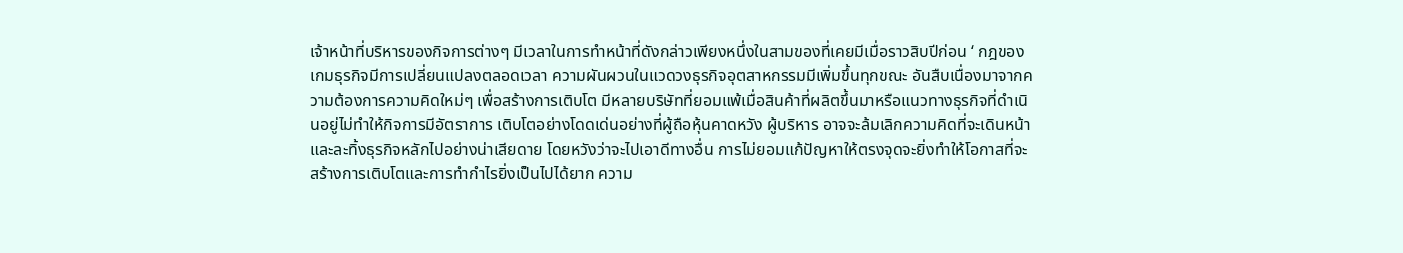เจ้าหน้าที่บริหารของกิจการต่างๆ มีเวลาในการทำหน้าที่ดังกล่าวเพียงหนึ่งในสามของที่เคยมีเมื่อราวสิบปีก่อน ‘ กฎของเกมธุรกิจมีการเปลี่ยนแปลงตลอดเวลา ความผันผวนในแวดวงธุรกิจอุตสาหกรรมมีเพิ่มขึ้นทุกขณะ อันสืบเนื่องมาจากความต้องการความคิดใหม่ๆ เพื่อสร้างการเติบโต มีหลายบริษัทที่ยอมแพ้เมื่อสินค้าที่ผลิตขึ้นมาหรือแนวทางธุรกิจที่ดำเนินอยู่ไม่ทำให้กิจการมีอัตราการ เติบโตอย่างโดดเด่นอย่างที่ผู้ถือหุ้นคาดหวัง ผู้บริหาร อาจจะล้มเลิกความคิดที่จะเดินหน้า และละทิ้งธุรกิจหลักไปอย่างน่าเสียดาย โดยหวังว่าจะไปเอาดีทางอื่น การไม่ยอมแก้ปัญหาให้ตรงจุดจะยิ่งทำให้โอกาสที่จะสร้างการเติบโตและการทำกำไรยิ่งเป็นไปได้ยาก ความ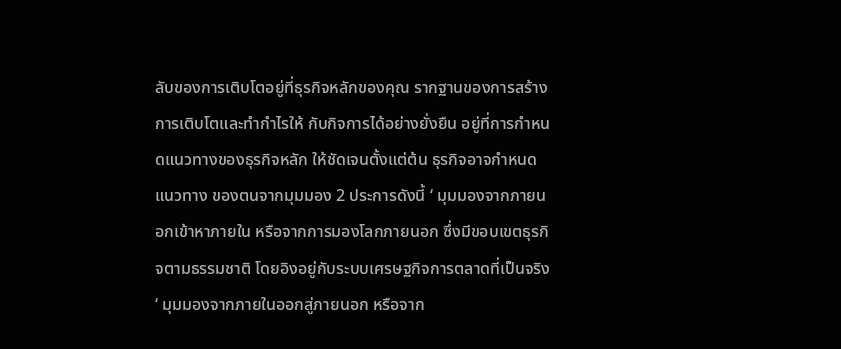ลับของการเติบโตอยู่ที่ธุรกิจหลักของคุณ รากฐานของการสร้างการเติบโตและทำกำไรให้ กับกิจการได้อย่างยั่งยืน อยู่ที่การกำหนดแนวทางของธุรกิจหลัก ให้ชัดเจนตั้งแต่ต้น ธุรกิจอาจกำหนดแนวทาง ของตนจากมุมมอง 2 ประการดังนี้ ‘ มุมมองจากภายนอกเข้าหาภายใน หรือจากการมองโลกภายนอก ซึ่งมีขอบเขตธุรกิจตามธรรมชาติ โดยอิงอยู่กับระบบเศรษฐกิจการตลาดที่เป็นจริง ‘ มุมมองจากภายในออกสู่ภายนอก หรือจาก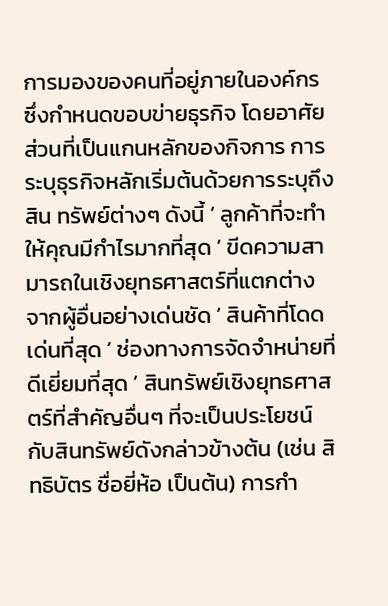การมองของคนที่อยู่ภายในองค์กร ซึ่งกำหนดขอบข่ายธุรกิจ โดยอาศัยส่วนที่เป็นแกนหลักของกิจการ การระบุธุรกิจหลักเริ่มต้นด้วยการระบุถึงสิน ทรัพย์ต่างๆ ดังนี้ ‘ ลูกค้าที่จะทำให้คุณมีกำไรมากที่สุด ‘ ขีดความสามารถในเชิงยุทธศาสตร์ที่แตกต่าง จากผู้อื่นอย่างเด่นชัด ‘ สินค้าที่โดดเด่นที่สุด ‘ ช่องทางการจัดจำหน่ายที่ดีเยี่ยมที่สุด ‘ สินทรัพย์เชิงยุทธศาสตร์ที่สำคัญอื่นๆ ที่จะเป็นประโยชน์กับสินทรัพย์ดังกล่าวข้างต้น (เช่น สิทธิบัตร ชื่อยี่ห้อ เป็นต้น) การกำ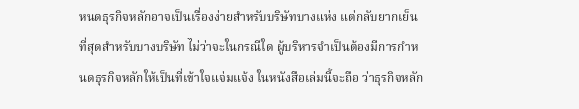หนดธุรกิจหลักอาจเป็นเรื่องง่ายสำหรับบริษัทบางแห่ง แต่กลับยากเย็นที่สุดสำหรับบางบริษัท ไม่ว่าจะในกรณีใด ผู้บริหารจำเป็นต้องมีการกำหนดธุรกิจหลักให้เป็นที่เข้าใจแจ่มแจ้ง ในหนังสือเล่มนี้จะถือ ว่าธุรกิจหลัก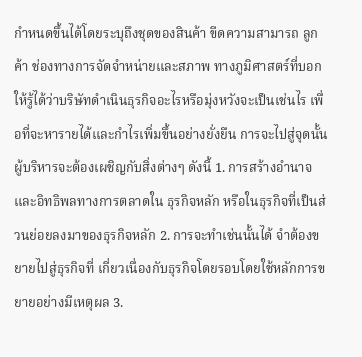กำหนดขึ้นได้โดยระบุถึงชุดของสินค้า ขีดความสามารถ ลูกค้า ช่องทางการจัดจำหน่ายและสภาพ ทางภูมิศาสตร์ที่บอกให้รู้ได้ว่าบริษัทดำเนินธุรกิจอะไรหรือมุ่งหวังจะเป็นเช่นไร เพื่อที่จะหารายได้และกำไรเพิ่มขึ้นอย่างยั่งยืน การจะไปสู่จุดนั้นผู้บริหารจะต้องเผชิญกับสิ่งต่างๆ ดังนี้ 1. การสร้างอำนาจและอิทธิพลทางการตลาดใน ธุรกิจหลัก หรือในธุรกิจที่เป็นส่วนย่อยลงมาของธุรกิจหลัก 2. การจะทำเช่นนั้นได้ จำต้องขยายไปสู่ธุรกิจที่ เกี่ยวเนื่องกับธุรกิจโดยรอบโดยใช้หลักการขยายอย่างมีเหตุผล 3.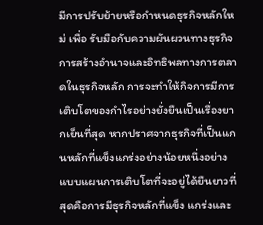มีการปรับย้ายหรือกำหนดธุรกิจหลักใหม่ เพื่อ รับมือกับความผันผวนทางธุรกิจ
การสร้างอำนาจและอิทธิพลทางการตลาดในธุรกิจหลัก การจะทำให้กิจการมีการเติบโตของกำไรอย่างยั่งยืนเป็นเรื่องยากเย็นที่สุด หากปราศจากธุรกิจที่เป็นแกนหลักที่แข็งแกร่งอย่างน้อยหนึ่งอย่าง แบบแผนการเติบโตที่จะอยู่ได้ยืนยาวที่สุดคือการมีธุรกิจหลักที่แข็ง แกร่งและ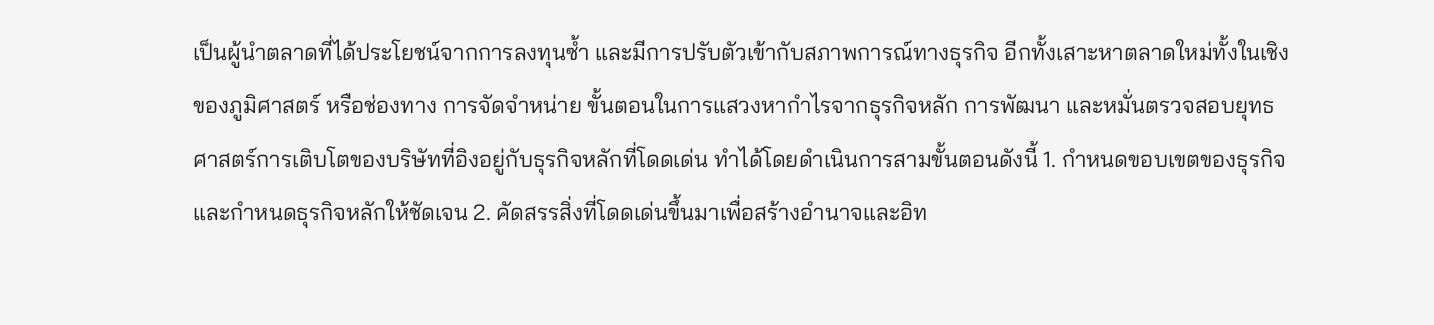เป็นผู้นำตลาดที่ได้ประโยชน์จากการลงทุนซ้ำ และมีการปรับตัวเข้ากับสภาพการณ์ทางธุรกิจ อีกทั้งเสาะหาตลาดใหม่ทั้งในเชิงของภูมิศาสตร์ หรือช่องทาง การจัดจำหน่าย ขั้นตอนในการแสวงหากำไรจากธุรกิจหลัก การพัฒนา และหมั่นตรวจสอบยุทธศาสตร์การเติบโตของบริษัทที่อิงอยู่กับธุรกิจหลักที่โดดเด่น ทำได้โดยดำเนินการสามขั้นตอนดังนี้ 1. กำหนดขอบเขตของธุรกิจและกำหนดธุรกิจหลักให้ชัดเจน 2. คัดสรรสิ่งที่โดดเด่นขึ้นมาเพื่อสร้างอำนาจและอิท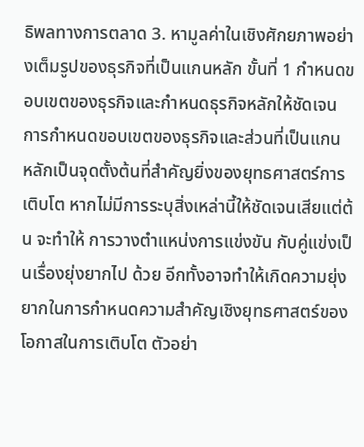ธิพลทางการตลาด 3. หามูลค่าในเชิงศักยภาพอย่างเต็มรูปของธุรกิจที่เป็นแกนหลัก ขั้นที่ 1 กำหนดขอบเขตของธุรกิจและกำหนดธุรกิจหลักให้ชัดเจน การกำหนดขอบเขตของธุรกิจและส่วนที่เป็นแกน หลักเป็นจุดตั้งต้นที่สำคัญยิ่งของยุทธศาสตร์การเติบโต หากไม่มีการระบุสิ่งเหล่านี้ให้ชัดเจนเสียแต่ต้น จะทำให้ การวางตำแหน่งการแข่งขัน กับคู่แข่งเป็นเรื่องยุ่งยากไป ด้วย อีกทั้งอาจทำให้เกิดความยุ่งยากในการกำหนดความสำคัญเชิงยุทธศาสตร์ของโอกาสในการเติบโต ตัวอย่า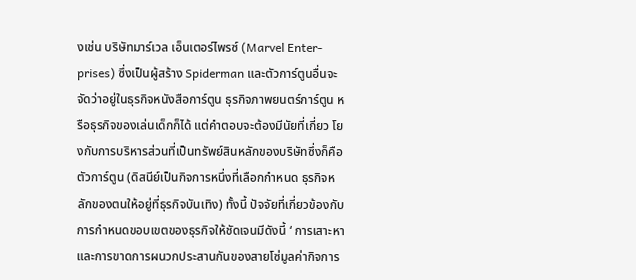งเช่น บริษัทมาร์เวล เอ็นเตอร์ไพรซ์ (Marvel Enter- prises) ซึ่งเป็นผู้สร้าง Spiderman และตัวการ์ตูนอื่นจะจัดว่าอยู่ในธุรกิจหนังสือการ์ตูน ธุรกิจภาพยนตร์การ์ตูน หรือธุรกิจของเล่นเด็กก็ได้ แต่คำตอบจะต้องมีนัยที่เกี่ยว โยงกับการบริหารส่วนที่เป็นทรัพย์สินหลักของบริษัทซึ่งก็คือ ตัวการ์ตูน (ดิสนีย์เป็นกิจการหนึ่งที่เลือกกำหนด ธุรกิจหลักของตนให้อยู่ที่ธุรกิจบันเทิง) ทั้งนี้ ปัจจัยที่เกี่ยวข้องกับการกำหนดขอบเขตของธุรกิจให้ชัดเจนมีดังนี้ ‘ การเสาะหาและการขาดการผนวกประสานกันของสายโซ่มูลค่ากิจการ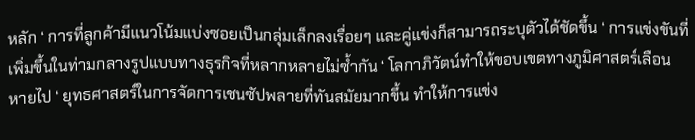หลัก ‘ การที่ลูกค้ามีแนวโน้มแบ่งซอยเป็นกลุ่มเล็กลงเรื่อยๆ และคู่แข่งก็สามารถระบุตัวได้ชัดขึ้น ‘ การแข่งขันที่เพิ่มขึ้นในท่ามกลางรูปแบบทางธุรกิจที่หลากหลายไม่ซ้ำกัน ‘ โลกาภิวัตน์ทำให้ขอบเขตทางภูมิศาสตร์เลือน หายไป ‘ ยุทธศาสตร์ในการจัดการเชนซัปพลายที่ทันสมัยมากขึ้น ทำให้การแข่ง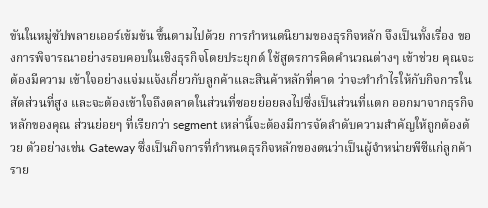ขันในหมู่ซัปพลายเออร์เข้มข้น ขึ้นตามไปด้วย การกำหนดนิยามของธุรกิจหลัก จึงเป็นทั้งเรื่อง ของการพิจารณาอย่างรอบคอบในเชิงธุรกิจโดยประยุกต์ ใช้สูตรการคิดคำนวณต่างๆ เข้าช่วย คุณจะต้องมีความ เข้าใจอย่างแจ่มแจ้งเกี่ยวกับลูกค้าและสินค้าหลักที่คาด ว่าจะทำกำไรให้กับกิจการในสัดส่วนที่สูง และจะต้องเข้าใจถึงตลาดในส่วนที่ซอยย่อยลงไปซึ่งเป็นส่วนที่แตก ออกมาจากธุรกิจหลักของคุณ ส่วนย่อยๆ ที่เรียกว่า segment เหล่านี้จะต้องมีการจัดลำดับความสำคัญให้ถูกต้องด้วย ตัวอย่างเช่น Gateway ซึ่งเป็นกิจการที่กำหนดธุรกิจหลักของตนว่าเป็นผู้จำหน่ายพีซีแก่ลูกค้าราย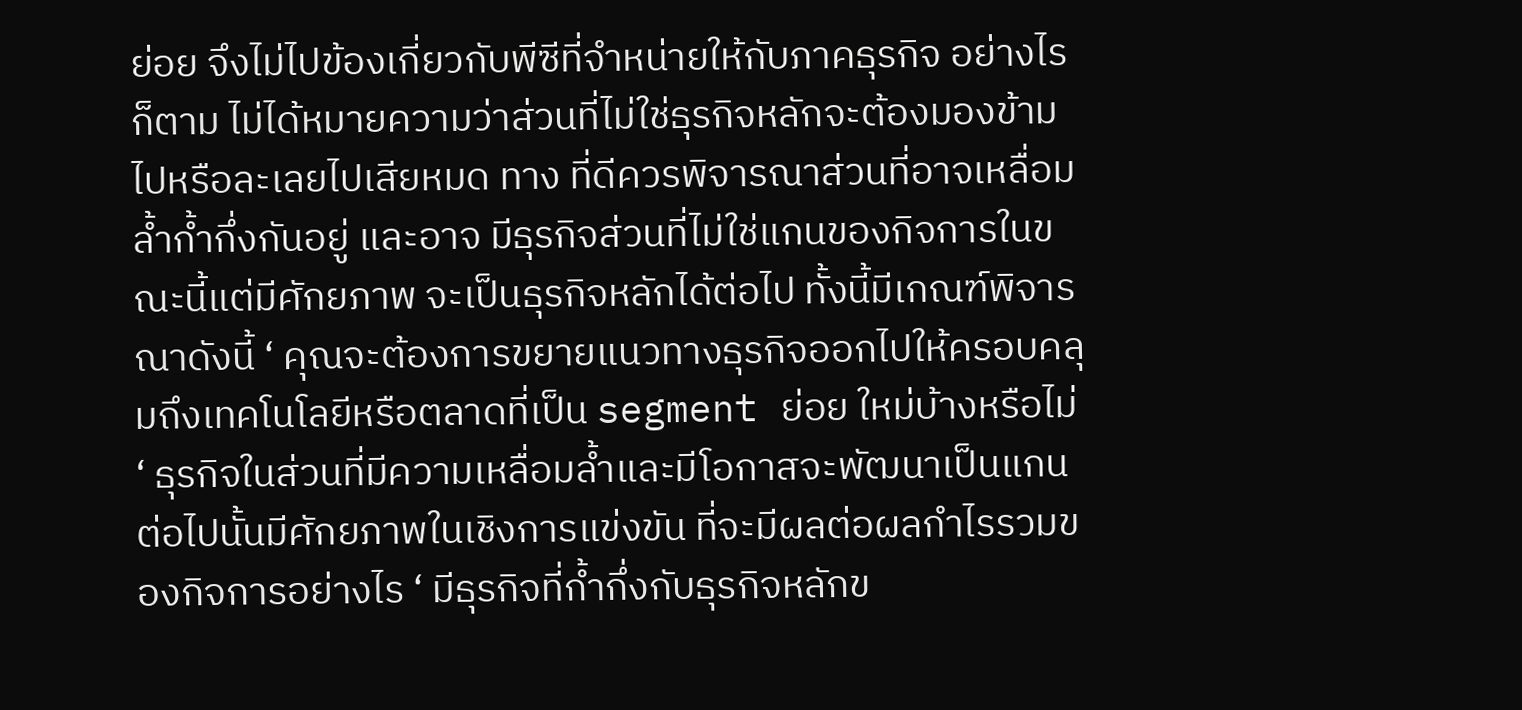ย่อย จึงไม่ไปข้องเกี่ยวกับพีซีที่จำหน่ายให้กับภาคธุรกิจ อย่างไรก็ตาม ไม่ได้หมายความว่าส่วนที่ไม่ใช่ธุรกิจหลักจะต้องมองข้ามไปหรือละเลยไปเสียหมด ทาง ที่ดีควรพิจารณาส่วนที่อาจเหลื่อมล้ำก้ำกึ่งกันอยู่ และอาจ มีธุรกิจส่วนที่ไม่ใช่แกนของกิจการในขณะนี้แต่มีศักยภาพ จะเป็นธุรกิจหลักได้ต่อไป ทั้งนี้มีเกณฑ์พิจารณาดังนี้ ‘ คุณจะต้องการขยายแนวทางธุรกิจออกไปให้ครอบคลุมถึงเทคโนโลยีหรือตลาดที่เป็น segment ย่อย ใหม่บ้างหรือไม่ ‘ ธุรกิจในส่วนที่มีความเหลื่อมล้ำและมีโอกาสจะพัฒนาเป็นแกนต่อไปนั้นมีศักยภาพในเชิงการแข่งขัน ที่จะมีผลต่อผลกำไรรวมของกิจการอย่างไร ‘ มีธุรกิจที่ก้ำกึ่งกับธุรกิจหลักข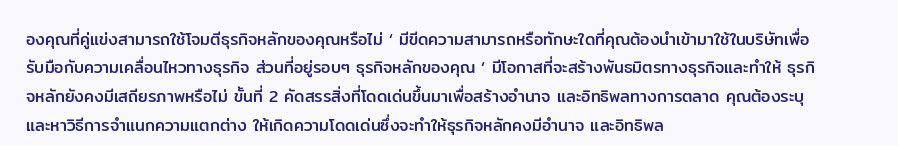องคุณที่คู่แข่งสามารถใช้โจมตีธุรกิจหลักของคุณหรือไม่ ‘ มีขีดความสามารถหรือทักษะใดที่คุณต้องนำเข้ามาใช้ในบริษัทเพื่อรับมือกับความเคลื่อนไหวทางธุรกิจ ส่วนที่อยู่รอบๆ ธุรกิจหลักของคุณ ‘ มีโอกาสที่จะสร้างพันธมิตรทางธุรกิจและทำให้ ธุรกิจหลักยังคงมีเสถียรภาพหรือไม่ ขั้นที่ 2 คัดสรรสิ่งที่โดดเด่นขึ้นมาเพื่อสร้างอำนาจ และอิทธิพลทางการตลาด คุณต้องระบุและหาวิธีการจำแนกความแตกต่าง ให้เกิดความโดดเด่นซึ่งจะทำให้ธุรกิจหลักคงมีอำนาจ และอิทธิพล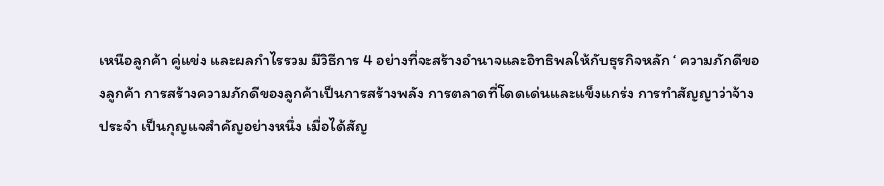เหนือลูกค้า คู่แข่ง และผลกำไรรวม มีวิธีการ 4 อย่างที่จะสร้างอำนาจและอิทธิพลให้กับธุรกิจหลัก ‘ ความภักดีของลูกค้า การสร้างความภักดีของลูกค้าเป็นการสร้างพลัง การตลาดที่โดดเด่นและแข็งแกร่ง การทำสัญญาว่าจ้าง ประจำ เป็นกุญแจสำคัญอย่างหนึ่ง เมื่อได้สัญ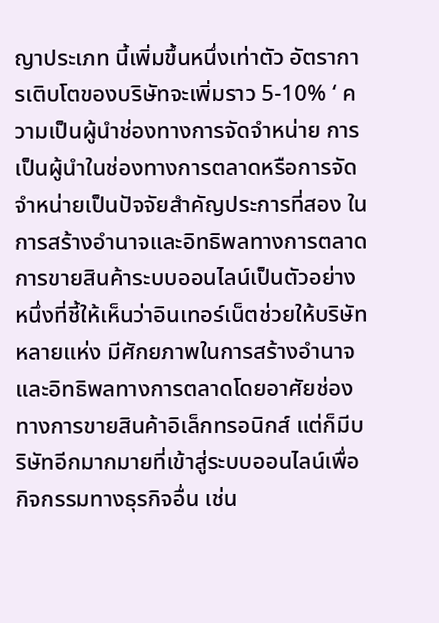ญาประเภท นี้เพิ่มขึ้นหนึ่งเท่าตัว อัตราการเติบโตของบริษัทจะเพิ่มราว 5-10% ‘ ความเป็นผู้นำช่องทางการจัดจำหน่าย การเป็นผู้นำในช่องทางการตลาดหรือการจัดจำหน่ายเป็นปัจจัยสำคัญประการที่สอง ในการสร้างอำนาจและอิทธิพลทางการตลาด การขายสินค้าระบบออนไลน์เป็นตัวอย่างหนึ่งที่ชี้ให้เห็นว่าอินเทอร์เน็ตช่วยให้บริษัทหลายแห่ง มีศักยภาพในการสร้างอำนาจและอิทธิพลทางการตลาดโดยอาศัยช่องทางการขายสินค้าอิเล็กทรอนิกส์ แต่ก็มีบริษัทอีกมากมายที่เข้าสู่ระบบออนไลน์เพื่อกิจกรรมทางธุรกิจอื่น เช่น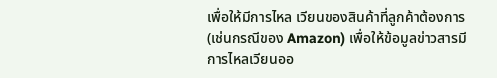เพื่อให้มีการไหล เวียนของสินค้าที่ลูกค้าต้องการ (เช่นกรณีของ Amazon) เพื่อให้ข้อมูลข่าวสารมีการไหลเวียนออ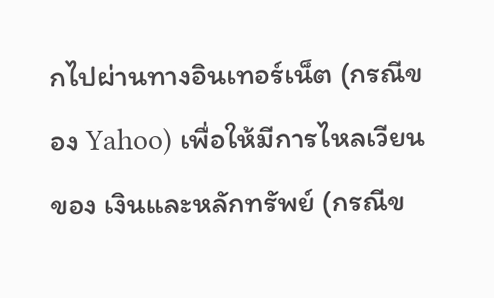กไปผ่านทางอินเทอร์เน็ต (กรณีของ Yahoo) เพื่อให้มีการไหลเวียนของ เงินและหลักทรัพย์ (กรณีข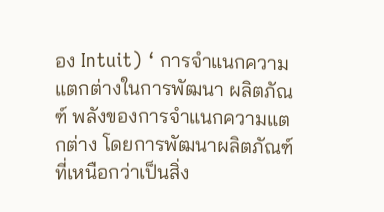อง Intuit) ‘ การจำแนกความแตกต่างในการพัฒนา ผลิตภัณฑ์ พลังของการจำแนกความแตกต่าง โดยการพัฒนาผลิตภัณฑ์ที่เหนือกว่าเป็นสิ่ง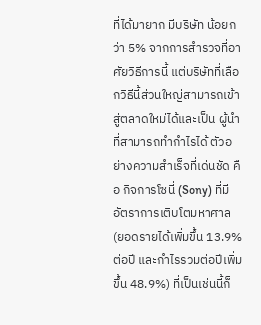ที่ได้มายาก มีบริษัท น้อยกว่า 5% จากการสำรวจที่อาศัยวิธีการนี้ แต่บริษัทที่เลือกวิธีนี้ส่วนใหญ่สามารถเข้าสู่ตลาดใหม่ได้และเป็น ผู้นำที่สามารถทำกำไรได้ ตัวอย่างความสำเร็จที่เด่นชัด คือ กิจการโซนี่ (Sony) ที่มีอัตราการเติบโตมหาศาล (ยอดรายได้เพิ่มขึ้น 13.9% ต่อปี และกำไรรวมต่อปีเพิ่มขึ้น 48.9%) ที่เป็นเช่นนี้ก็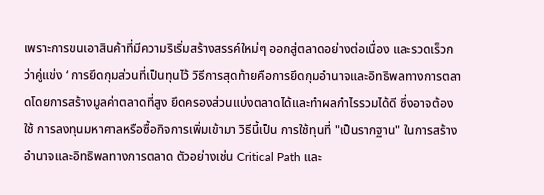เพราะการขนเอาสินค้าที่มีความริเริ่มสร้างสรรค์ใหม่ๆ ออกสู่ตลาดอย่างต่อเนื่อง และรวดเร็วกว่าคู่แข่ง ‘ การยึดกุมส่วนที่เป็นทุนไว้ วิธีการสุดท้ายคือการยึดกุมอำนาจและอิทธิพลทางการตลาดโดยการสร้างมูลค่าตลาดที่สูง ยึดครองส่วนแบ่งตลาดได้และทำผลกำไรรวมได้ดี ซึ่งอาจต้องใช้ การลงทุนมหาศาลหรือซื้อกิจการเพิ่มเข้ามา วิธีนี้เป็น การใช้ทุนที่ "เป็นรากฐาน" ในการสร้างอำนาจและอิทธิพลทางการตลาด ตัวอย่างเช่น Critical Path และ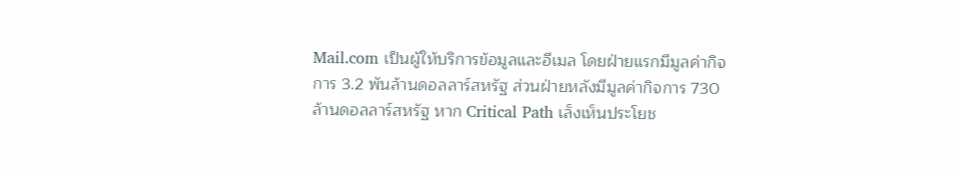Mail.com เป็นผู้ให้บริการข้อมูลและอีเมล โดยฝ่ายแรกมีมูลค่ากิจการ 3.2 พันล้านดอลลาร์สหรัฐ ส่วนฝ่ายหลังมีมูลค่ากิจการ 730 ล้านดอลลาร์สหรัฐ หาก Critical Path เล็งเห็นประโยช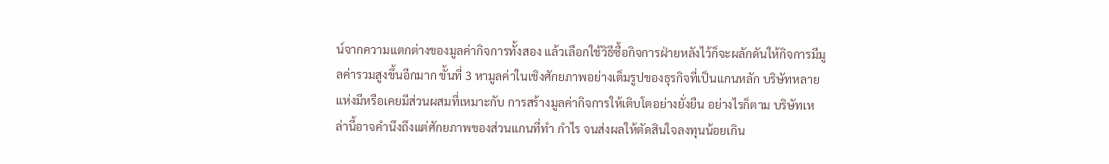น์จากความแตกต่างของมูลค่ากิจการทั้งสอง แล้วเลือกใช้วิธีซื้อกิจการฝ่ายหลังไว้ก็จะผลักดันให้กิจการมีมูลค่ารวมสูงขึ้นอีกมาก ขั้นที่ 3 หามูลค่าในเชิงศักยภาพอย่างเต็มรูปของธุรกิจที่เป็นแกนหลัก บริษัทหลายแห่งมีหรือเคยมีส่วนผสมที่เหมาะกับ การสร้างมูลค่ากิจการให้เติบโตอย่างยั่งยืน อย่างไรก็ตาม บริษัทเหล่านี้อาจคำนึงถึงแต่ศักยภาพของส่วนแกนที่ทำ กำไร จนส่งผลให้ตัดสินใจลงทุนน้อยเกิน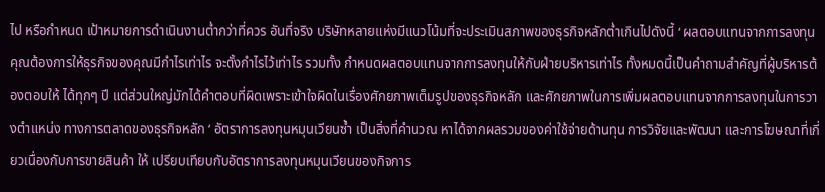ไป หรือกำหนด เป้าหมายการดำเนินงานต่ำกว่าที่ควร อันที่จริง บริษัทหลายแห่งมีแนวโน้มที่จะประเมินสภาพของธุรกิจหลักต่ำเกินไปดังนี้ ‘ ผลตอบแทนจากการลงทุน คุณต้องการให้ธุรกิจของคุณมีกำไรเท่าไร จะตั้งกำไรไว้เท่าไร รวมทั้ง กำหนดผลตอบแทนจากการลงทุนให้กับฝ่ายบริหารเท่าไร ทั้งหมดนี้เป็นคำถามสำคัญที่ผู้บริหารต้องตอบให้ ได้ทุกๆ ปี แต่ส่วนใหญ่มักได้คำตอบที่ผิดเพราะเข้าใจผิดในเรื่องศักยภาพเต็มรูปของธุรกิจหลัก และศักยภาพในการเพิ่มผลตอบแทนจากการลงทุนในการวางตำแหน่ง ทางการตลาดของธุรกิจหลัก ‘ อัตราการลงทุนหมุนเวียนซ้ำ เป็นสิ่งที่คำนวณ หาได้จากผลรวมของค่าใช้จ่ายด้านทุน การวิจัยและพัฒนา และการโฆษณาที่เกี่ยวเนื่องกับการขายสินค้า ให้ เปรียบเทียบกับอัตราการลงทุนหมุนเวียนของกิจการ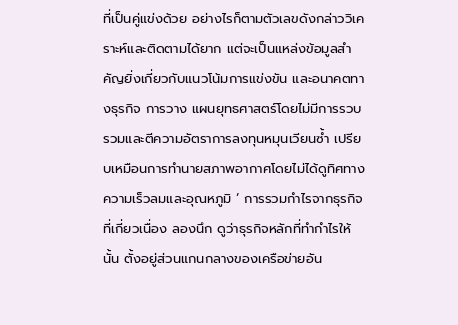ที่เป็นคู่แข่งด้วย อย่างไรก็ตามตัวเลขดังกล่าววิเคราะห์และติดตามได้ยาก แต่จะเป็นแหล่งข้อมูลสำคัญยิ่งเกี่ยวกับแนวโน้มการแข่งขัน และอนาคตทางธุรกิจ การวาง แผนยุทธศาสตร์โดยไม่มีการรวบรวมและตีความอัตราการลงทุนหมุนเวียนซ้ำ เปรียบเหมือนการทำนายสภาพอากาศโดยไม่ได้ดูทิศทางความเร็วลมและอุณหภูมิ ‘ การรวมกำไรจากธุรกิจที่เกี่ยวเนื่อง ลองนึก ดูว่าธุรกิจหลักที่ทำกำไรให้นั้น ตั้งอยู่ส่วนแกนกลางของเครือข่ายอัน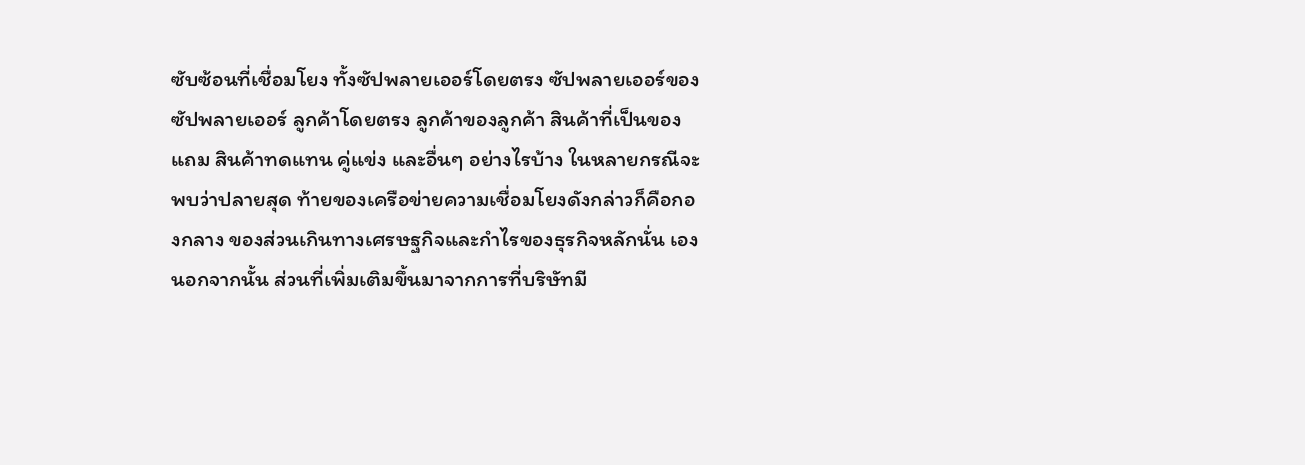ซับซ้อนที่เชื่อมโยง ทั้งซัปพลายเออร์โดยตรง ซัปพลายเออร์ของซัปพลายเออร์ ลูกค้าโดยตรง ลูกค้าของลูกค้า สินค้าที่เป็นของแถม สินค้าทดแทน คู่แข่ง และอื่นๆ อย่างไรบ้าง ในหลายกรณีจะพบว่าปลายสุด ท้ายของเครือข่ายความเชื่อมโยงดังกล่าวก็คือกองกลาง ของส่วนเกินทางเศรษฐกิจและกำไรของธุรกิจหลักนั่น เอง นอกจากนั้น ส่วนที่เพิ่มเติมขึ้นมาจากการที่บริษัทมี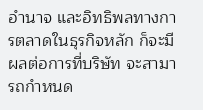อำนาจ และอิทธิพลทางการตลาดในธุรกิจหลัก ก็จะมีผลต่อการที่บริษัท จะสามารถกำหนด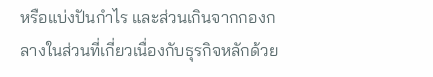หรือแบ่งปันกำไร และส่วนเกินจากกองกลางในส่วนที่เกี่ยวเนื่องกับธุรกิจหลักด้วย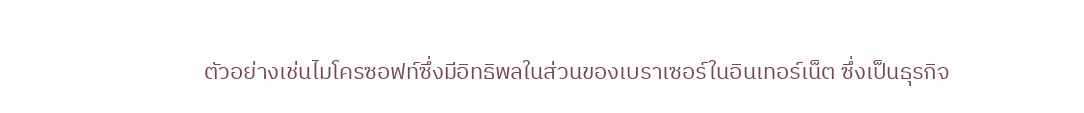ตัวอย่างเช่นไมโครซอฟท์ซึ่งมีอิทธิพลในส่วนของเบราเซอร์ในอินเทอร์เน็ต ซึ่งเป็นธุรกิจ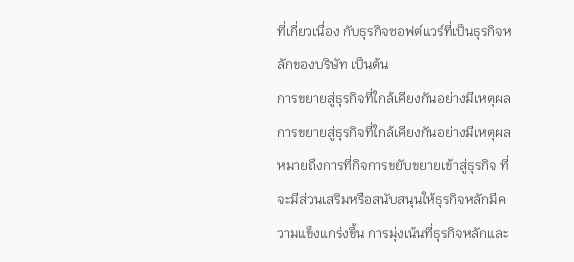ที่เกี่ยวเนื่อง กับธุรกิจซอฟต์แวร์ที่เป็นธุรกิจหลักของบริษัท เป็นต้น
การขยายสู่ธุรกิจที่ใกล้เคียงกันอย่างมีเหตุผล การขยายสู่ธุรกิจที่ใกล้เคียงกันอย่างมีเหตุผลหมายถึงการที่กิจการขยับขยายเข้าสู่ธุรกิจ ที่จะมีส่วนเสริมหรือสนับสนุนให้ธุรกิจหลักมีความแข็งแกร่งขึ้น การมุ่งเน้นที่ธุรกิจหลักและ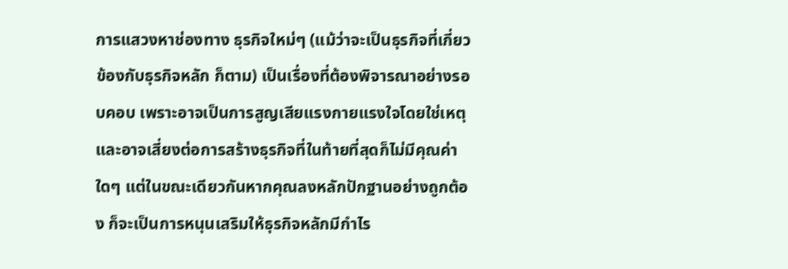การแสวงหาช่องทาง ธุรกิจใหม่ๆ (แม้ว่าจะเป็นธุรกิจที่เกี่ยวข้องกับธุรกิจหลัก ก็ตาม) เป็นเรื่องที่ต้องพิจารณาอย่างรอบคอบ เพราะอาจเป็นการสูญเสียแรงกายแรงใจโดยใช่เหตุ และอาจเสี่ยงต่อการสร้างธุรกิจที่ในท้ายที่สุดก็ไม่มีคุณค่าใดๆ แต่ในขณะเดียวกันหากคุณลงหลักปักฐานอย่างถูกต้อง ก็จะเป็นการหนุนเสริมให้ธุรกิจหลักมีกำไร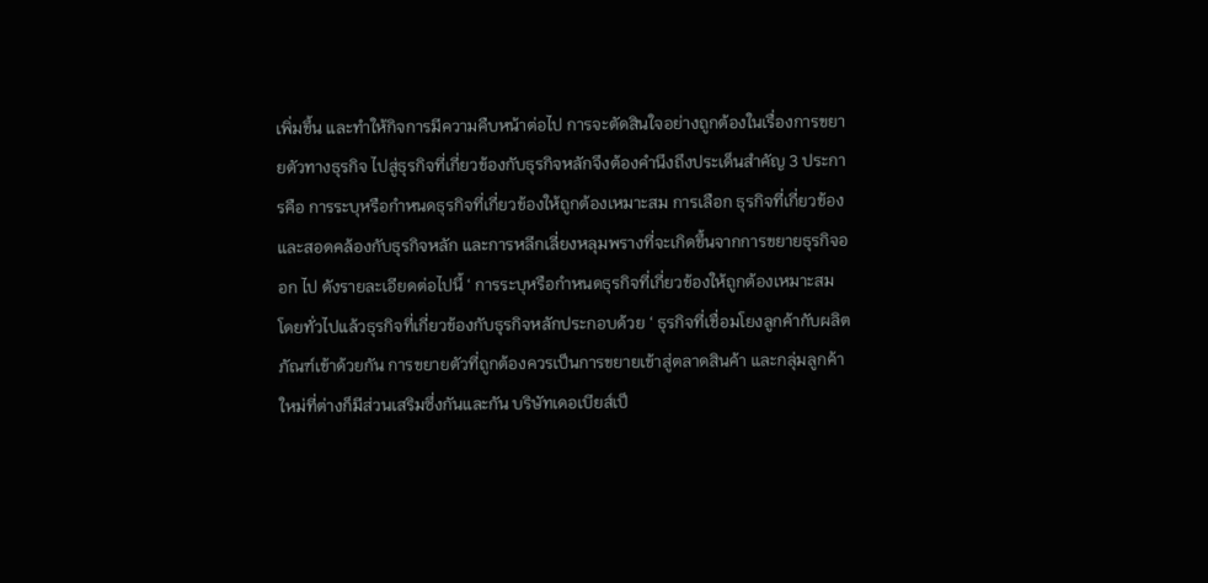เพิ่มขึ้น และทำให้กิจการมีความคืบหน้าต่อไป การจะตัดสินใจอย่างถูกต้องในเรื่องการขยายตัวทางธุรกิจ ไปสู่ธุรกิจที่เกี่ยวข้องกับธุรกิจหลักจึงต้องคำนึงถึงประเด็นสำคัญ 3 ประการคือ การระบุหรือกำหนดธุรกิจที่เกี่ยวข้องให้ถูกต้องเหมาะสม การเลือก ธุรกิจที่เกี่ยวข้องและสอดคล้องกับธุรกิจหลัก และการหลีกเลี่ยงหลุมพรางที่จะเกิดขึ้นจากการขยายธุรกิจออก ไป ดังรายละเอียดต่อไปนี้ ‘ การระบุหรือกำหนดธุรกิจที่เกี่ยวข้องให้ถูกต้องเหมาะสม โดยทั่วไปแล้วธุรกิจที่เกี่ยวข้องกับธุรกิจหลักประกอบด้วย ‘ ธุรกิจที่เชื่อมโยงลูกค้ากับผลิตภัณฑ์เข้าด้วยกัน การขยายตัวที่ถูกต้องควรเป็นการขยายเข้าสู่ตลาดสินค้า และกลุ่มลูกค้าใหม่ที่ต่างก็มีส่วนเสริมซึ่งกันและกัน บริษัทเดอเบียส์เป็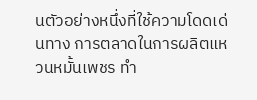นตัวอย่างหนึ่งที่ใช้ความโดดเด่นทาง การตลาดในการผลิตแหวนหมั้นเพชร ทำ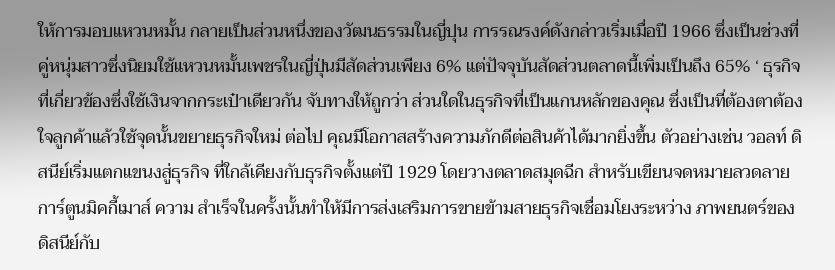ให้การมอบแหวนหมั้น กลายเป็นส่วนหนึ่งของวัฒนธรรมในญี่ปุน การรณรงค์ดังกล่าวเริ่มเมื่อปี 1966 ซึ่งเป็นช่วงที่คู่หนุ่มสาวซึ่งนิยมใช้แหวนหมั้นเพชรในญี่ปุ่นมีสัดส่วนเพียง 6% แต่ปัจจุบันสัดส่วนตลาดนี้เพิ่มเป็นถึง 65% ‘ ธุรกิจที่เกี่ยวข้องซึ่งใช้เงินจากกระเป๋าเดียวกัน จับทางให้ถูกว่า ส่วนใดในธุรกิจที่เป็นแกนหลักของคุณ ซึ่งเป็นที่ต้องตาต้องใจลูกค้าแล้วใช้จุดนั้นขยายธุรกิจใหม่ ต่อไป คุณมีโอกาสสร้างความภักดีต่อสินค้าได้มากยิ่งขึ้น ตัวอย่างเช่น วอลท์ ดิสนีย์เริ่มแตกแขนงสู่ธุรกิจ ที่ใกล้เคียงกับธุรกิจตั้งแต่ปี 1929 โดยวางตลาดสมุดฉีก สำหรับเขียนจดหมายลวดลายการ์ตูนมิคกี้เมาส์ ความ สำเร็จในครั้งนั้นทำให้มีการส่งเสริมการขายข้ามสายธุรกิจเชื่อมโยงระหว่าง ภาพยนตร์ของดิสนีย์กับ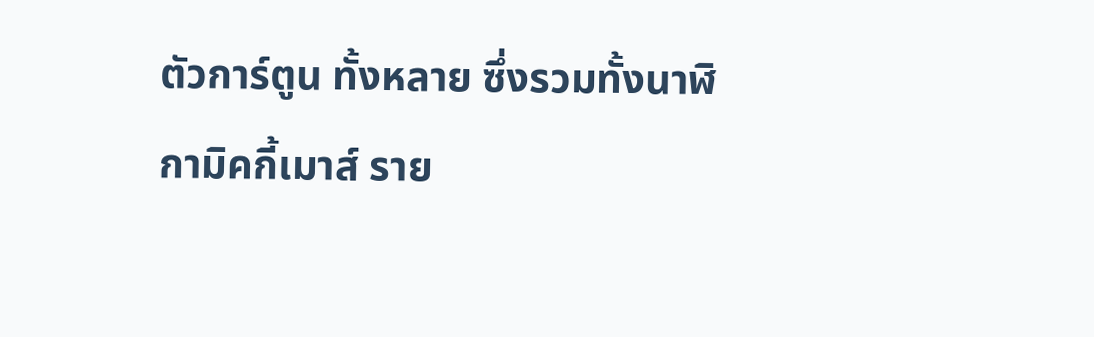ตัวการ์ตูน ทั้งหลาย ซึ่งรวมทั้งนาฬิกามิคกี้เมาส์ ราย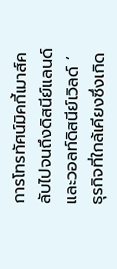การโทรทัศน์มิคกี้เมาส์คลับไปจนถึงดิสนีย์แลนด์ และวอลท์ดิสนีย์เวิลด์ ‘ ธุรกิจที่ใกล้เคียงซึ่งเกิด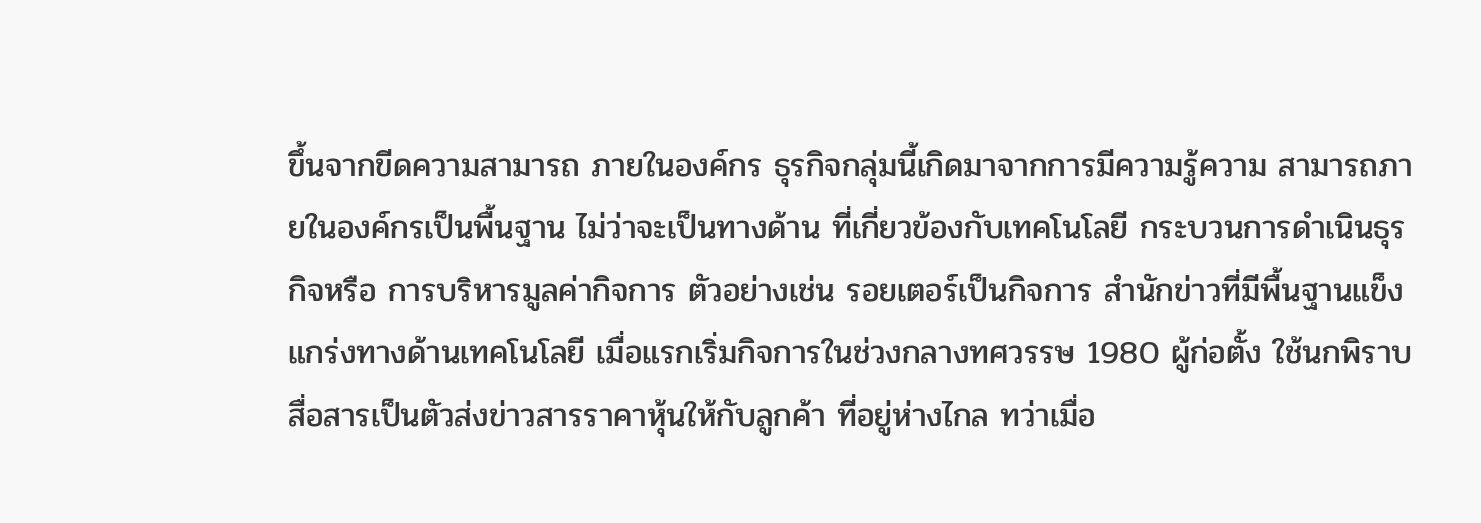ขึ้นจากขีดความสามารถ ภายในองค์กร ธุรกิจกลุ่มนี้เกิดมาจากการมีความรู้ความ สามารถภายในองค์กรเป็นพื้นฐาน ไม่ว่าจะเป็นทางด้าน ที่เกี่ยวข้องกับเทคโนโลยี กระบวนการดำเนินธุรกิจหรือ การบริหารมูลค่ากิจการ ตัวอย่างเช่น รอยเตอร์เป็นกิจการ สำนักข่าวที่มีพื้นฐานแข็งแกร่งทางด้านเทคโนโลยี เมื่อแรกเริ่มกิจการในช่วงกลางทศวรรษ 1980 ผู้ก่อตั้ง ใช้นกพิราบสื่อสารเป็นตัวส่งข่าวสารราคาหุ้นให้กับลูกค้า ที่อยู่ห่างไกล ทว่าเมื่อ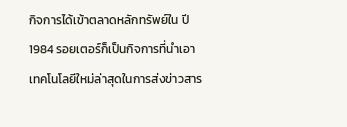กิจการได้เข้าตลาดหลักทรัพย์ใน ปี 1984 รอยเตอร์ก็เป็นกิจการที่นำเอาเทคโนโลยีใหม่ล่าสุดในการส่งข่าวสาร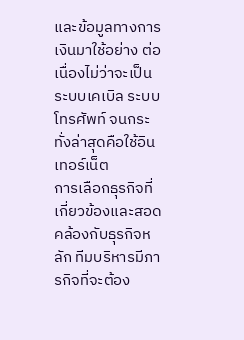และข้อมูลทางการเงินมาใช้อย่าง ต่อเนื่องไม่ว่าจะเป็นระบบเคเบิล ระบบโทรศัพท์ จนกระทั่งล่าสุดคือใช้อินเทอร์เน็ต
การเลือกธุรกิจที่เกี่ยวข้องและสอดคล้องกับธุรกิจหลัก ทีมบริหารมีภารกิจที่จะต้อง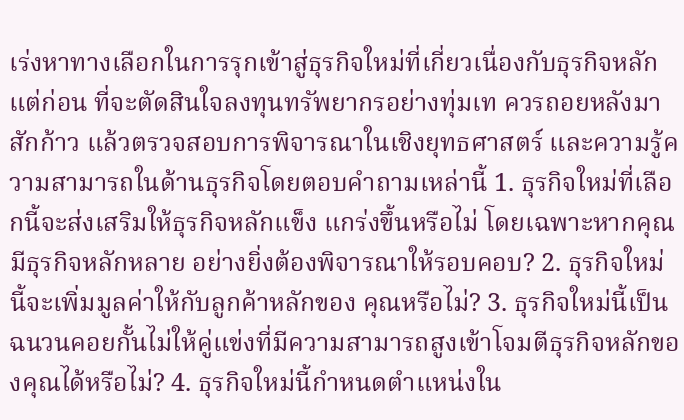เร่งหาทางเลือกในการรุกเข้าสู่ธุรกิจใหม่ที่เกี่ยวเนื่องกับธุรกิจหลัก แต่ก่อน ที่จะตัดสินใจลงทุนทรัพยากรอย่างทุ่มเท ควรถอยหลังมาสักก้าว แล้วตรวจสอบการพิจารณาในเชิงยุทธศาสตร์ และความรู้ความสามารถในด้านธุรกิจโดยตอบคำถามเหล่านี้ 1. ธุรกิจใหม่ที่เลือกนี้จะส่งเสริมให้ธุรกิจหลักแข็ง แกร่งขึ้นหรือไม่ โดยเฉพาะหากคุณมีธุรกิจหลักหลาย อย่างยิ่งต้องพิจารณาให้รอบคอบ? 2. ธุรกิจใหม่นี้จะเพิ่มมูลค่าให้กับลูกค้าหลักของ คุณหรือไม่? 3. ธุรกิจใหม่นี้เป็นฉนวนคอยกั้นไม่ให้คู่แข่งที่มีความสามารถสูงเข้าโจมตีธุรกิจหลักของคุณได้หรือไม่? 4. ธุรกิจใหม่นี้กำหนดตำแหน่งใน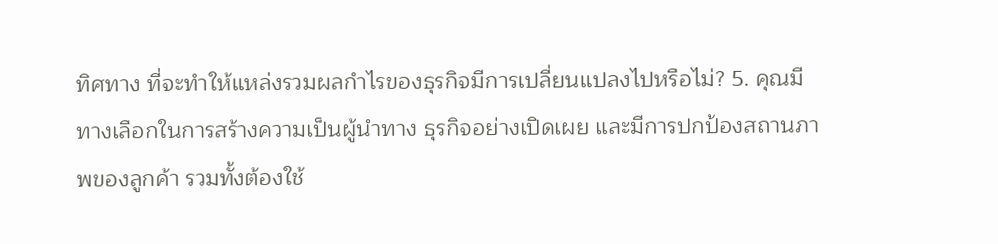ทิศทาง ที่จะทำให้แหล่งรวมผลกำไรของธุรกิจมีการเปลี่ยนแปลงไปหรือไม่? 5. คุณมีทางเลือกในการสร้างความเป็นผู้นำทาง ธุรกิจอย่างเปิดเผย และมีการปกป้องสถานภาพของลูกค้า รวมทั้งต้องใช้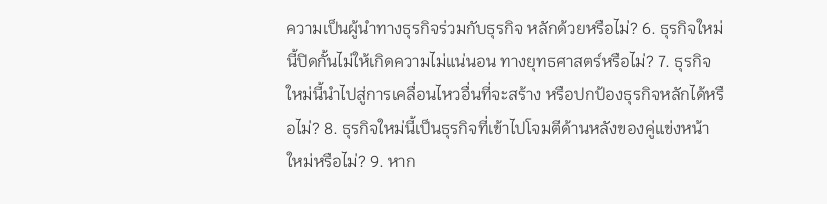ความเป็นผู้นำทางธุรกิจร่วมกับธุรกิจ หลักด้วยหรือไม่? 6. ธุรกิจใหม่นี้ปิดกั้นไม่ให้เกิดความไม่แน่นอน ทางยุทธศาสตร์หรือไม่? 7. ธุรกิจใหม่นี้นำไปสู่การเคลื่อนไหวอื่นที่จะสร้าง หรือปกป้องธุรกิจหลักได้หรือไม่? 8. ธุรกิจใหม่นี้เป็นธุรกิจที่เข้าไปโจมตีด้านหลังของคู่แข่งหน้าใหม่หรือไม่? 9. หาก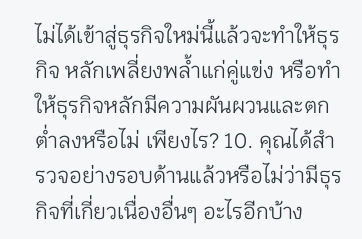ไม่ได้เข้าสู่ธุรกิจใหม่นี้แล้วจะทำให้ธุรกิจ หลักเพลี่ยงพล้ำแก่คู่แข่ง หรือทำให้ธุรกิจหลักมีความผันผวนและตกต่ำลงหรือไม่ เพียงไร? 10. คุณได้สำรวจอย่างรอบด้านแล้วหรือไม่ว่ามีธุรกิจที่เกี่ยวเนื่องอื่นๆ อะไรอีกบ้าง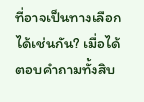ที่อาจเป็นทางเลือก ได้เช่นกัน? เมื่อได้ตอบคำถามทั้งสิบ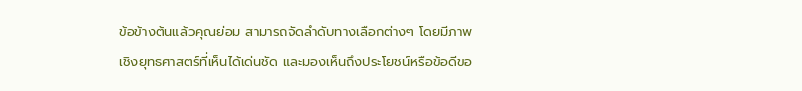ข้อข้างต้นแล้วคุณย่อม สามารถจัดลำดับทางเลือกต่างๆ โดยมีภาพเชิงยุทธศาสตร์ที่เห็นได้เด่นชัด และมองเห็นถึงประโยชน์หรือข้อดีขอ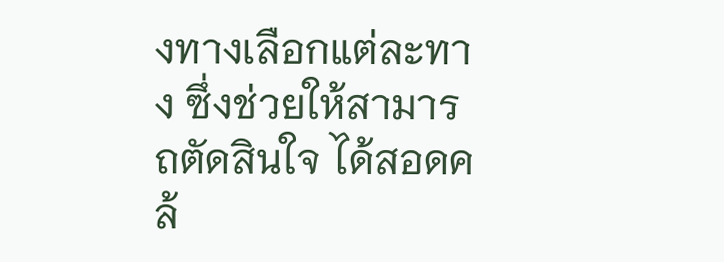งทางเลือกแต่ละทาง ซึ่งช่วยให้สามารถตัดสินใจ ได้สอดคล้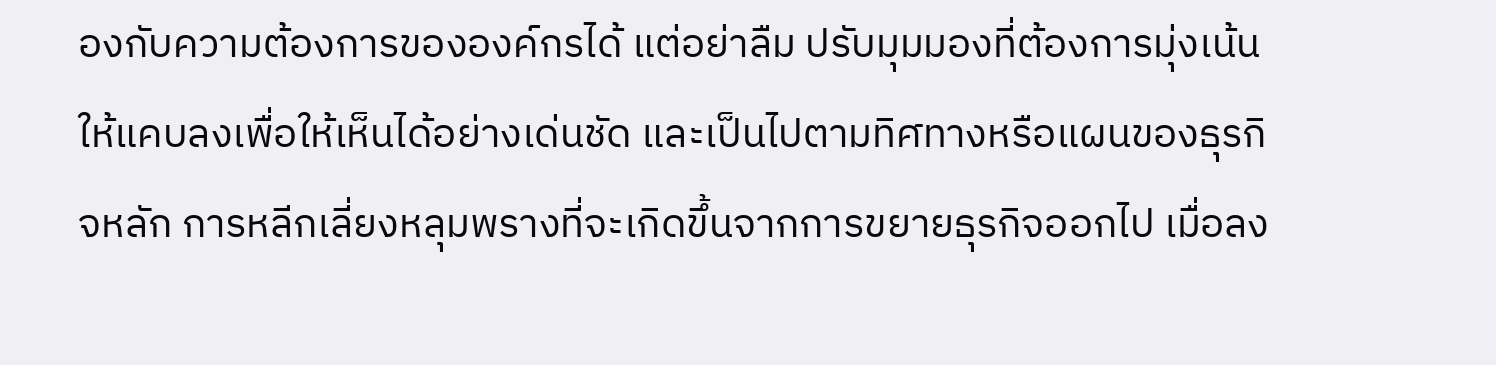องกับความต้องการขององค์กรได้ แต่อย่าลืม ปรับมุมมองที่ต้องการมุ่งเน้นให้แคบลงเพื่อให้เห็นได้อย่างเด่นชัด และเป็นไปตามทิศทางหรือแผนของธุรกิจหลัก การหลีกเลี่ยงหลุมพรางที่จะเกิดขึ้นจากการขยายธุรกิจออกไป เมื่อลง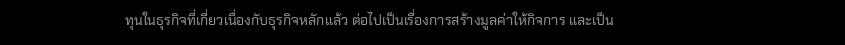ทุนในธุรกิจที่เกี่ยวเนื่องกับธุรกิจหลักแล้ว ต่อไปเป็นเรื่องการสร้างมูลค่าให้กิจการ และเป็น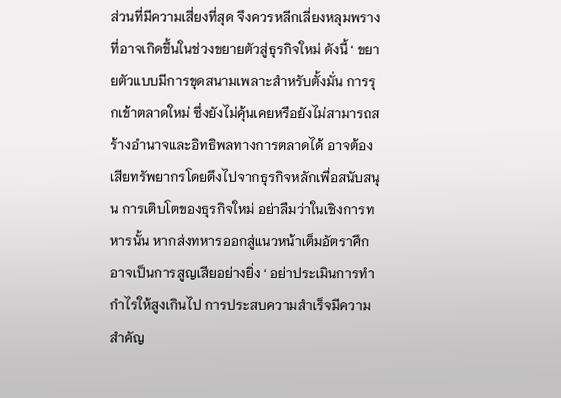ส่วนที่มีความเสี่ยงที่สุด จึงควรหลีกเลี่ยงหลุมพรางที่อาจเกิดขึ้นในช่วงขยายตัวสู่ธุรกิจใหม่ ดังนี้ ‘ ขยายตัวแบบมีการขุดสนามเพลาะสำหรับตั้งมั่น การรุกเข้าตลาดใหม่ ซึ่งยังไม่คุ้นเคยหรือยังไม่สามารถสร้างอำนาจและอิทธิพลทางการตลาดได้ อาจต้องเสียทรัพยากรโดยดึงไปจากธุรกิจหลักเพื่อสนับสนุน การเติบโตของธุรกิจใหม่ อย่าลืมว่าในเชิงการทหารนั้น หากส่งทหารออกสู่แนวหน้าเต็มอัตราศึกอาจเป็นการสูญเสียอย่างยิ่ง ‘ อย่าประเมินการทำกำไรให้สูงเกินไป การประสบความสำเร็จมีความสำคัญ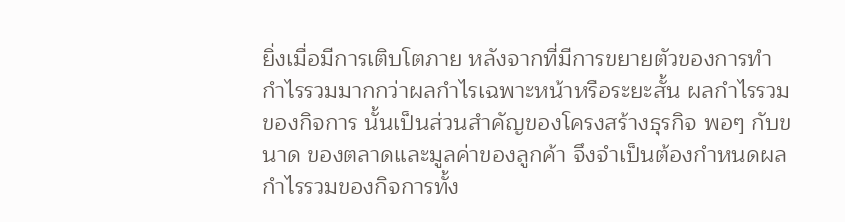ยิ่งเมื่อมีการเติบโตภาย หลังจากที่มีการขยายตัวของการทำกำไรรวมมากกว่าผลกำไรเฉพาะหน้าหรือระยะสั้น ผลกำไรรวมของกิจการ นั้นเป็นส่วนสำคัญของโครงสร้างธุรกิจ พอๆ กับขนาด ของตลาดและมูลค่าของลูกค้า จึงจำเป็นต้องกำหนดผล กำไรรวมของกิจการทั้ง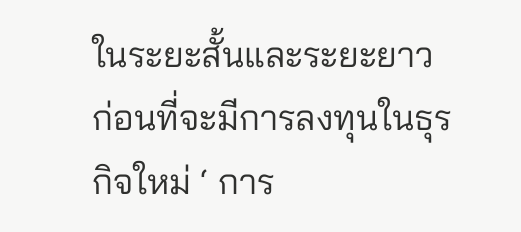ในระยะสั้นและระยะยาวก่อนที่จะมีการลงทุนในธุรกิจใหม่ ‘ การ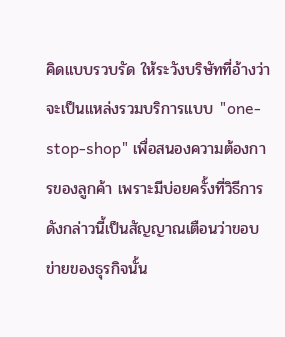คิดแบบรวบรัด ให้ระวังบริษัทที่อ้างว่าจะเป็นแหล่งรวมบริการแบบ "one-stop-shop" เพื่อสนองความต้องการของลูกค้า เพราะมีบ่อยครั้งที่วิธีการดังกล่าวนี้เป็นสัญญาณเตือนว่าขอบข่ายของธุรกิจนั้น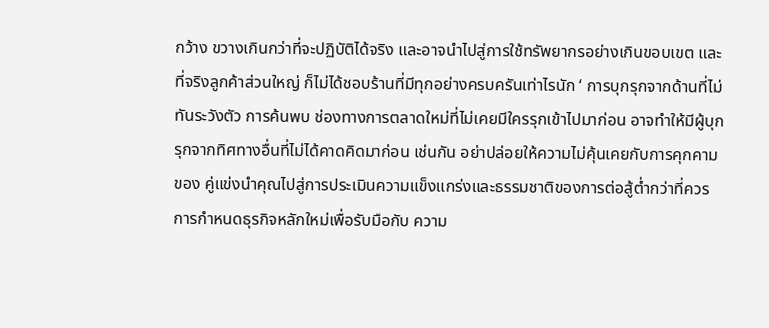กว้าง ขวางเกินกว่าที่จะปฏิบัติได้จริง และอาจนำไปสู่การใช้ทรัพยากรอย่างเกินขอบเขต และที่จริงลูกค้าส่วนใหญ่ ก็ไม่ได้ชอบร้านที่มีทุกอย่างครบครันเท่าไรนัก ‘ การบุกรุกจากด้านที่ไม่ทันระวังตัว การค้นพบ ช่องทางการตลาดใหม่ที่ไม่เคยมีใครรุกเข้าไปมาก่อน อาจทำให้มีผู้บุกรุกจากทิศทางอื่นที่ไม่ได้คาดคิดมาก่อน เช่นกัน อย่าปล่อยให้ความไม่คุ้นเคยกับการคุกคามของ คู่แข่งนำคุณไปสู่การประเมินความแข็งแกร่งและธรรมชาติของการต่อสู้ต่ำกว่าที่ควร การกำหนดธุรกิจหลักใหม่เพื่อรับมือกับ ความ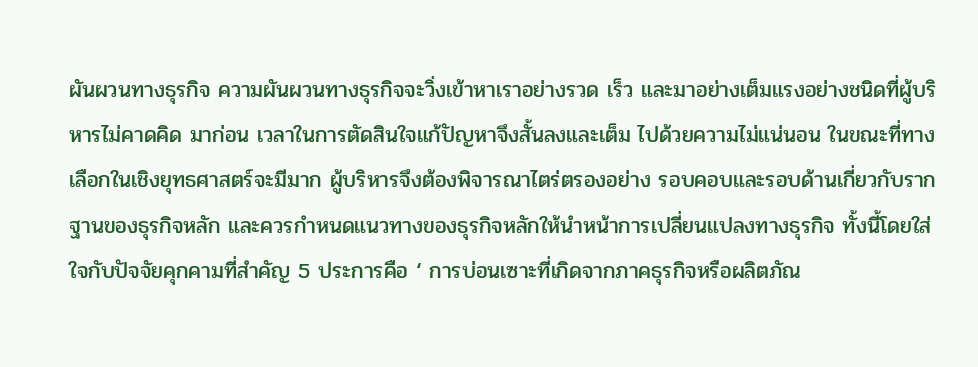ผันผวนทางธุรกิจ ความผันผวนทางธุรกิจจะวิ่งเข้าหาเราอย่างรวด เร็ว และมาอย่างเต็มแรงอย่างชนิดที่ผู้บริหารไม่คาดคิด มาก่อน เวลาในการตัดสินใจแก้ปัญหาจึงสั้นลงและเต็ม ไปด้วยความไม่แน่นอน ในขณะที่ทางเลือกในเชิงยุทธศาสตร์จะมีมาก ผู้บริหารจึงต้องพิจารณาไตร่ตรองอย่าง รอบคอบและรอบด้านเกี่ยวกับรากฐานของธุรกิจหลัก และควรกำหนดแนวทางของธุรกิจหลักให้นำหน้าการเปลี่ยนแปลงทางธุรกิจ ทั้งนี้โดยใส่ใจกับปัจจัยคุกคามที่สำคัญ 5 ประการคือ ‘ การบ่อนเซาะที่เกิดจากภาคธุรกิจหรือผลิตภัณ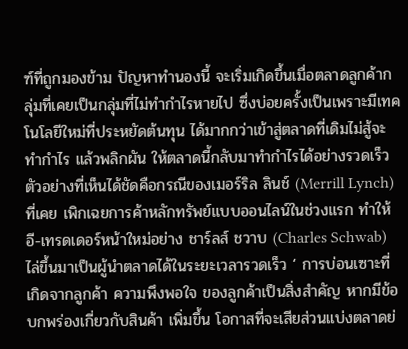ฑ์ที่ถูกมองข้าม ปัญหาทำนองนี้ จะเริ่มเกิดขึ้นเมื่อตลาดลูกค้ากลุ่มที่เคยเป็นกลุ่มที่ไม่ทำกำไรหายไป ซึ่งบ่อยครั้งเป็นเพราะมีเทคโนโลยีใหม่ที่ประหยัดต้นทุน ได้มากกว่าเข้าสู่ตลาดที่เดิมไม่สู้จะทำกำไร แล้วพลิกผัน ให้ตลาดนี้กลับมาทำกำไรได้อย่างรวดเร็ว ตัวอย่างที่เห็นได้ชัดคือกรณีของเมอร์ริล ลินช์ (Merrill Lynch) ที่เคย เพิกเฉยการค้าหลักทรัพย์แบบออนไลน์ในช่วงแรก ทำให้ อี-เทรดเดอร์หน้าใหม่อย่าง ชาร์ลส์ ชวาบ (Charles Schwab) ไล่ขึ้นมาเป็นผู้นำตลาดได้ในระยะเวลารวดเร็ว ‘ การบ่อนเซาะที่เกิดจากลูกค้า ความพึงพอใจ ของลูกค้าเป็นสิ่งสำคัญ หากมีข้อบกพร่องเกี่ยวกับสินค้า เพิ่มขึ้น โอกาสที่จะเสียส่วนแบ่งตลาดย่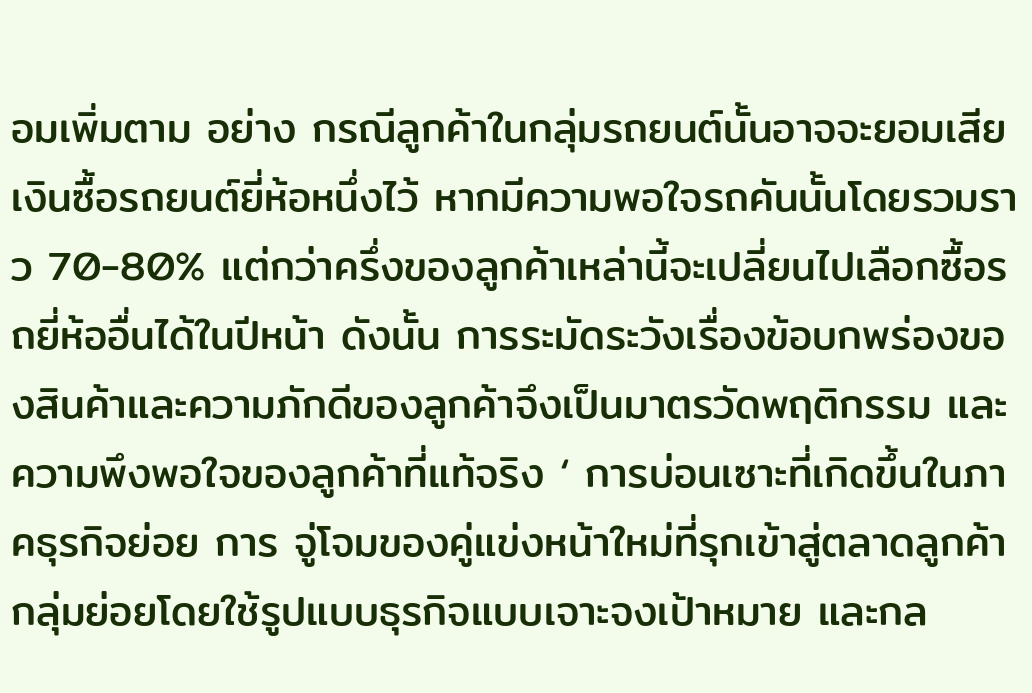อมเพิ่มตาม อย่าง กรณีลูกค้าในกลุ่มรถยนต์นั้นอาจจะยอมเสียเงินซื้อรถยนต์ยี่ห้อหนึ่งไว้ หากมีความพอใจรถคันนั้นโดยรวมราว 70-80% แต่กว่าครึ่งของลูกค้าเหล่านี้จะเปลี่ยนไปเลือกซื้อรถยี่ห้ออื่นได้ในปีหน้า ดังนั้น การระมัดระวังเรื่องข้อบกพร่องของสินค้าและความภักดีของลูกค้าจึงเป็นมาตรวัดพฤติกรรม และความพึงพอใจของลูกค้าที่แท้จริง ‘ การบ่อนเซาะที่เกิดขึ้นในภาคธุรกิจย่อย การ จู่โจมของคู่แข่งหน้าใหม่ที่รุกเข้าสู่ตลาดลูกค้ากลุ่มย่อยโดยใช้รูปแบบธุรกิจแบบเจาะจงเป้าหมาย และกล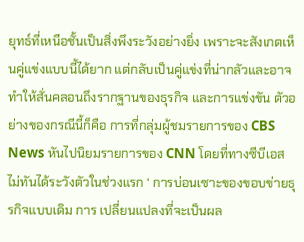ยุทธ์ที่เหนือชั้นเป็นสิ่งพึงระวังอย่างยิ่ง เพราะจะสังเกตเห็นคู่แข่งแบบนี้ได้ยาก แต่กลับเป็นคู่แข่งที่น่ากลัวและอาจ ทำให้สั่นคลอนถึงรากฐานของธุรกิจ และการแข่งขัน ตัวอย่างของกรณีนี้ก็คือ การที่กลุ่มผู้ชมรายการของ CBS News หันไปนิยมรายการของ CNN โดยที่ทางซีบีเอส ไม่ทันได้ระวังตัวในช่วงแรก ‘ การบ่อนเซาะของขอบข่ายธุรกิจแบบเดิม การ เปลี่ยนแปลงที่จะเป็นผล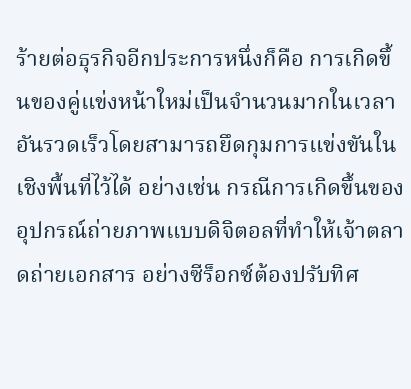ร้ายต่อธุรกิจอีกประการหนึ่งก็คือ การเกิดขึ้นของคู่แข่งหน้าใหม่เป็นจำนวนมากในเวลา อันรวดเร็วโดยสามารถยึดกุมการแข่งขันในเชิงพื้นที่ไว้ได้ อย่างเช่น กรณีการเกิดขึ้นของอุปกรณ์ถ่ายภาพแบบดิจิตอลที่ทำให้เจ้าตลาดถ่ายเอกสาร อย่างซีร็อกซ์ต้องปรับทิศ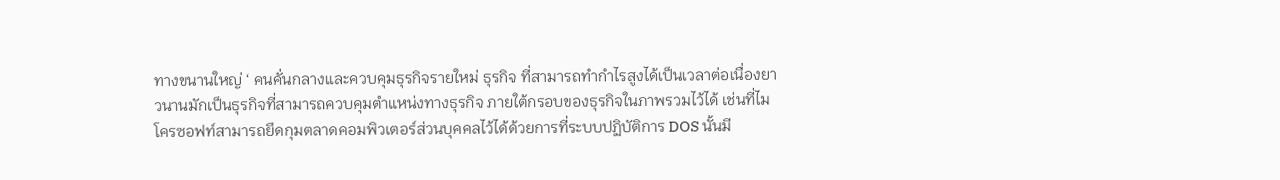ทางขนานใหญ่ ‘ คนคั่นกลางและควบคุมธุรกิจรายใหม่ ธุรกิจ ที่สามารถทำกำไรสูงได้เป็นเวลาต่อเนื่องยาวนานมักเป็นธุรกิจที่สามารถควบคุมตำแหน่งทางธุรกิจ ภายใต้กรอบของธุรกิจในภาพรวมไว้ได้ เช่นที่ไมโครซอฟท์สามารถยึดกุมตลาดคอมพิวเตอร์ส่วนบุคคลไว้ได้ด้วยการที่ระบบปฏิบัติการ DOS นั้นมี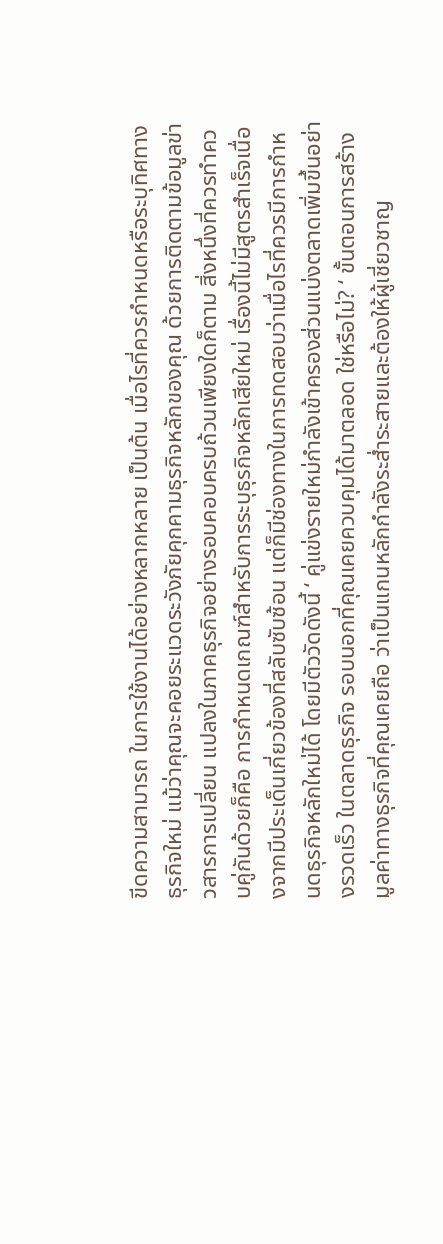ขีดความสามารถ ในการใช้งานได้อย่างหลากหลาย เป็นต้น เมื่อไรที่ควรกำหนดหรือระบุทิศทางธุรกิจใหม่ แม้ว่าคุณจะคอยระแวดระวังภัยคุกคามธุรกิจหลักของคุณ ด้วยการติดตามข้อมูลข่าวสารการเปลี่ยน แปลงในภาคธุรกิจอย่างรอบคอบครบถ้วนเพียงใดก็ตาม สิ่งหนึ่งที่ควรทำควบคู่กันด้วยก็คือ การกำหนดเกณฑ์สำหรับการระบุธุรกิจหลักเสียใหม่ เรื่องนี้ไม่มีสูตรสำเร็จเนื่องจากมีประเด็นเกี่ยวข้องที่สลับซับซ้อน แต่ก็มีช่องทางในการทดสอบว่าเมื่อไรที่ควรมีการกำหนดธุรกิจหลักใหม่ได้ โดยมีตัววัดดังนี้ ‘ คู่แข่งรายใหม่กำลังเข้าครองส่วนแบ่งตลาดเพิ่มขึ้นอย่างรวดเร็ว ในตลาดธุรกิจ รอบนอกที่คุณเคยควบคุมได้มาตลอด ใช่หรือไม่? ‘ ขั้นตอนการสร้างมูลค่าทางธุรกิจที่คุณเคยถือ ว่าเป็นแกนหลักกำลังระส่ำระสายและต้องให้ผู้เชี่ยวชาญ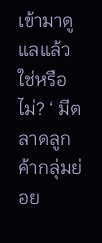เข้ามาดูแลแล้ว ใช่หรือไม่? ‘ มีตลาดลูกค้ากลุ่มย่อย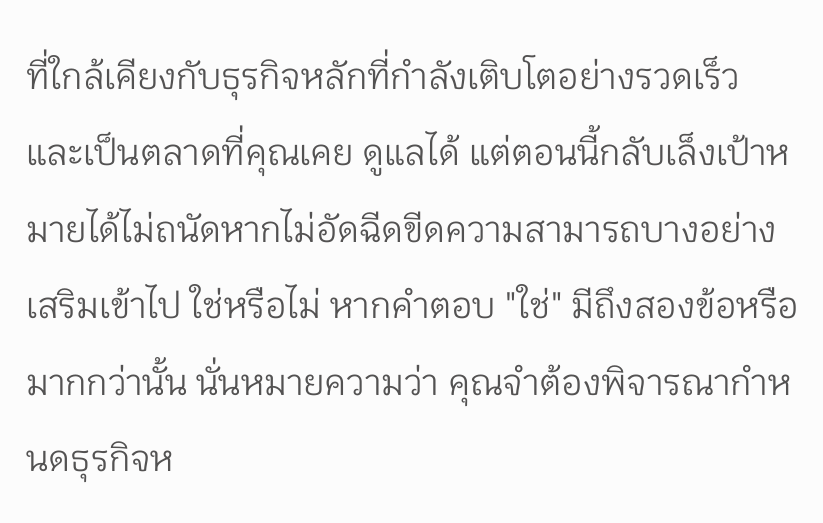ที่ใกล้เคียงกับธุรกิจหลักที่กำลังเติบโตอย่างรวดเร็ว และเป็นตลาดที่คุณเคย ดูแลได้ แต่ตอนนี้กลับเล็งเป้าหมายได้ไม่ถนัดหากไม่อัดฉีดขีดความสามารถบางอย่างเสริมเข้าไป ใช่หรือไม่ หากคำตอบ "ใช่" มีถึงสองข้อหรือมากกว่านั้น นั่นหมายความว่า คุณจำต้องพิจารณากำหนดธุรกิจห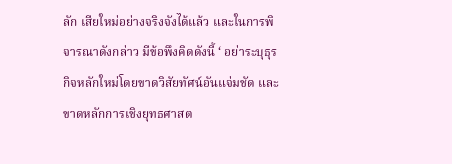ลัก เสียใหม่อย่างจริงจังได้แล้ว และในการพิจารณาดังกล่าว มีข้อพึงคิดดังนี้ ‘ อย่าระบุธุรกิจหลักใหม่โดยขาดวิสัยทัศน์อันแจ่มชัด และขาดหลักการเชิงยุทธศาสต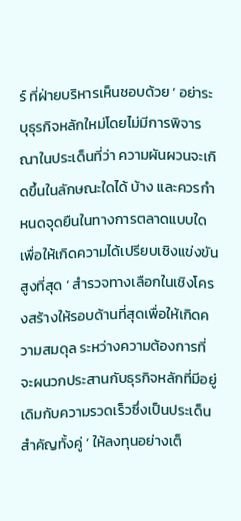ร์ ที่ฝ่ายบริหารเห็นชอบด้วย ‘ อย่าระบุธุรกิจหลักใหม่โดยไม่มีการพิจารณาในประเด็นที่ว่า ความผันผวนจะเกิดขึ้นในลักษณะใดได้ บ้าง และควรกำหนดจุดยืนในทางการตลาดแบบใดเพื่อให้เกิดความได้เปรียบเชิงแข่งขันสูงที่สุด ‘ สำรวจทางเลือกในเชิงโครงสร้างให้รอบด้านที่สุดเพื่อให้เกิดความสมดุล ระหว่างความต้องการที่จะผนวกประสานกับธุรกิจหลักที่มีอยู่เดิมกับความรวดเร็วซึ่งเป็นประเด็นสำคัญทั้งคู่ ‘ ให้ลงทุนอย่างเต็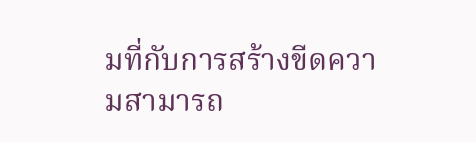มที่กับการสร้างขีดความสามารถ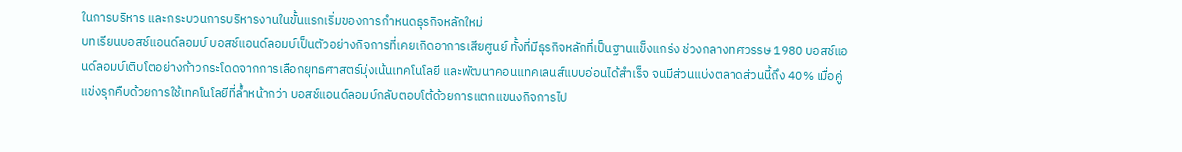ในการบริหาร และกระบวนการบริหารงานในขั้นแรกเริ่มของการกำหนดธุรกิจหลักใหม่
บทเรียนบอสช์แอนด์ลอมบ์ บอสช์แอนด์ลอมบ์เป็นตัวอย่างกิจการที่เคยเกิดอาการเสียศูนย์ ทั้งที่มีธุรกิจหลักที่เป็นฐานแข็งแกร่ง ช่วงกลางทศวรรษ 1980 บอสช์แอนด์ลอมบ์เติบโตอย่างก้าวกระโดดจากการเลือกยุทธศาสตร์มุ่งเน้นเทคโนโลยี และพัฒนาคอนแทคเลนส์แบบอ่อนได้สำเร็จ จนมีส่วนแบ่งตลาดส่วนนี้ถึง 40% เมื่อคู่แข่งรุกคืบด้วยการใช้เทคโนโลยีที่ล้ำหน้ากว่า บอสช์แอนด์ลอมบ์กลับตอบโต้ด้วยการแตกแขนงกิจการไป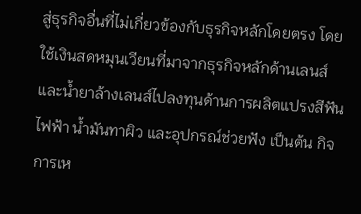สู่ธุรกิจอื่นที่ไม่เกี่ยวข้องกับธุรกิจหลักโดยตรง โดยใช้เงินสดหมุนเวียนที่มาจากธุรกิจหลักด้านเลนส์ และน้ำยาล้างเลนส์ไปลงทุนด้านการผลิตแปรงสีฟันไฟฟ้า น้ำมันทาผิว และอุปกรณ์ช่วยฟัง เป็นต้น กิจการเห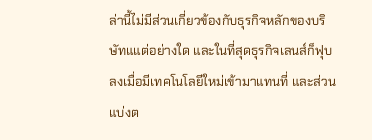ล่านี้ไม่มีส่วนเกี่ยวข้องกับธุรกิจหลักของบริษัทแแต่อย่างใด และในที่สุดธุรกิจเลนส์ก็ฟุบลงเมื่อมีเทคโนโลยีใหม่เข้ามาแทนที่ และส่วนแบ่งต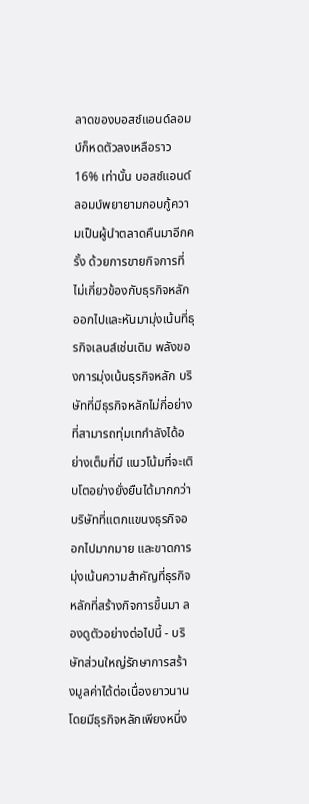ลาดของบอสช์แอนด์ลอมบ์ก็หดตัวลงเหลือราว 16% เท่านั้น บอสช์แอนด์ลอมบ์พยายามกอบกู้ความเป็นผู้นำตลาดคืนมาอีกครั้ง ด้วยการขายกิจการที่ไม่เกี่ยวข้องกับธุรกิจหลักออกไปและหันมามุ่งเน้นที่ธุรกิจเลนส์เช่นเดิม พลังของการมุ่งเน้นธุรกิจหลัก บริษัทที่มีธุรกิจหลักไม่กี่อย่างที่สามารถทุ่มเทกำลังได้อย่างเต็มที่มี แนวโน้มที่จะเติบโตอย่างยั่งยืนได้มากกว่าบริษัทที่แตกแขนงธุรกิจออกไปมากมาย และขาดการมุ่งเน้นความสำคัญที่ธุรกิจหลักที่สร้างกิจการขึ้นมา ลองดูตัวอย่างต่อไปนี้ - บริษัทส่วนใหญ่รักษาการสร้างมูลค่าได้ต่อเนื่องยาวนานโดยมีธุรกิจหลักเพียงหนึ่ง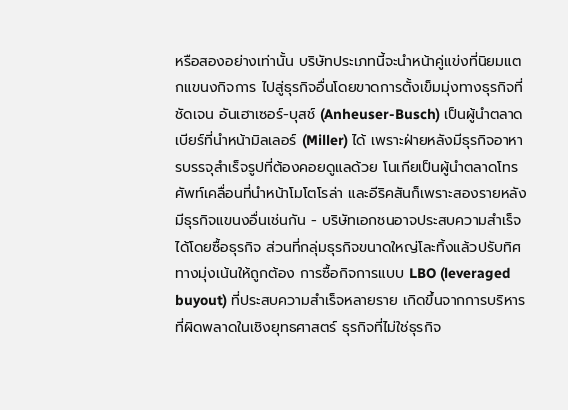หรือสองอย่างเท่านั้น บริษัทประเภทนี้จะนำหน้าคู่แข่งที่นิยมแตกแขนงกิจการ ไปสู่ธุรกิจอื่นโดยขาดการตั้งเข็มมุ่งทางธุรกิจที่ชัดเจน อันเฮาเซอร์-บุสช์ (Anheuser-Busch) เป็นผู้นำตลาดเบียร์ที่นำหน้ามิลเลอร์ (Miller) ได้ เพราะฝ่ายหลังมีธุรกิจอาหารบรรจุสำเร็จรูปที่ต้องคอยดูแลด้วย โนเกียเป็นผู้นำตลาดโทรศัพท์เคลื่อนที่นำหน้าโมโตโรล่า และอีริคสันก็เพราะสองรายหลังมีธุรกิจแขนงอื่นเช่นกัน - บริษัทเอกชนอาจประสบความสำเร็จได้โดยซื้อธุรกิจ ส่วนที่กลุ่มธุรกิจขนาดใหญ่โละทิ้งแล้วปรับทิศทางมุ่งเน้นให้ถูกต้อง การซื้อกิจการแบบ LBO (leveraged buyout) ที่ประสบความสำเร็จหลายราย เกิดขึ้นจากการบริหารที่ผิดพลาดในเชิงยุทธศาสตร์ ธุรกิจที่ไม่ใช่ธุรกิจ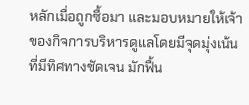หลักเมื่อถูกซื้อมา และมอบหมายให้เจ้าของกิจการบริหารดูแลโดยมีจุดมุ่งเน้นที่มีทิศทางชัดเจน มักฟื้น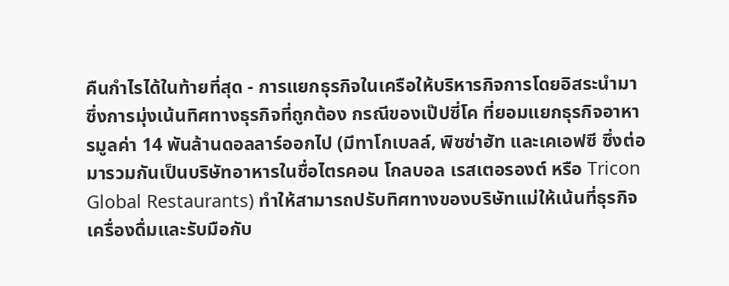คืนกำไรได้ในท้ายที่สุด - การแยกธุรกิจในเครือให้บริหารกิจการโดยอิสระนำมาซึ่งการมุ่งเน้นทิศทางธุรกิจที่ถูกต้อง กรณีของเป๊ปซี่โค ที่ยอมแยกธุรกิจอาหารมูลค่า 14 พันล้านดอลลาร์ออกไป (มีทาโกเบลล์, พิซซ่าฮัท และเคเอฟซี ซึ่งต่อมารวมกันเป็นบริษัทอาหารในชื่อไตรคอน โกลบอล เรสเตอรองต์ หรือ Tricon Global Restaurants) ทำให้สามารถปรับทิศทางของบริษัทแม่ให้เน้นที่ธุรกิจเครื่องดื่มและรับมือกับ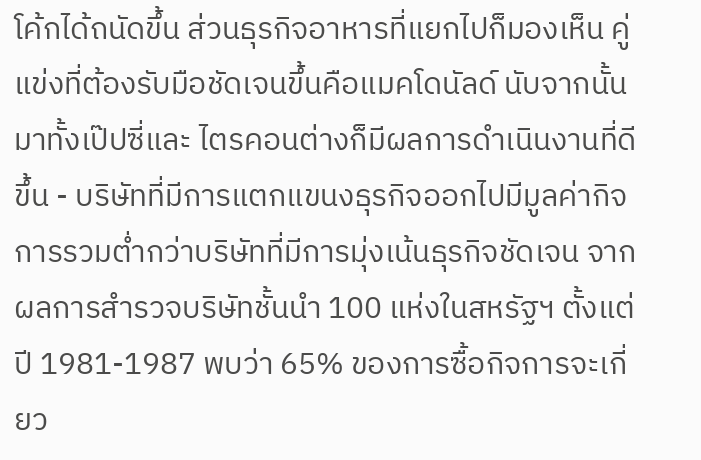โค้กได้ถนัดขึ้น ส่วนธุรกิจอาหารที่แยกไปก็มองเห็น คู่แข่งที่ต้องรับมือชัดเจนขึ้นคือแมคโดนัลด์ นับจากนั้นมาทั้งเป๊ปซี่และ ไตรคอนต่างก็มีผลการดำเนินงานที่ดีขึ้น - บริษัทที่มีการแตกแขนงธุรกิจออกไปมีมูลค่ากิจการรวมต่ำกว่าบริษัทที่มีการมุ่งเน้นธุรกิจชัดเจน จากผลการสำรวจบริษัทชั้นนำ 100 แห่งในสหรัฐฯ ตั้งแต่ปี 1981-1987 พบว่า 65% ของการซื้อกิจการจะเกี่ยว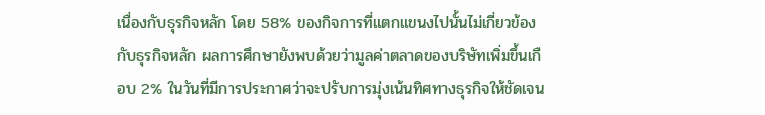เนื่องกับธุรกิจหลัก โดย 58% ของกิจการที่แตกแขนงไปนั้นไม่เกี่ยวข้องกับธุรกิจหลัก ผลการศึกษายังพบด้วยว่ามูลค่าตลาดของบริษัทเพิ่มขึ้นเกือบ 2% ในวันที่มีการประกาศว่าจะปรับการมุ่งเน้นทิศทางธุรกิจให้ชัดเจน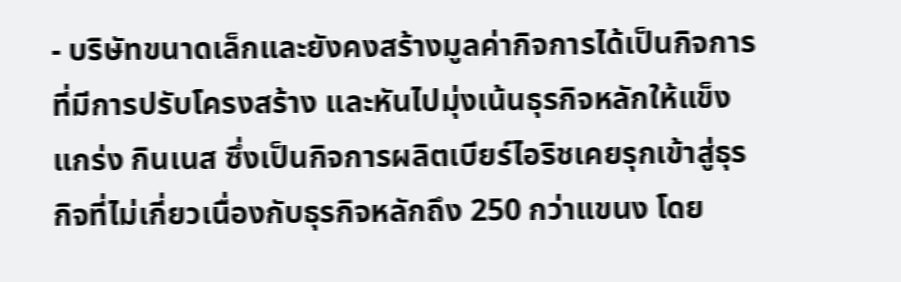- บริษัทขนาดเล็กและยังคงสร้างมูลค่ากิจการได้เป็นกิจการที่มีการปรับโครงสร้าง และหันไปมุ่งเน้นธุรกิจหลักให้แข็งแกร่ง กินเนส ซึ่งเป็นกิจการผลิตเบียร์ไอริชเคยรุกเข้าสู่ธุรกิจที่ไม่เกี่ยวเนื่องกับธุรกิจหลักถึง 250 กว่าแขนง โดย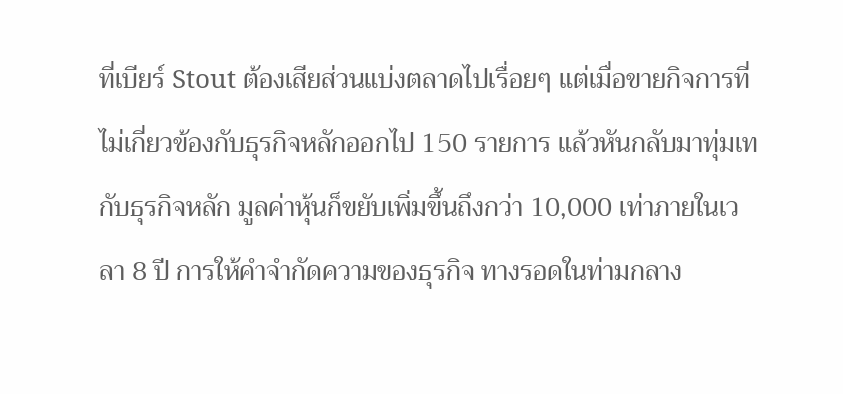ที่เบียร์ Stout ต้องเสียส่วนแบ่งตลาดไปเรื่อยๆ แต่เมื่อขายกิจการที่ไม่เกี่ยวข้องกับธุรกิจหลักออกไป 150 รายการ แล้วหันกลับมาทุ่มเทกับธุรกิจหลัก มูลค่าหุ้นก็ขยับเพิ่มขึ้นถึงกว่า 10,000 เท่าภายในเวลา 8 ปี การให้คำจำกัดความของธุรกิจ ทางรอดในท่ามกลาง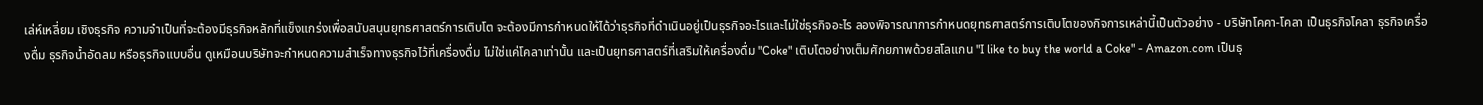เล่ห์เหลี่ยม เชิงธุรกิจ ความจำเป็นที่จะต้องมีธุรกิจหลักที่แข็งแกร่งเพื่อสนับสนุนยุทธศาสตร์การเติบโต จะต้องมีการกำหนดให้ได้ว่าธุรกิจที่ดำเนินอยู่เป็นธุรกิจอะไรและไม่ใช่ธุรกิจอะไร ลองพิจารณาการกำหนดยุทธศาสตร์การเติบโตของกิจการเหล่านี้เป็นตัวอย่าง - บริษัทโคคา-โคลา เป็นธุรกิจโคลา ธุรกิจเครื่องดื่ม ธุรกิจน้ำอัดลม หรือธุรกิจแบบอื่น ดูเหมือนบริษัทจะกำหนดความสำเร็จทางธุรกิจไว้ที่เครื่องดื่ม ไม่ใช่แค่โคลาเท่านั้น และเป็นยุทธศาสตร์ที่เสริมให้เครื่องดื่ม "Coke" เติบโตอย่างเต็มศักยภาพด้วยสโลแกน "I like to buy the world a Coke" - Amazon.com เป็นธุ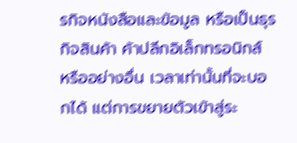รกิจหนังสือและข้อมูล หรือเป็นธุรกิจสินค้า ค้าปลีกอิเล็กทรอนิกส์ หรืออย่างอื่น เวลาเท่านั้นที่จะบอกได้ แต่การขยายตัวเข้าสู่ระ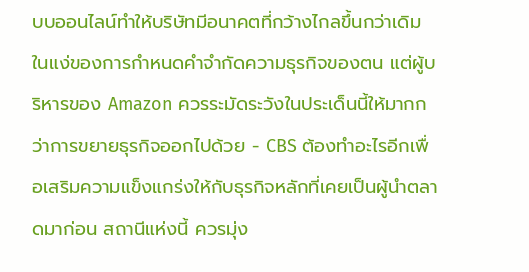บบออนไลน์ทำให้บริษัทมีอนาคตที่กว้างไกลขึ้นกว่าเดิม ในแง่ของการกำหนดคำจำกัดความธุรกิจของตน แต่ผู้บริหารของ Amazon ควรระมัดระวังในประเด็นนี้ให้มากกว่าการขยายธุรกิจออกไปด้วย - CBS ต้องทำอะไรอีกเพื่อเสริมความแข็งแกร่งให้กับธุรกิจหลักที่เคยเป็นผู้นำตลาดมาก่อน สถานีแห่งนี้ ควรมุ่ง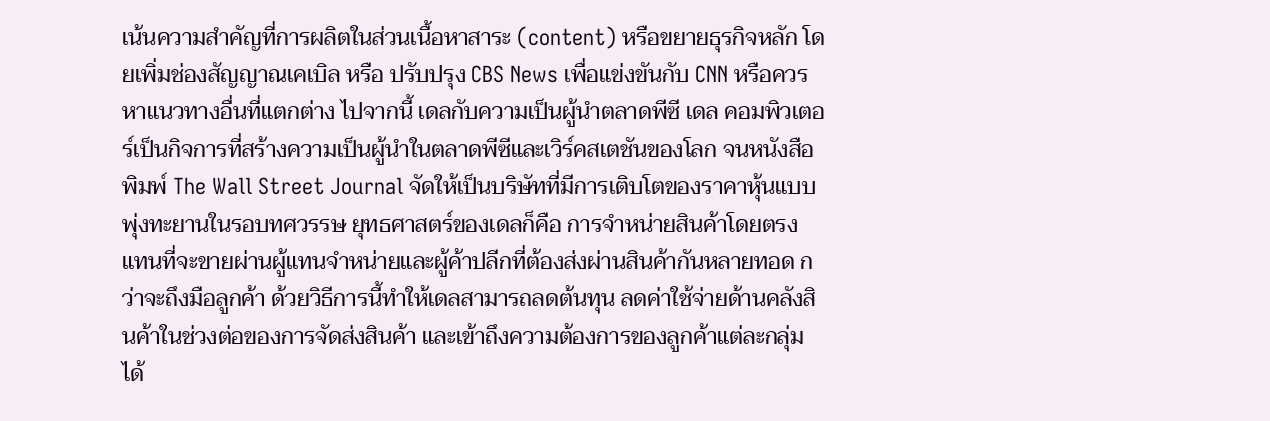เน้นความสำคัญที่การผลิตในส่วนเนื้อหาสาระ (content) หรือขยายธุรกิจหลัก โดยเพิ่มช่องสัญญาณเคเบิล หรือ ปรับปรุง CBS News เพื่อแข่งขันกับ CNN หรือควรหาแนวทางอื่นที่แตกต่าง ไปจากนี้ เดลกับความเป็นผู้นำตลาดพีซี เดล คอมพิวเตอร์เป็นกิจการที่สร้างความเป็นผู้นำในตลาดพีซีและเวิร์คสเตชันของโลก จนหนังสือพิมพ์ The Wall Street Journal จัดให้เป็นบริษัทที่มีการเติบโตของราคาหุ้นแบบพุ่งทะยานในรอบทศวรรษ ยุทธศาสตร์ของเดลก็คือ การจำหน่ายสินค้าโดยตรง แทนที่จะขายผ่านผู้แทนจำหน่ายและผู้ค้าปลีกที่ต้องส่งผ่านสินค้ากันหลายทอด กว่าจะถึงมือลูกค้า ด้วยวิธีการนี้ทำให้เดลสามารถลดต้นทุน ลดค่าใช้จ่ายด้านคลังสินค้าในช่วงต่อของการจัดส่งสินค้า และเข้าถึงความต้องการของลูกค้าแต่ละกลุ่มได้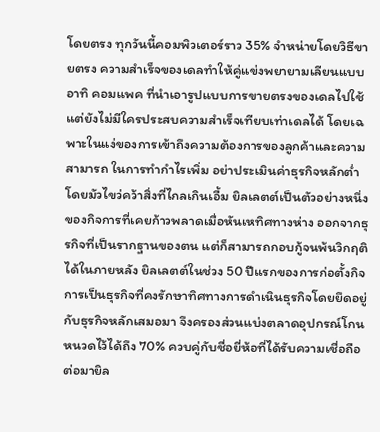โดยตรง ทุกวันนี้คอมพิวเตอร์ราว 35% จำหน่ายโดยวิธีขายตรง ความสำเร็จของเดลทำให้คู่แข่งพยายามเลียนแบบ อาทิ คอมแพค ที่นำเอารูปแบบการขายตรงของเดลไปใช้ แต่ยังไม่มีใครประสบความสำเร็จเทียบเท่าเดลได้ โดยเฉพาะในแง่ของการเข้าถึงความต้องการของลูกค้าและความสามารถ ในการทำกำไรเพิ่ม อย่าประเมินค่าธุรกิจหลักต่ำ โดยมัวไขว่คว้าสิ่งที่ไกลเกินเอื้ม ยิลเลตต์เป็นตัวอย่างหนึ่งของกิจการที่เคยก้าวพลาดเมื่อหันเหทิศทางห่าง ออกจากธุรกิจที่เป็นรากฐานของตน แต่ก็สามารถกอบกู้จนพ้นวิกฤติได้ในภายหลัง ยิลเลตต์ในช่วง 50 ปีแรกของการก่อตั้งกิจการเป็นธุรกิจที่คงรักษาทิศทางการดำเนินธุรกิจโดยยึดอยู่กับธุรกิจหลักเสมอมา จึงครองส่วนแบ่งตลาดอุปกรณ์โกนหนวดไว้ได้ถึง 70% ควบคู่กับชื่อยี่ห้อที่ได้รับความเชื่อถือ ต่อมายิล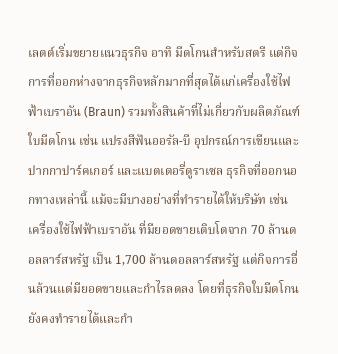เลตต์เริ่มขยายแนวธุรกิจ อาทิ มีดโกนสำหรับสตรี แต่กิจการที่ออกห่างจากธุรกิจหลักมากที่สุดได้แก่เครื่องใช้ไฟฟ้าเบราอัน (Braun) รวมทั้งสินค้าที่ไม่เกี่ยวกับผลิตภัณฑ์ใบมีดโกน เช่น แปรงสีฟันออรัล-บี อุปกรณ์การเขียนและปากกาปาร์คเกอร์ และแบตเตอรี่ดูราเซล ธุรกิจที่ออกนอกทางเหล่านี้ แม้จะมีบางอย่างที่ทำรายได้ให้บริษัท เช่น เครื่องใช้ไฟฟ้าเบราอัน ที่มียอดขายเติบโตจาก 70 ล้านดอลลาร์สหรัฐ เป็น 1,700 ล้านดอลลาร์สหรัฐ แต่กิจการอื่นล้วนแต่มียอดขายและกำไรลดลง โดยที่ธุรกิจใบมีดโกนยังคงทำรายได้และกำ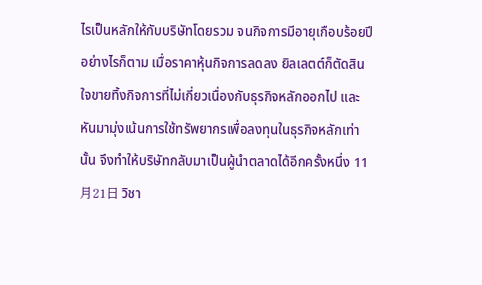ไรเป็นหลักให้กับบริษัทโดยรวม จนกิจการมีอายุเกือบร้อยปี อย่างไรก็ตาม เมื่อราคาหุ้นกิจการลดลง ยิลเลตต์ก็ตัดสินใจขายทิ้งกิจการที่ไม่เกี่ยวเนื่องกับธุรกิจหลักออกไป และหันมามุ่งเน้นการใช้ทรัพยากรเพื่อลงทุนในธุรกิจหลักเท่านั้น จึงทำให้บริษัทกลับมาเป็นผู้นำตลาดได้อีกครั้งหนึ่ง 11月21日 วิชา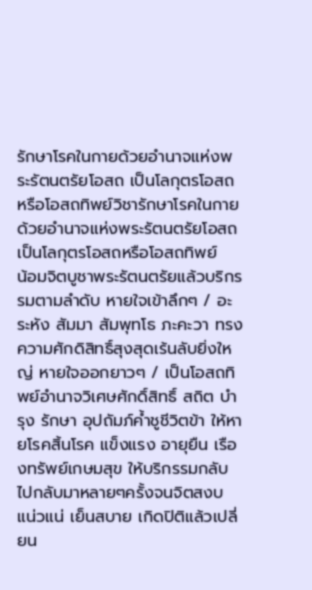รักษาโรคในกายด้วยอำนาจแห่งพระรัตนตรัยโอสถ เป็นโลกุตรโอสถหรือโอสถทิพย์วิชารักษาโรคในกายด้วยอำนาจแห่งพระรัตนตรัยโอสถ เป็นโลกุตรโอสถหรือโอสถทิพย์
น้อมจิตบูชาพระรัตนตรัยแล้วบริกรรมตามลำดับ หายใจเข้าลึกๆ / อะระหัง สัมมา สัมพุทโธ ภะคะวา ทรงความศักดิสิทธิ์สุงสุดเร้นลับยิ่งใหญ่ หายใจออกยาวๆ / เป็นโอสถทิพย์อำนาจวิเศษศักดิ์สิทธิ์ สถิต บำรุง รักษา อุปถัมภ์ค้ำชูชีวิตข้า ให้หายโรคสิ้นโรค แข็งแรง อายุยืน เรืองทรัพย์เกษมสุข ให้บริกรรมกลับไปกลับมาหลายๆครั้งจนจิตสงบ แน่วแน่ เย็นสบาย เกิดปิติแล้วเปลี่ยน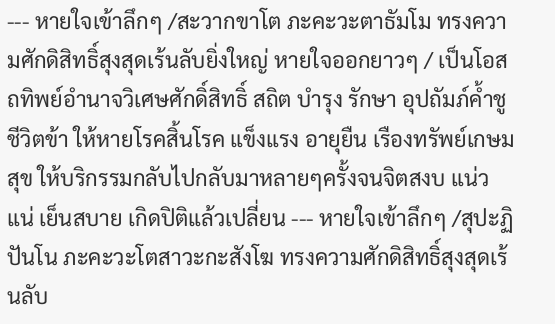--- หายใจเข้าลึกๆ /สะวากขาโต ภะคะวะตาธัมโม ทรงความศักดิสิทธิ์สุงสุดเร้นลับยิ่งใหญ่ หายใจออกยาวๆ / เป็นโอสถทิพย์อำนาจวิเศษศักดิ์สิทธิ์ สถิต บำรุง รักษา อุปถัมภ์ค้ำชูชีวิตข้า ให้หายโรคสิ้นโรค แข็งแรง อายุยืน เรืองทรัพย์เกษมสุข ให้บริกรรมกลับไปกลับมาหลายๆครั้งจนจิตสงบ แน่วแน่ เย็นสบาย เกิดปิติแล้วเปลี่ยน --- หายใจเข้าลึกๆ /สุปะฏิปันโน ภะคะวะโตสาวะกะสังโฆ ทรงความศักดิสิทธิ์สุงสุดเร้นลับ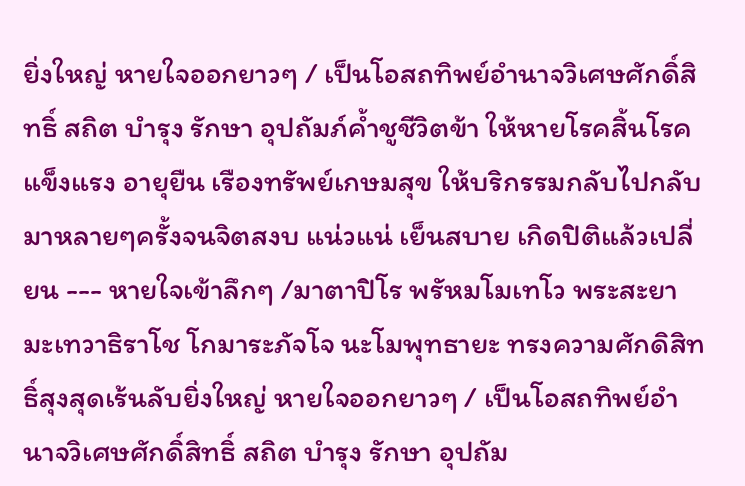ยิ่งใหญ่ หายใจออกยาวๆ / เป็นโอสถทิพย์อำนาจวิเศษศักดิ์สิทธิ์ สถิต บำรุง รักษา อุปถัมภ์ค้ำชูชีวิตข้า ให้หายโรคสิ้นโรค แข็งแรง อายุยืน เรืองทรัพย์เกษมสุข ให้บริกรรมกลับไปกลับมาหลายๆครั้งจนจิตสงบ แน่วแน่ เย็นสบาย เกิดปิติแล้วเปลี่ยน --- หายใจเข้าลึกๆ /มาตาปิโร พรัหมโมเทโว พระสะยามะเทวาธิราโช โกมาระภัจโจ นะโมพุทธายะ ทรงความศักดิสิทธิ์สุงสุดเร้นลับยิ่งใหญ่ หายใจออกยาวๆ / เป็นโอสถทิพย์อำนาจวิเศษศักดิ์สิทธิ์ สถิต บำรุง รักษา อุปถัม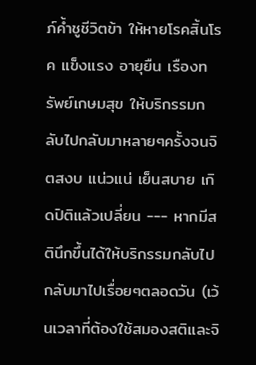ภ์ค้ำชูชีวิตข้า ให้หายโรคสิ้นโรค แข็งแรง อายุยืน เรืองทรัพย์เกษมสุข ให้บริกรรมกลับไปกลับมาหลายๆครั้งจนจิตสงบ แน่วแน่ เย็นสบาย เกิดปิติแล้วเปลี่ยน --- หากมีสตินึกขึ้นได้ให้บริกรรมกลับไปกลับมาไปเรื่อยๆตลอดวัน (เว้นเวลาที่ต้องใช้สมองสติและจิ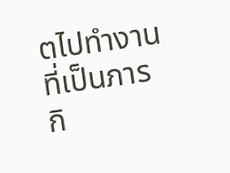ตไปทำงานที่เป็นภารกิ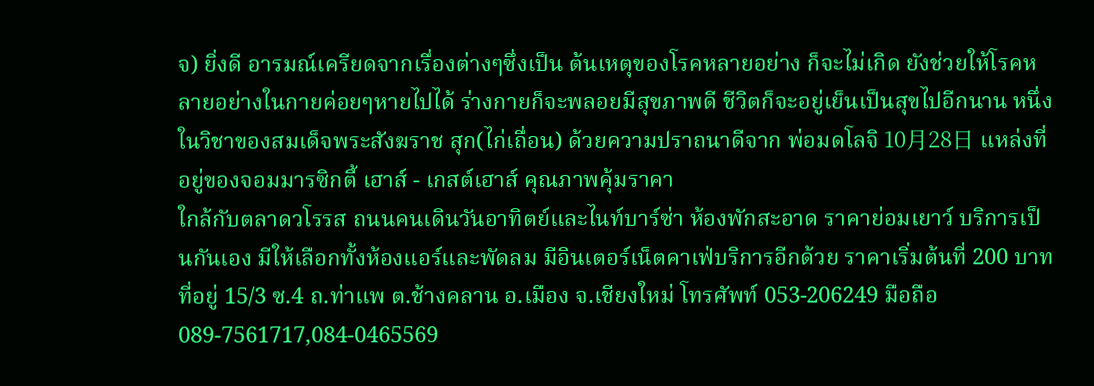จ) ยิ่งดี อารมณ์เครียดจากเรื่องต่างๆซึ่งเป็น ต้นเหตุของโรคหลายอย่าง ก็จะไม่เกิด ยังช่วยให้โรคหลายอย่างในกายค่อยๆหายไปได้ ร่างกายก็จะพลอยมีสุขภาพดี ชีวิตก็จะอยู่เย็นเป็นสุขไปอีกนาน หนึ่งในวิชาของสมเด็จพระสังฆราช สุก(ไก่เถื่อน) ด้วยความปราถนาดีจาก พ่อมดโลจิ 10月28日 แหล่งที่อยู่ของจอมมารซิกตี้ เฮาส์ - เกสต์เฮาส์ คุณภาพคุ้มราคา
ใกล้กับตลาดวโรรส ถนนคนเดินวันอาทิตย์และไนท์บาร์ซ่า ห้องพักสะอาด ราคาย่อมเยาว์ บริการเป็นกันเอง มีให้เลือกทั้งห้องแอร์และพัดลม มีอินเตอร์เน็ตคาเฟ่บริการอีกด้วย ราคาเริ่มต้นที่ 200 บาท
ที่อยู่ 15/3 ซ.4 ถ.ท่าแพ ต.ช้างคลาน อ.เมือง จ.เชียงใหม่ โทรศัพท์ 053-206249 มือถือ 089-7561717,084-0465569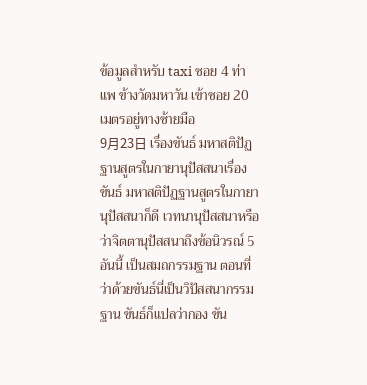ข้อมูลสำหรับ taxi ซอย 4 ท่าแพ ข้างวัดมหาวัน เข้าซอย 20 เมตรอยู่ทางซ้ายมือ
9月23日 เรื่องขันธ์ มหาสติปัฏฐานสูตรในกายานุปัสสนาเรื่องขันธ์ มหาสติปัฏฐานสูตรในกายานุปัสสนาก็ดี เวทนานุปัสสนาหรือว่าจิตตานุปัสสนาถึงข้อนิวรณ์ 5 อันนี้ เป็นสมถกรรมฐาน ตอนที่ว่าด้วยขันธ์นี่เป็นวิปัสสนากรรมฐาน ขันธ์ก็แปลว่ากอง ขัน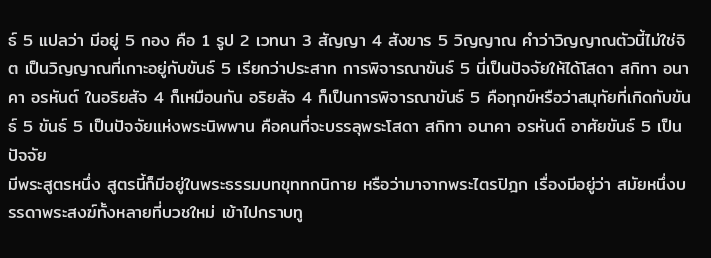ธ์ 5 แปลว่า มีอยู่ 5 กอง คือ 1 รูป 2 เวทนา 3 สัญญา 4 สังขาร 5 วิญญาณ คำว่าวิญญาณตัวนี้ไม่ใช่จิต เป็นวิญญาณที่เกาะอยู่กับขันธ์ 5 เรียกว่าประสาท การพิจารณาขันธ์ 5 นี่เป็นปัจจัยให้ได้โสดา สกิทา อนาคา อรหันต์ ในอริยสัจ 4 ก็เหมือนกัน อริยสัจ 4 ก็เป็นการพิจารณาขันธ์ 5 คือทุกข์หรือว่าสมุทัยที่เกิดกับขันธ์ 5 ขันธ์ 5 เป็นปัจจัยแห่งพระนิพพาน คือคนที่จะบรรลุพระโสดา สกิทา อนาคา อรหันต์ อาศัยขันธ์ 5 เป็นปัจจัย
มีพระสูตรหนึ่ง สูตรนี้ก็มีอยู่ในพระธรรมบทขุททกนิกาย หรือว่ามาจากพระไตรปิฎก เรื่องมีอยู่ว่า สมัยหนึ่งบรรดาพระสงฆ์ทั้งหลายที่บวชใหม่ เข้าไปกราบทู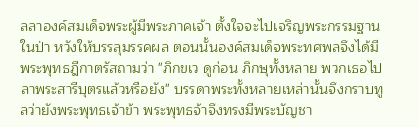ลลาองค์สมเด็จพระผู้มีพระภาคเจ้า ตั้งใจจะไปเจริญพระกรรมฐานในป่า หวังให้บรรลุมรรคผล ตอนนั้นองค์สมเด็จพระทศพลจึงได้มีพระพุทธฎีกาตรัสถามว่า "ภิกขเว ดูก่อน ภิกษุทั้งหลาย พวกเธอไปลาพระสารีบุตรแล้วหรือยัง" บรรดาพระทั้งหลายเหล่านั้นจึงกราบทูลว่ายังพระพุทธเจ้าข้า พระพุทธจ้าจึงทรงมีพระบัญชา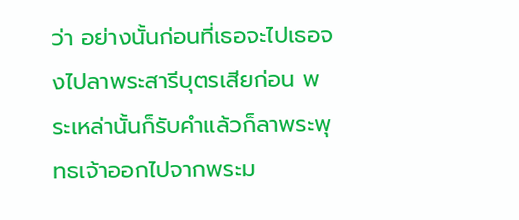ว่า อย่างนั้นก่อนที่เธอจะไปเธอจงไปลาพระสารีบุตรเสียก่อน พระเหล่านั้นก็รับคำแล้วก็ลาพระพุทธเจ้าออกไปจากพระม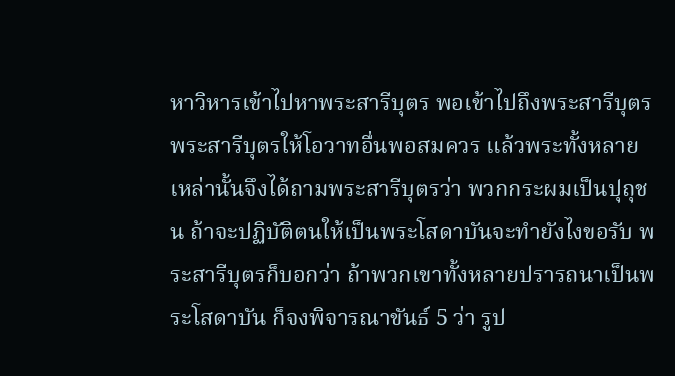หาวิหารเข้าไปหาพระสารีบุตร พอเข้าไปถึงพระสารีบุตร พระสารีบุตรให้โอวาทอื่นพอสมควร แล้วพระทั้งหลายเหล่านั้นจึงได้ถามพระสารีบุตรว่า พวกกระผมเป็นปุถุชน ถ้าจะปฏิบัติตนให้เป็นพระโสดาบันจะทำยังไงขอรับ พระสารีบุตรก็บอกว่า ถ้าพวกเขาทั้งหลายปรารถนาเป็นพระโสดาบัน ก็จงพิจารณาขันธ์ 5 ว่า รูป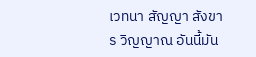เวทนา สัญญา สังขาร วิญญาณ อันนี้มัน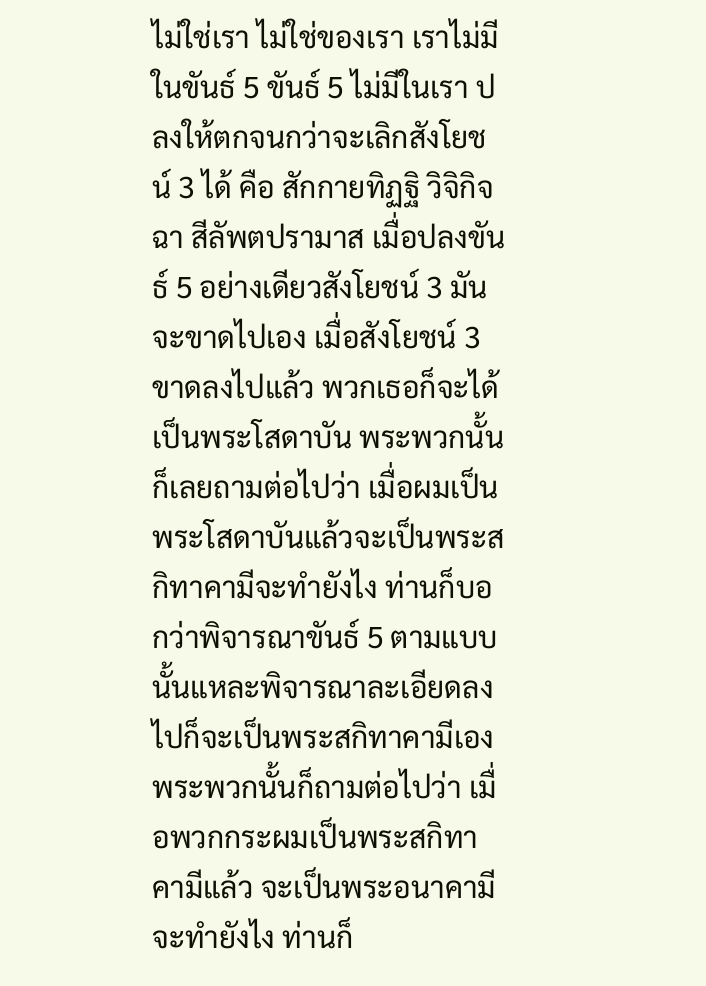ไม่ใช่เรา ไม่ใช่ของเรา เราไม่มีในขันธ์ 5 ขันธ์ 5 ไม่มีในเรา ปลงให้ตกจนกว่าจะเลิกสังโยชน์ 3 ได้ คือ สักกายทิฏฐิ วิจิกิจฉา สีลัพตปรามาส เมื่อปลงขันธ์ 5 อย่างเดียวสังโยชน์ 3 มันจะขาดไปเอง เมื่อสังโยชน์ 3 ขาดลงไปแล้ว พวกเธอก็จะได้เป็นพระโสดาบัน พระพวกนั้นก็เลยถามต่อไปว่า เมื่อผมเป็นพระโสดาบันแล้วจะเป็นพระสกิทาคามีจะทำยังไง ท่านก็บอกว่าพิจารณาขันธ์ 5 ตามแบบนั้นแหละพิจารณาละเอียดลงไปก็จะเป็นพระสกิทาคามีเอง พระพวกนั้นก็ถามต่อไปว่า เมื่อพวกกระผมเป็นพระสกิทาคามีแล้ว จะเป็นพระอนาคามีจะทำยังไง ท่านก็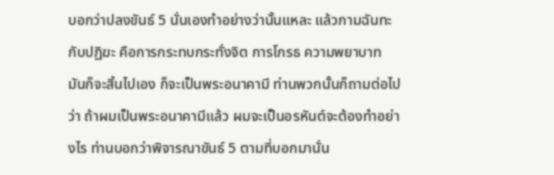บอกว่าปลงขันธ์ 5 นั่นเองทำอย่างว่านั้นแหละ แล้วกามฉันทะกับปฏิฆะ คือการกระทบกระทั่งจิต การโกรธ ความพยาบาท มันก็จะสิ้นไปเอง ก็จะเป็นพระอนาคามี ท่านพวกนั้นก็ถามต่อไปว่า ถ้าผมเป็นพระอนาคามีแล้ว ผมจะเป็นอรหันต์จะต้องทำอย่างไร ท่านบอกว่าพิจารณาขันธ์ 5 ตามที่บอกมานั่น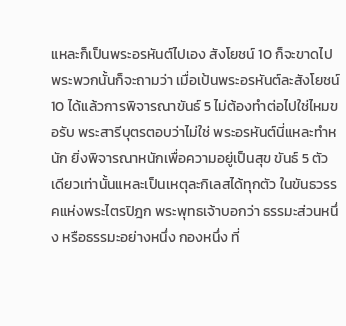แหละก็เป็นพระอรหันต์ไปเอง สังโยชน์ 10 ก็จะขาดไป พระพวกนั้นก็จะถามว่า เมื่อเป้นพระอรหันต์ละสังโยชน์ 10 ได้แล้วการพิจารณาขันธ์ 5 ไม่ต้องทำต่อไปใช่ไหมขอรับ พระสารีบุตรตอบว่าไม่ใช่ พระอรหันต์นี่แหละทำหนัก ยิ่งพิจารณาหนักเพื่อความอยู่เป็นสุข ขันธ์ 5 ตัวเดียวเท่านั้นแหละเป็นเหตุละกิเลสได้ทุกตัว ในขันธวรรคแห่งพระไตรปิฎก พระพุทธเจ้าบอกว่า ธรรมะส่วนหนึ่ง หรือธรรมะอย่างหนึ่ง กองหนึ่ง ที่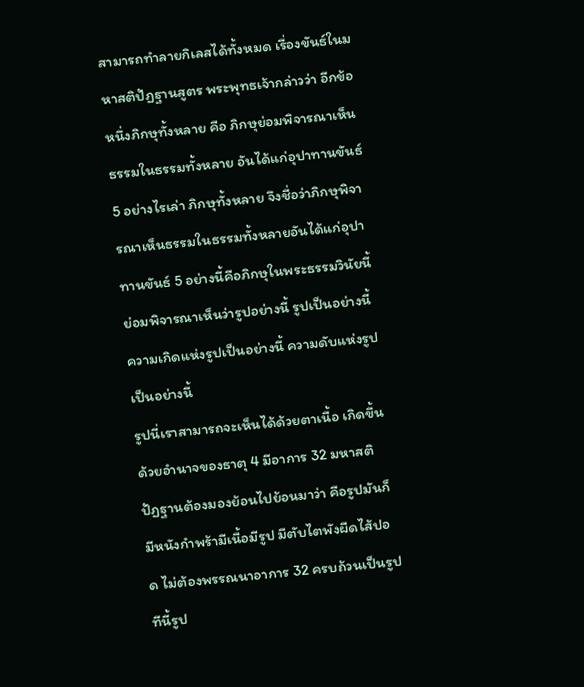สามารถทำลายกิเลสได้ทั้งหมด เรื่องขันธ์ในมหาสติปัฏฐานสูตร พระพุทธเจ้ากล่าวว่า อีกข้อหนึ่งภิกษุทั้งหลาย คือ ภิกษุย่อมพิจารณาเห็นธรรมในธรรมทั้งหลาย อันได้แก่อุปาทานขันธ์ 5 อย่างไรเล่า ภิกษุทั้งหลาย จึงชื่อว่าภิกษุพิจารณาเห็นธรรมในธรรมทั้งหลายอันได้แก่อุปาทานขันธ์ 5 อย่างนี้คือภิกษุในพระธรรมวินัยนี้ ย่อมพิจารณาเห็นว่ารูปอย่างนี้ รูปเป็นอย่างนี้ ความเกิดแห่งรูปเป็นอย่างนี้ ความดับแห่งรูปเป็นอย่างนี้
รูปนี่เราสามารถจะเห็นได้ด้วยตาเนื้อ เกิดขึ้นด้วยอำนาจของธาตุ 4 มีอาการ 32 มหาสติปัฏฐานต้องมองย้อนไปย้อนมาว่า คือรูปมันก็มีหนังกำพร้ามีเนื้อมีรูป มีตับไตพังผืดไส้ปอด ไม่ต้องพรรณนาอาการ 32 ครบถ้วนเป็นรูป ทีนี้รูป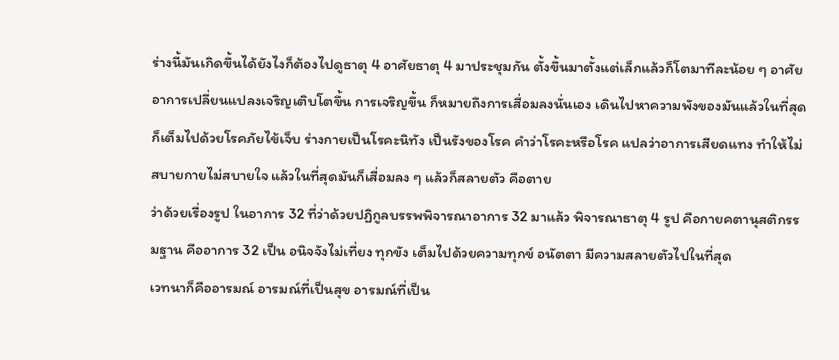ร่างนี้มันเกิดขึ้นได้ยังไงก็ต้องไปดูธาตุ 4 อาศัยธาตุ 4 มาประชุมกัน ตั้งขึ้นมาตั้งแต่เล็กแล้วก็โตมาทีละน้อย ๆ อาศัยอาการเปลี่ยนแปลงเจริญเติบโตขึ้น การเจริญขึ้น ก็หมายถึงการเสื่อมลงนั่นเอง เดินไปหาความพังของมันแล้วในที่สุด ก็เต็มไปด้วยโรคภัยไข้เจ็บ ร่างกายเป็นโรคะนิทัง เป็นรังของโรค คำว่าโรคะหรือโรค แปลว่าอาการเสียดแทง ทำให้ไม่สบายกายไม่สบายใจ แล้วในที่สุดมันก็เสื่อมลง ๆ แล้วก็สลายตัว คือตาย
ว่าด้วยเรื่องรูป ในอาการ 32 ที่ว่าด้วยปฏิกูลบรรพพิจารณาอาการ 32 มาแล้ว พิจารณาธาตุ 4 รูป คือกายคตานุสติกรรมฐาน คืออาการ 32 เป็น อนิจจังไม่เที่ยง ทุกขัง เต็มไปด้วยความทุกข์ อนัตตา มีความสลายตัวไปในที่สุด
เวทนาก็คืออารมณ์ อารมณ์ที่เป็นสุข อารมณ์ที่เป็น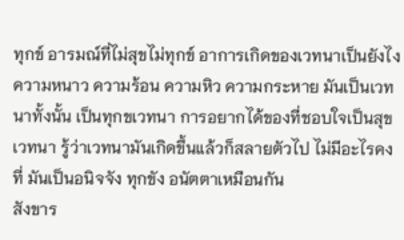ทุกข์ อารมณ์ที่ไม่สุขไม่ทุกข์ อาการเกิดของเวทนาเป็นยังไง ความหนาว ความร้อน ความหิว ความกระหาย มันเป็นเวทนาทั้งนั้น เป็นทุกขเวทนา การอยากได้ของที่ชอบใจเป็นสุขเวทนา รู้ว่าเวทนามันเกิดขึ้นแล้วก็สลายตัวไป ไม่มีอะไรคงที่ มันเป็นอนิจจัง ทุกขัง อนัตตาเหมือนกัน
สังขาร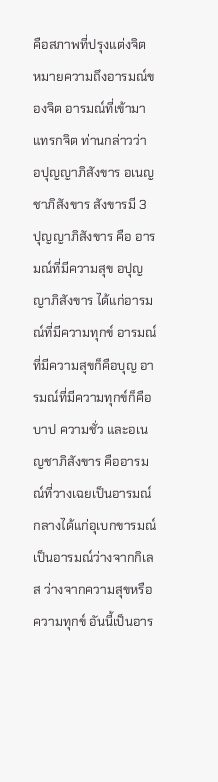คือสภาพที่ปรุงแต่งจิต หมายความถึงอารมณ์ของจิต อารมณ์ที่เข้ามาแทรกจิต ท่านกล่าวว่า อปุญญาภิสังขาร อเนญชาภิสังขาร สังขารมี 3 ปุญญาภิสังขาร คือ อารมณ์ที่มีความสุข อปุญญาภิสังขาร ได้แก่อารมณ์ที่มีความทุกข์ อารมณ์ที่มีความสุขก็คือบุญ อารมณ์ที่มีความทุกข์ก็คือบาป ความชั่ว และอเนญชาภิสังขาร คืออารมณ์ที่วางเฉยเป็นอารมณ์กลางได้แก่อุเบกขารมณ์ เป็นอารมณ์ว่างจากกิเลส ว่างจากความสุขหรือความทุกข์ อันนี้เป็นอาร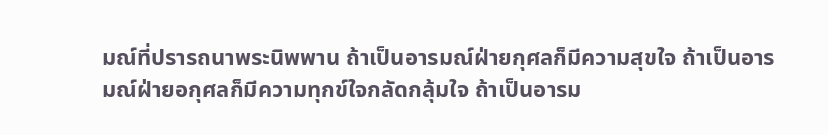มณ์ที่ปรารถนาพระนิพพาน ถ้าเป็นอารมณ์ฝ่ายกุศลก็มีความสุขใจ ถ้าเป็นอารมณ์ฝ่ายอกุศลก็มีความทุกข์ใจกลัดกลุ้มใจ ถ้าเป็นอารม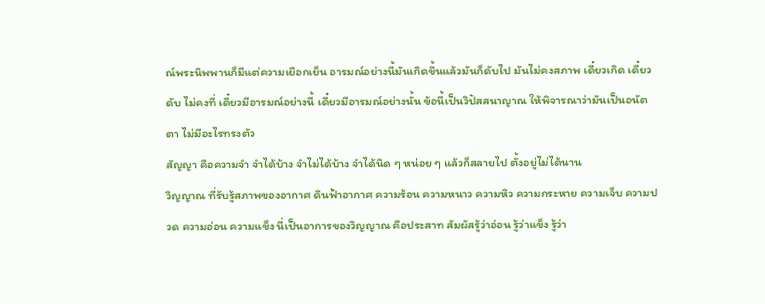ณ์พระนิพพานก็มีแต่ความเยือกเย็น อารมณ์อย่างนี้มันเกิดขึ้นแล้วมันก็ดับไป มันไม่คงสภาพ เดี๋ยวเกิด เดี๋ยวดับ ไม่คงที่ เดี๋ยวมีอารมณ์อย่างนี้ เดี๋ยวมีอารมณ์อย่างนั้น ข้อนี้เป็นวิปัสสนาญาณ ให้พิจารณาว่ามันเป็นอนัตตา ไม่มีอะไรทรงตัว
สัญญา คือความจำ จำได้บ้าง จำไม่ได้บ้าง จำได้นิด ๆ หน่อย ๆ แล้วก็สลายไป ตั้งอยู่ไม่ได้นาน
วิญญาณ ที่รับรู้สภาพของอากาศ ดินฟ้าอากาศ ความร้อน ความหนาว ความหิว ความกระหาย ความเจ็บ ความปวด ความอ่อน ความแข็ง นี่เป็นอาการของวิญญาณ คือประสาท สัมผัสรู้ว่าอ่อน รู้ว่าแข็ง รู้ว่า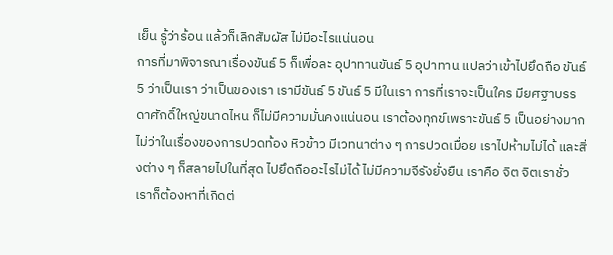เย็น รู้ว่าร้อน แล้วก็เลิกสัมผัส ไม่มีอะไรแน่นอน
การที่มาพิจารณาเรื่องขันธ์ 5 ก็เพื่อละ อุปาทานขันธ์ 5 อุปาทาน แปลว่าเข้าไปยึดถือ ขันธ์ 5 ว่าเป็นเรา ว่าเป็นของเรา เรามีขันธ์ 5 ขันธ์ 5 มีในเรา การที่เราจะเป็นใคร มียศฐาบรรดาศักดิ์ใหญ่ขนาดไหน ก็ไม่มีความมั่นคงแน่นอน เราต้องทุกข์เพราะขันธ์ 5 เป็นอย่างมาก ไม่ว่าในเรื่องของการปวดท้อง หิวข้าว มีเวทนาต่าง ๆ การปวดเมื่อย เราไปห้ามไม่ได้ และสิ่งต่าง ๆ ก็สลายไปในที่สุด ไปยึดถืออะไรไม่ได้ ไม่มีความจีรังยั่งยืน เราคือ จิต จิตเราชั่ว เราก็ต้องหาที่เกิดต่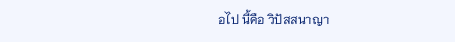อไป นี้คือ วิปัสสนาญา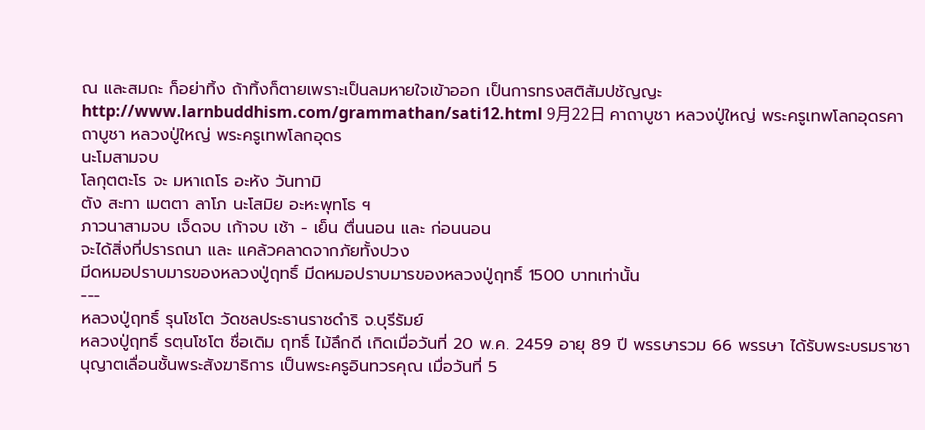ณ และสมถะ ก็อย่าทิ้ง ถ้าทิ้งก็ตายเพราะเป็นลมหายใจเข้าออก เป็นการทรงสติสัมปชัญญะ
http://www.larnbuddhism.com/grammathan/sati12.html 9月22日 คาถาบูชา หลวงปู่ใหญ่ พระครูเทพโลกอุดรคาถาบูชา หลวงปู่ใหญ่ พระครูเทพโลกอุดร
นะโมสามจบ
โลกุตตะโร จะ มหาเถโร อะหัง วันทามิ
ตัง สะทา เมตตา ลาโภ นะโสมิย อะหะพุทโธ ฯ
ภาวนาสามจบ เจ็ดจบ เก้าจบ เช้า - เย็น ตื่นนอน และ ก่อนนอน
จะได้สิ่งที่ปรารถนา และ แคล้วคลาดจากภัยทั้งปวง
มีดหมอปราบมารของหลวงปู่ฤทธิ์ มีดหมอปราบมารของหลวงปู่ฤทธิ์ 1500 บาทเท่านั้น
---
หลวงปู่ฤทธิ์ รุนโชโต วัดชลประธานราชดำริ จ.บุรีรัมย์
หลวงปู่ฤทธิ์ รตฺนโชโต ชื่อเดิม ฤทธิ์ ไม้ลึกดี เกิดเมื่อวันที่ 20 พ.ค. 2459 อายุ 89 ปี พรรษารวม 66 พรรษา ได้รับพระบรมราชานุญาตเลื่อนชั้นพระสังฆาธิการ เป็นพระครูอินทวรคุณ เมื่อวันที่ 5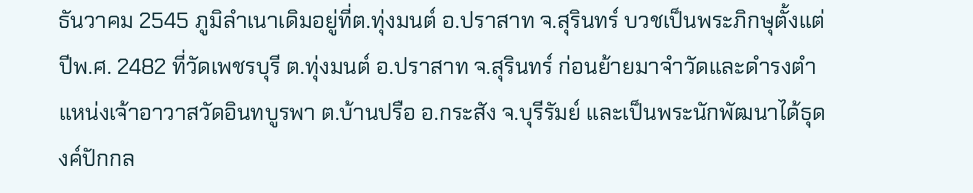ธันวาคม 2545 ภูมิลำเนาเดิมอยู่ที่ต.ทุ่งมนต์ อ.ปราสาท จ.สุรินทร์ บวชเป็นพระภิกษุตั้งแต่ปีพ.ศ. 2482 ที่วัดเพชรบุรี ต.ทุ่งมนต์ อ.ปราสาท จ.สุรินทร์ ก่อนย้ายมาจำวัดและดำรงตำแหน่งเจ้าอาวาสวัดอินทบูรพา ต.บ้านปรือ อ.กระสัง จ.บุรีรัมย์ และเป็นพระนักพัฒนาได้ธุดงค์ปักกล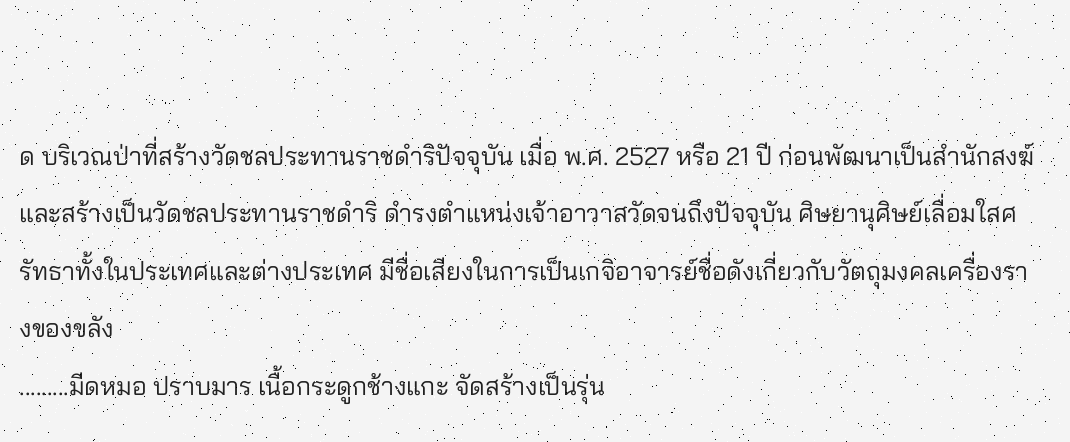ด บริเวณป่าที่สร้างวัดชลประทานราชดำริปัจจุบัน เมื่อ พ.ศ. 2527 หรือ 21 ปี ก่อนพัฒนาเป็นสำนักสงฆ์และสร้างเป็นวัดชลประทานราชดำริ ดำรงตำแหน่งเจ้าอาวาสวัดจนถึงปัจจุบัน ศิษยานุศิษย์เลื่อมใสศรัทธาทั้งในประเทศและต่างประเทศ มีชื่อเสียงในการเป็นเกจิอาจารย์ชื่อดังเกี่ยวกับวัตถุมงคลเครื่องรางของขลัง
.........มีดหมอ ปราบมาร เนื้อกระดูกช้างแกะ จัดสร้างเป็นรุ่น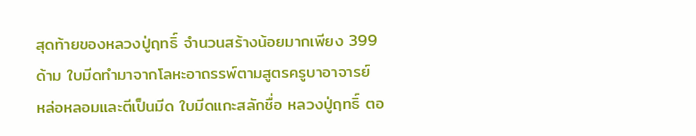สุดท้ายของหลวงปู่ฤทธิ์ จำนวนสร้างน้อยมากเพียง 399 ด้าม ใบมีดทำมาจากโลหะอาถรรพ์ตามสูตรครูบาอาจารย์ หล่อหลอมและตีเป็นมีด ใบมีดแกะสลักชื่อ หลวงปู่ฤทธิ์ ตอ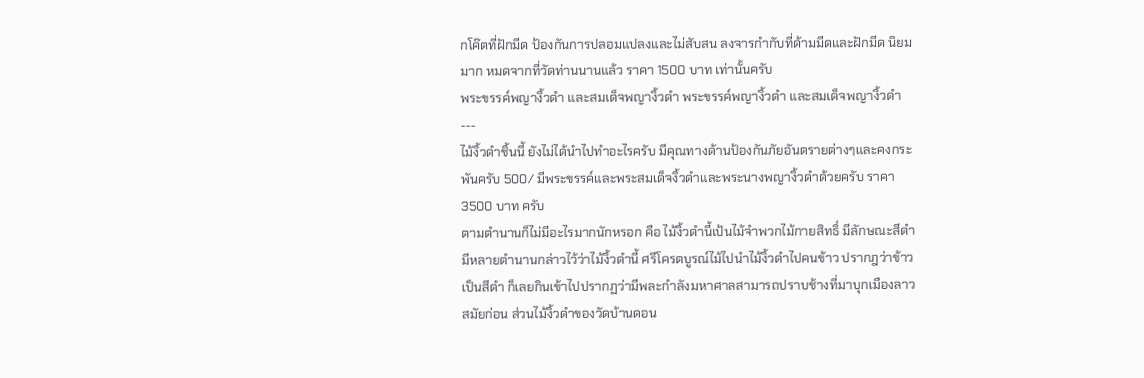กโค๊ตที่ฝักมีด ป้องกันการปลอมแปลงและไม่สับสน ลงจารกำกับที่ด้ามมีดและฝักมีด นิยมมาก หมดจากที่วัดท่านนานแล้ว ราคา 1500 บาท เท่านั้นครับ
พระขรรค์พญางิ้วดำ และสมเด็จพญางิ้วดำ พระขรรค์พญางิ้วดำ และสมเด็จพญางิ้วดำ
---
ไม้งิ้วดำชิ้นนี้ ยังไม่ได้นำไปทำอะไรครับ มีคุณทางด้านป้องกันภัยอันตรายต่างๆและคงกระพันครับ 500/ มีพระขรรค์และพระสมเด็จงิ้วดำและพระนางพญางิ้วดำด้วยครับ ราคา 3500 บาท ครับ
ตามตำนานก็ไม่มีอะไรมากนักหรอก คือ ไม้งิ้วดำนี้เป้นไม้จำพวกไม้กายสิทธิ์ มีลักษณะสีดำ มีหลายตำนานกล่าวไว้ว่าไม้งิ้วดำนี้ ศรีโครตบูรณ์ไม้ไปนำไม้งิ้วดำไปคนข้าว ปรากฎว่าข้าวเป็นสีดำ ก็เลยกินเข้าไปปรากฏว่ามีพละกำลังมหาศาลสามารถปราบช้างที่มาบุกเมืองลาวสมัยก่อน ส่วนไม้งิ้วดำของวัดบ้านดอน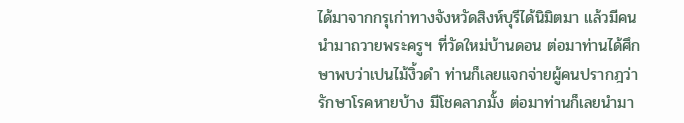ได้มาจากกรุเก่าทางจังหวัดสิงห์บุรีได้นิมิตมา แล้วมีคนนำมาถวายพระครูฯ ที่วัดใหม่บ้านดอน ต่อมาท่านได้ศึกษาพบว่าเปนไม้งิ้วดำ ท่านก็เลยแจกจ่ายผู้คนปรากฎว่ารักษาโรคหายบ้าง มีโชคลาภมั้ง ต่อมาท่านก็เลยนำมา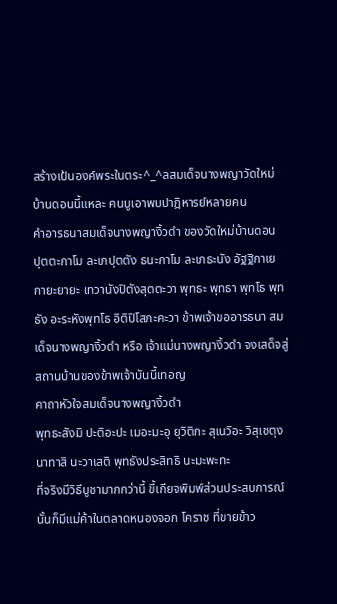สร้างเป้นองค์พระในตระ^_^ลสมเด็จนางพญาวัดใหม่บ้านดอนนี้แหละ คนบูเอาพบปาฎิหารย์หลายคน
คำอารธนาสมเด็จนางพญางิ้วดำ ของวัดใหม่บ้านดอน
ปุตตะกาโม ละเภปุตตัง ธนะกาโม ละเภธะนัง อัฐฐิกาเย กายะยายะ เทวานังปิตังสุตตะวา พุทธะ พุทธา พุทโธ พุทธัง อะระหังพุทโธ อิติปิโสภะคะวา ข้าพเจ้าขออารธนา สมเด็จนางพญางิ้วดำ หรือ เจ้าแม่นางพญางิ้วดำ จงเสด็จสู่สถานบ้านของข้าพเจ้าบันนี้เทอญ
คาถาหัวใจสมเด็จนางพญางิ้วดำ
พุทธะสังมิ ปะติอะปะ เมอะมะอุ ยุวิติกะ สุเนวิอะ วิสุเชตุง นาทาสิ นะวาเสติ พุทธังประสิทธิ นะมะพะทะ
ที่จริงมีวิธีบูชามากกว่านี้ ขี้เกียจพิมพ์ส่วนประสบการณ์นั้นก็มีแม่ค้าในตลาดหนองจอก โคราช ที่ขายข้าว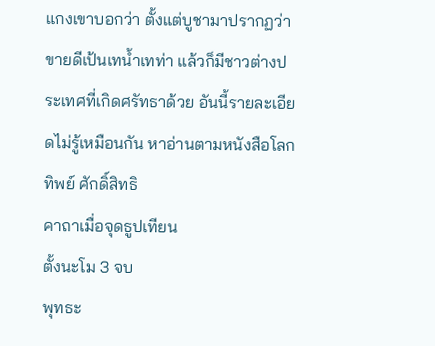แกงเขาบอกว่า ตั้งแต่บูชามาปรากฏว่าขายดีเป้นเทน้ำเทท่า แล้วก็มีชาวต่างประเทศที่เกิดศรัทธาด้วย อันนี้รายละเอียดไม่รู้เหมือนกัน หาอ่านตามหนังสือโลกทิพย์ ศักดิ์สิทธิ
คาถาเมื่อจุดธูปเทียน
ตั้งนะโม 3 จบ
พุทธะ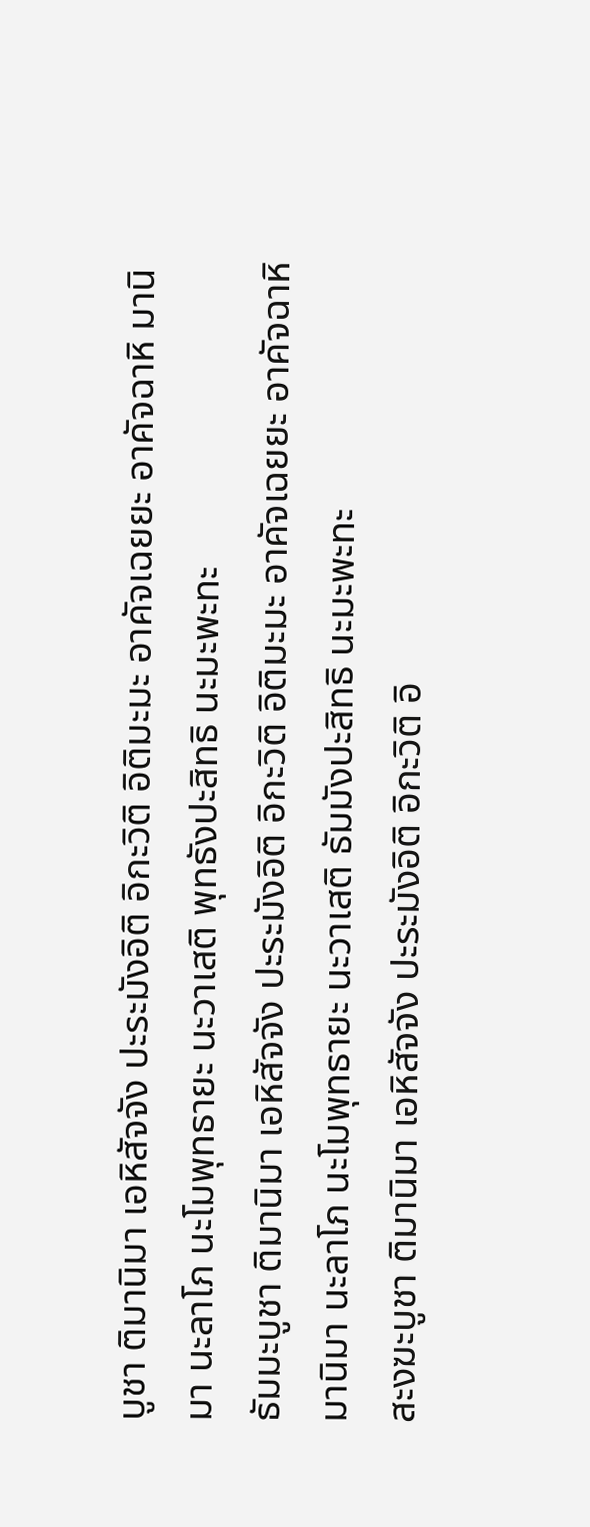บูชา ติมานิมา เอหิสัจจัง ปะระมังอิติ อิกะวิติ อิติมะมะ อาคัจเฉยยะ อาคัจฉาหิ มานิมา นะลาโภ นะโมพุทธายะ นะวาเสติ พุทธังปะสิทธิ นะมะพะทะ
ธัมมะบูชา ติมานิมา เอหิสัจจัง ปะระมังอิติ อิกะวิติ อิติมะมะ อาคัจเฉยยะ อาคัจฉาหิ มานิมา นะลาโภ นะโมพุทธายะ นะวาเสติ ธัมมังปะสิทธิ นะมะพะทะ
สะงฆะบูชา ติมานิมา เอหิสัจจัง ปะระมังอิติ อิกะวิติ อิ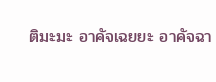ติมะมะ อาคัจเฉยยะ อาคัจฉา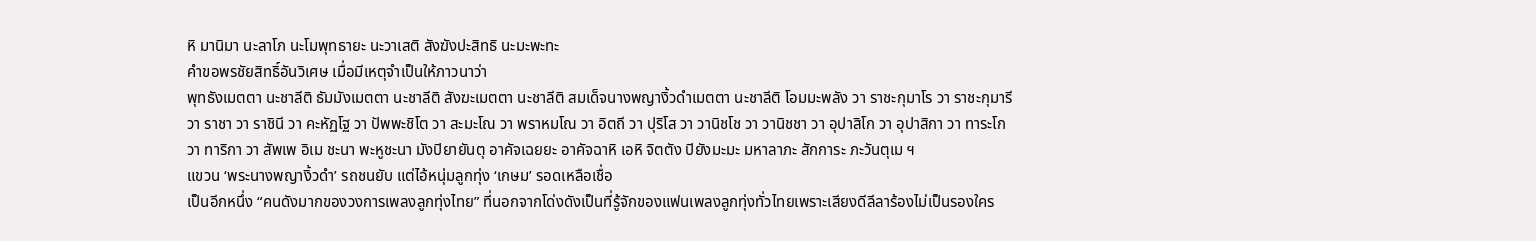หิ มานิมา นะลาโภ นะโมพุทธายะ นะวาเสติ สังฆังปะสิทธิ นะมะพะทะ
คำขอพรชัยสิทธิ์อันวิเศษ เมื่อมีเหตุจำเป็นให้ภาวนาว่า
พุทธังเมตตา นะชาลีติ ธัมมังเมตตา นะชาลีติ สังฆะเมตตา นะชาลีติ สมเด็จนางพญางิ้วดำเมตตา นะชาลีติ โอมมะพลัง วา ราชะกุมาโร วา ราชะกุมารี วา ราชา วา ราชินี วา คะหัฏโฐ วา ปัพพะชิโต วา สะมะโณ วา พราหมโณ วา อิตถี วา ปุริโส วา วานิชโช วา วานิชชา วา อุปาสิโก วา อุปาสิกา วา ทาระโก วา ทาริกา วา สัพเพ อิเม ชะนา พะหูชะนา มังปิยายันตุ อาคัจเฉยยะ อาคัจฉาหิ เอหิ จิตตัง ปิยังมะมะ มหาลาภะ สักการะ ภะวันตุเม ฯ
แขวน ‘พระนางพญางิ้วดำ’ รถชนยับ แต่ไอ้หนุ่มลูกทุ่ง ‘เกษม’ รอดเหลือเชื่อ
เป็นอีกหนึ่ง “คนดังมากของวงการเพลงลูกทุ่งไทย” ที่นอกจากโด่งดังเป็นที่รู้จักของแฟนเพลงลูกทุ่งทั่วไทยเพราะเสียงดีลีลาร้องไม่เป็นรองใคร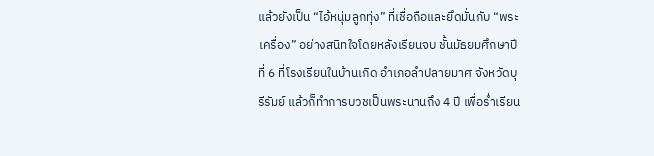แล้วยังเป็น “ไอ้หนุ่มลูกทุ่ง” ที่เชื่อถือและยึดมั่นกับ “พระเครื่อง” อย่างสนิทใจโดยหลังเรียนจบ ชั้นมัธยมศึกษาปีที่ 6 ที่โรงเรียนในบ้านเกิด อำเภอลำปลายมาศ จังหวัดบุรีรัมย์ แล้วก็ทำการบวชเป็นพระนานถึง 4 ปี เพื่อร่ำเรียน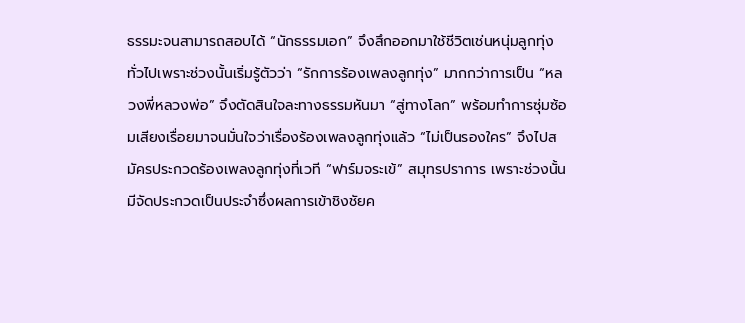ธรรมะจนสามารถสอบได้ “นักธรรมเอก” จึงสึกออกมาใช้ชีวิตเช่นหนุ่มลูกทุ่งทั่วไปเพราะช่วงนั้นเริ่มรู้ตัวว่า “รักการร้องเพลงลูกทุ่ง” มากกว่าการเป็น “หลวงพี่หลวงพ่อ” จึงตัดสินใจละทางธรรมหันมา “สู่ทางโลก” พร้อมทำการซุ่มซ้อมเสียงเรื่อยมาจนมั่นใจว่าเรื่องร้องเพลงลูกทุ่งแล้ว “ไม่เป็นรองใคร” จึงไปสมัครประกวดร้องเพลงลูกทุ่งที่เวที “ฟาร์มจระเข้” สมุทรปราการ เพราะช่วงนั้นมีจัดประกวดเป็นประจำซึ่งผลการเข้าชิงชัยค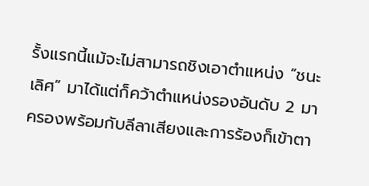รั้งแรกนี้แม้จะไม่สามารถชิงเอาตำแหน่ง “ชนะเลิศ” มาได้แต่ก็คว้าตำแหน่งรองอันดับ 2 มาครองพร้อมกับลีลาเสียงและการร้องก็เข้าตา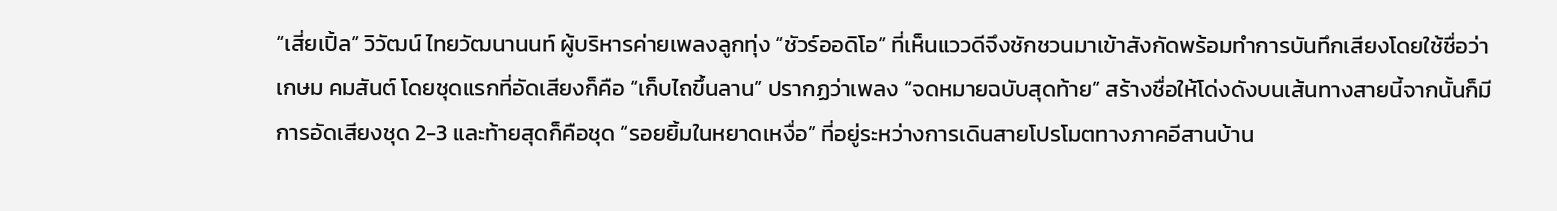“เสี่ยเปิ้ล” วิวัฒน์ ไทยวัฒนานนท์ ผู้บริหารค่ายเพลงลูกทุ่ง “ชัวร์ออดิโอ” ที่เห็นแววดีจึงชักชวนมาเข้าสังกัดพร้อมทำการบันทึกเสียงโดยใช้ชื่อว่า เกษม คมสันต์ โดยชุดแรกที่อัดเสียงก็คือ “เก็บไถขึ้นลาน” ปรากฏว่าเพลง “จดหมายฉบับสุดท้าย” สร้างชื่อให้โด่งดังบนเส้นทางสายนี้จากนั้นก็มีการอัดเสียงชุด 2-3 และท้ายสุดก็คือชุด “รอยยิ้มในหยาดเหงื่อ” ที่อยู่ระหว่างการเดินสายโปรโมตทางภาคอีสานบ้าน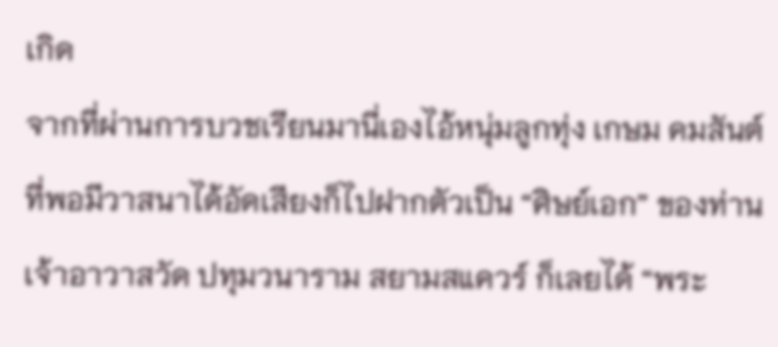เกิด
จากที่ผ่านการบวชเรียนมานี่เองไอ้หนุ่มลูกทุ่ง เกษม คมสันต์ ที่พอมีวาสนาได้อัดเสียงก็ไปฝากตัวเป็น “ศิษย์เอก” ของท่านเจ้าอาวาสวัด ปทุมวนาราม สยามสแควร์ ก็เลยได้ “พระ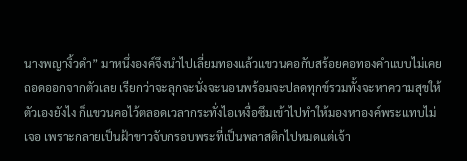นางพญางิ้วดำ” มาหนึ่งองค์จึงนำไปเลี่ยมทองแล้วแขวนคอกับสร้อยคอทองคำแบบไม่เคยถอดออกจากตัวเลย เรียกว่าจะลุกจะนั่งจะนอนพร้อมจะปลดทุกข์รวมทั้งจะหาความสุขให้ตัวเองยังไง ก็แขวนคอไว้ตลอดเวลากระทั่งไอเหงื่อซึมเข้าไปทำให้มองหาองค์พระแทบไม่เจอ เพราะกลายเป็นฝ้าขาวจับกรอบพระที่เป็นพลาสติกไปหมดแต่เจ้า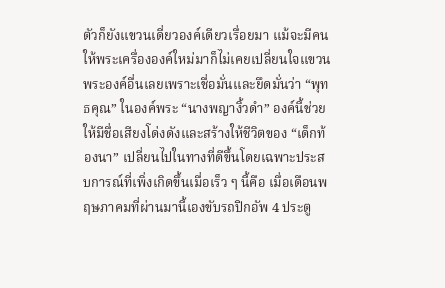ตัวก็ยังแขวนเดี่ยวองค์เดียวเรื่อยมา แม้จะมีคนให้พระเครื่ององค์ใหม่มาก็ไม่เคยเปลี่ยนใจแขวนพระองค์อื่นเลยเพราะเชื่อมั่นและยึดมั่นว่า “พุทธคุณ” ในองค์พระ “นางพญางิ้วดำ” องค์นี้ช่วยให้มีชื่อเสียงโด่งดังและสร้างให้ชีวิตของ “เด็กท้องนา” เปลี่ยนไปในทางที่ดีขึ้นโดยเฉพาะประสบการณ์ที่เพิ่งเกิดขึ้นเมื่อเร็ว ๆ นี้คือ เมื่อเดือนพฤษภาคมที่ผ่านมานี้เองขับรถปิกอัพ 4 ประตู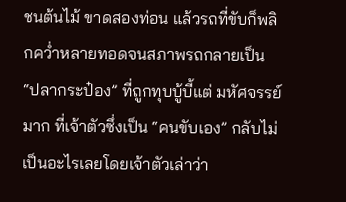ชนต้นไม้ ขาดสองท่อน แล้วรถที่ขับก็พลิกคว่ำหลายทอดจนสภาพรถกลายเป็น “ปลากระป๋อง” ที่ถูกทุบบู้บี้แต่ มหัศจรรย์มาก ที่เจ้าตัวซึ่งเป็น “คนขับเอง” กลับไม่เป็นอะไรเลยโดยเจ้าตัวเล่าว่า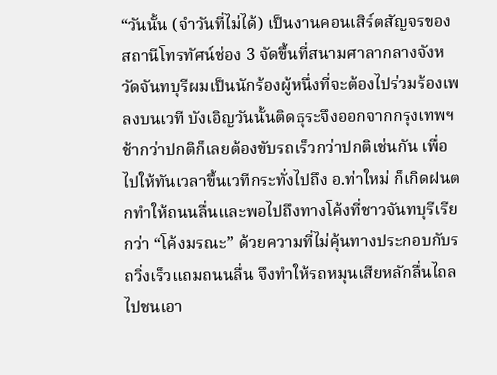“วันนั้น (จำวันที่ไม่ได้) เป็นงานคอนเสิร์ตสัญจรของสถานีโทรทัศน์ช่อง 3 จัดขึ้นที่สนามศาลากลางจังหวัดจันทบุรีผมเป็นนักร้องผู้หนึ่งที่จะต้องไปร่วมร้องเพลงบนเวที บังเอิญวันนั้นติดธุระจึงออกจากกรุงเทพฯ ช้ากว่าปกติก็เลยต้องขับรถเร็วกว่าปกติเช่นกัน เพื่อไปให้ทันเวลาขึ้นเวทีกระทั่งไปถึง อ.ท่าใหม่ ก็เกิดฝนตกทำให้ถนนลื่นและพอไปถึงทางโค้งที่ชาวจันทบุรีเรียกว่า “โค้งมรณะ” ด้วยความที่ไม่คุ้นทางประกอบกับรถวิ่งเร็วแถมถนนลื่น จึงทำให้รถหมุนเสียหลักลื่นไถลไปชนเอา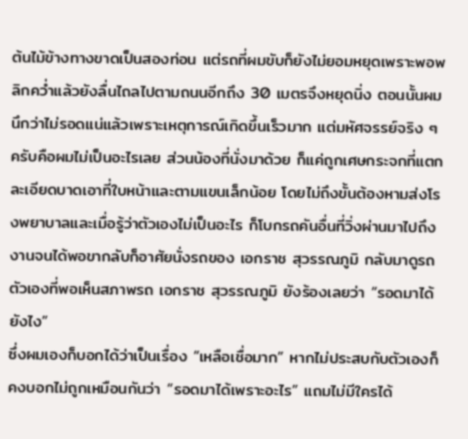ต้นไม้ข้างทางขาดเป็นสองท่อน แต่รถที่ผมขับก็ยังไม่ยอมหยุดเพราะพอพลิกคว่ำแล้วยังลื่นไถลไปตามถนนอีกถึง 30 เมตรจึงหยุดนิ่ง ตอนนั้นผมนึกว่าไม่รอดแน่แล้วเพราะเหตุการณ์เกิดขึ้นเร็วมาก แต่มหัศจรรย์จริง ๆ ครับคือผมไม่เป็นอะไรเลย ส่วนน้องที่นั่งมาด้วย ก็แค่ถูกเศษกระจกที่แตกละเอียดบาดเอาที่ใบหน้าและตามแขนเล็กน้อย โดยไม่ถึงขั้นต้องหามส่งโรงพยาบาลและเมื่อรู้ว่าตัวเองไม่เป็นอะไร ก็โบกรถคันอื่นที่วิ่งผ่านมาไปถึงงานจนได้พอขากลับก็อาศัยนั่งรถของ เอกราช สุวรรณภูมิ กลับมาดูรถตัวเองที่พอเห็นสภาพรถ เอกราช สุวรรณภูมิ ยังร้องเลยว่า “รอดมาได้ยังไง”
ซึ่งผมเองก็บอกได้ว่าเป็นเรื่อง “เหลือเชื่อมาก” หากไม่ประสบกับตัวเองก็คงบอกไม่ถูกเหมือนกันว่า “รอดมาได้เพราะอะไร” แถมไม่มีใครได้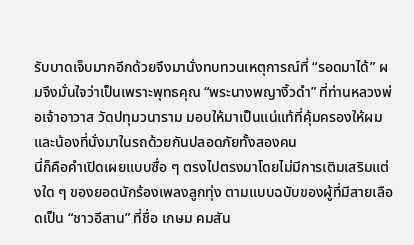รับบาดเจ็บมากอีกด้วยจึงมานั่งทบทวนเหตุการณ์ที่ “รอดมาได้” ผมจึงมั่นใจว่าเป็นเพราะพุทธคุณ “พระนางพญางิ้วดำ” ที่ท่านหลวงพ่อเจ้าอาวาส วัดปทุมวนาราม มอบให้มาเป็นแน่แท้ที่คุ้มครองให้ผมและน้องที่นั่งมาในรถด้วยกันปลอดภัยทั้งสองคน
นี่ก็คือคำเปิดเผยแบบซื่อ ๆ ตรงไปตรงมาโดยไม่มีการเติมเสริมแต่งใด ๆ ของยอดนักร้องเพลงลูกทุ่ง ตามแบบฉบับของผู้ที่มีสายเลือดเป็น “ชาวอีสาน” ที่ชื่อ เกษม คมสัน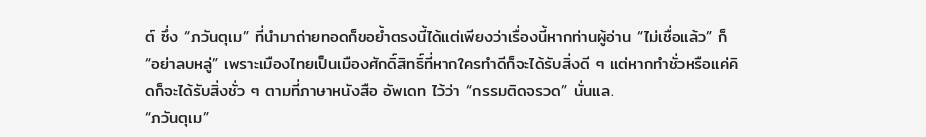ต์ ซึ่ง “ภวันตุเม” ที่นำมาถ่ายทอดก็ขอย้ำตรงนี้ได้แต่เพียงว่าเรื่องนี้หากท่านผู้อ่าน “ไม่เชื่อแล้ว” ก็ “อย่าลบหลู่” เพราะเมืองไทยเป็นเมืองศักดิ์สิทธิ์ที่หากใครทำดีก็จะได้รับสิ่งดี ๆ แต่หากทำชั่วหรือแค่คิดก็จะได้รับสิ่งชั่ว ๆ ตามที่ภาษาหนังสือ อัพเดท ไว้ว่า “กรรมติดจรวด” นั่นแล.
“ภวันตุเม”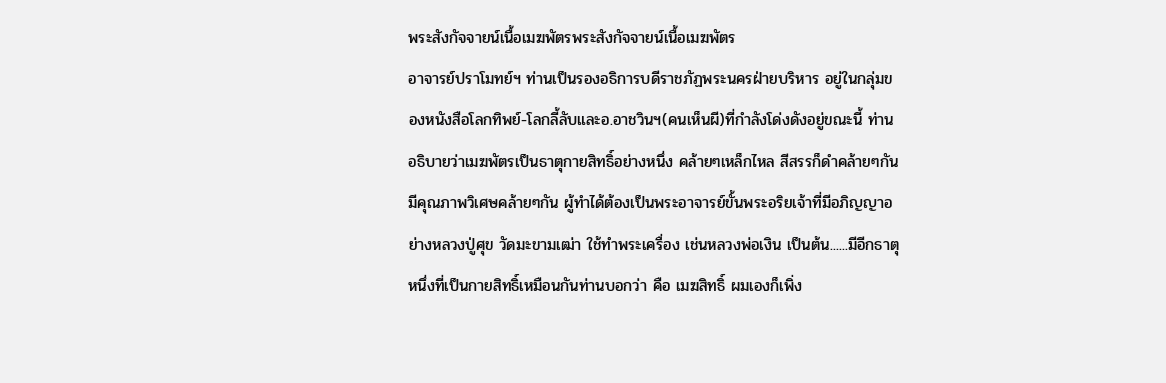พระสังกัจจายน์เนื้อเมฆพัตรพระสังกัจจายน์เนื้อเมฆพัตร
อาจารย์ปราโมทย์ฯ ท่านเป็นรองอธิการบดีราชภัฏพระนครฝ่ายบริหาร อยู่ในกลุ่มของหนังสือโลกทิพย์-โลกลี้ลับและอ.อาชวินฯ(คนเห็นผี)ที่กำลังโด่งดังอยู่ขณะนี้ ท่านอธิบายว่าเมฆพัตรเป็นธาตุกายสิทธิ์อย่างหนึ่ง คล้ายๆเหล็กไหล สีสรรก็ดำคล้ายๆกัน มีคุณภาพวิเศษคล้ายๆกัน ผู้ทำได้ต้องเป็นพระอาจารย์ขั้นพระอริยเจ้าที่มีอภิญญาอย่างหลวงปู่ศุข วัดมะขามเฒ่า ใช้ทำพระเครื่อง เช่นหลวงพ่อเงิน เป็นต้น......มีอีกธาตุหนึ่งที่เป็นกายสิทธิ์เหมือนกันท่านบอกว่า คือ เมฆสิทธิ์ ผมเองก็เพิ่ง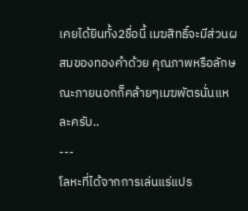เคยได้ยินทั้ง2ชื่อนี้ เมฆสิทธิ์จะมีส่วนผสมของทองคำด้วย คุณภาพหรือลักษณะภายนอกก็คล้ายๆเมฆพัตรนั่นแหละครับ..
---
โลหะที่ได้จากการเล่นแร่แปร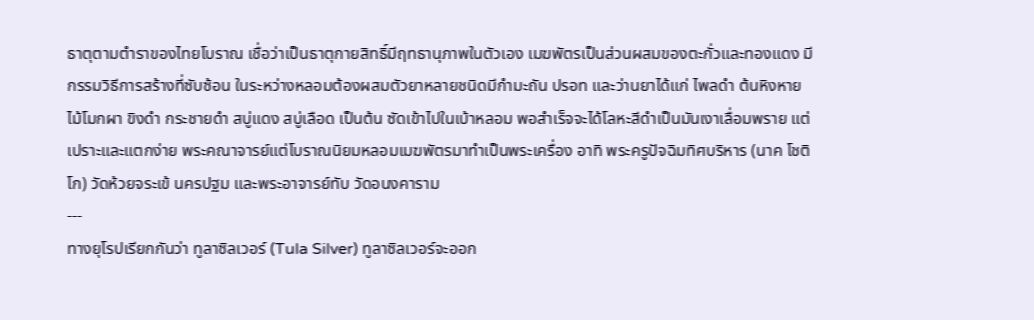ธาตุตามตำราของไทยโบราณ เชื่อว่าเป็นธาตุกายสิทธิ์มีฤทธานุภาพในตัวเอง เมฆพัตรเป็นส่วนผสมของตะกั่วและทองแดง มีกรรมวิธีการสร้างที่ซับซ้อน ในระหว่างหลอมต้องผสมตัวยาหลายชนิดมีกำมะถัน ปรอท และว่านยาได้แก่ ไพลดำ ต้นหิงหาย ไม้โมกผา ขิงดำ กระชายดำ สบู่แดง สบู่เลือด เป็นต้น ซัดเข้าไปในเบ้าหลอม พอสำเร็จจะได้โลหะสีดำเป็นมันเงาเลื่อมพราย แต่เปราะและแตกง่าย พระคณาจารย์แต่โบราณนิยมหลอมเมฆพัตรมาทำเป็นพระเครื่อง อาทิ พระครูปัจฉิมทิศบริหาร (นาค โชติโก) วัดห้วยจระเข้ นครปฐม และพระอาจารย์ทับ วัดอนงคาราม
---
ทางยุโรปเรียกกันว่า ทูลาซิลเวอร์ (Tula Silver) ทูลาซิลเวอร์จะออก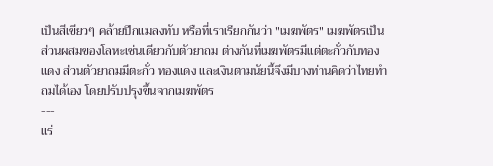เป็นสีเขียวๆ คล้ายปีกแมลงทับ หรือที่เราเรียกกันว่า "เมฆพัตร" เมฆพัตรเป็นส่วนผสมของโลหะเช่นเดียวกับตัวยาถม ต่างกันที่เมฆพัตรมีแต่ตะกั่วกับทองแดง ส่วนตัวยาถมมีตะกั่ว ทองแดง และเงินตามนัยนี้จึงมีบางท่านคิดว่าไทยทำถมได้เอง โดยปรับปรุงขึ้นจากเมฆพัตร
---
แร่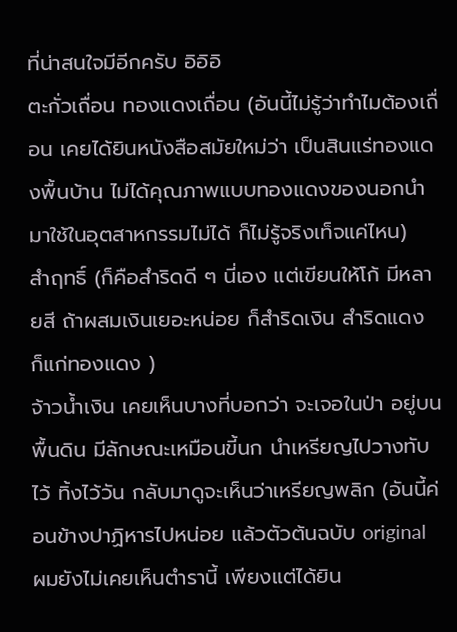ที่น่าสนใจมีอีกครับ อิอิอิ
ตะกั่วเถื่อน ทองแดงเถื่อน (อันนี้ไม่รู้ว่าทำไมต้องเถื่อน เคยได้ยินหนังสือสมัยใหม่ว่า เป็นสินแร่ทองแดงพื้นบ้าน ไม่ได้คุณภาพแบบทองแดงของนอกนำมาใช้ในอุตสาหกรรมไม่ได้ ก็ไม่รู้จริงเท็จแค่ไหน)
สำฤทธิ์ (ก็คือสำริดดี ๆ นี่เอง แต่เขียนให้โก้ มีหลายสี ถ้าผสมเงินเยอะหน่อย ก็สำริดเงิน สำริดแดง ก็แก่ทองแดง )
จ้าวน้ำเงิน เคยเห็นบางที่บอกว่า จะเจอในป่า อยู่บนพื้นดิน มีลักษณะเหมือนขี้นก นำเหรียญไปวางทับไว้ ทิ้งไว้วัน กลับมาดูจะเห็นว่าเหรียญพลิก (อันนี้ค่อนข้างปาฏิหารไปหน่อย แล้วตัวต้นฉบับ original ผมยังไม่เคยเห็นตำรานี้ เพียงแต่ได้ยิน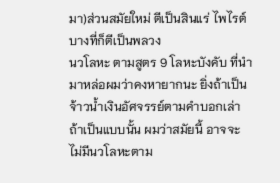มา)ส่วนสมัยใหม่ ตีเป็นสินแร่ ไพไรต์ บางที่ก็ตีเป็นพลวง
นวโลหะ ตามสูตร 9 โลหะบังคับ ที่นำมาหล่อผมว่าคงหายากนะ ยิ่งถ้าเป็นจ้าวน้ำเงินอัศจรรย์ตามคำบอกเล่า ถ้าเป็นแบบนั้น ผมว่าสมัยนี้ อาจจะไม่มีนวโลหะตาม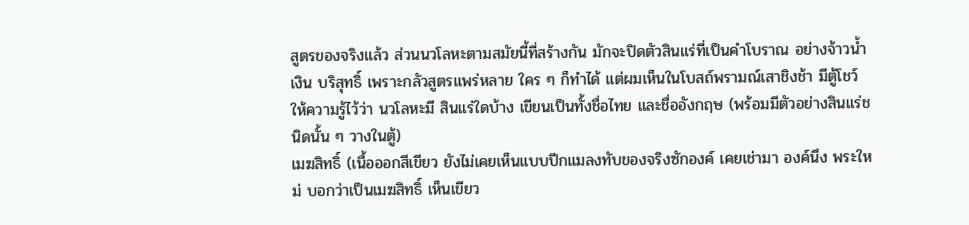สูตรของจริงแล้ว ส่วนนวโลหะตามสมัยนี้ที่สร้างกัน มักจะปิดตัวสินแร่ที่เป็นคำโบราณ อย่างจ้าวน้ำเงิน บริสุทธิ์ เพราะกลัวสูตรแพร่หลาย ใคร ๆ ก็ทำได้ แต่ผมเห็นในโบสถ์พรามณ์เสาชิงช้า มีตู้โชว์ให้ความรู้ไว้ว่า นวโลหะมี สินแร่ใดบ้าง เขียนเป็นทั้งชื่อไทย และชื่ออังกฤษ (พร้อมมีตัวอย่างสินแร่ชนิดนั้น ๆ วางในตู้)
เมฆสิทธิ์ (เนื้อออกสีเขียว ยังไม่เคยเห็นแบบปีกแมลงทับของจริงซักองค์ เคยเช่ามา องค์นึง พระใหม่ บอกว่าเป็นเมฆสิทธิ์ เห็นเขียว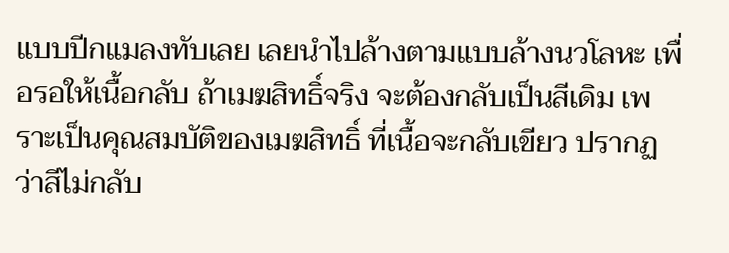แบบปีกแมลงทับเลย เลยนำไปล้างตามแบบล้างนวโลหะ เพื่อรอให้เนื้อกลับ ถ้าเมฆสิทธิ์จริง จะต้องกลับเป็นสีเดิม เพราะเป็นคุณสมบัติของเมฆสิทธิ์ ที่เนื้อจะกลับเขียว ปรากฏว่าสีไม่กลับ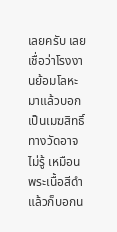เลยครับ เลยเชื่อว่าโรงงานย้อมโลหะมาแล้วบอกเป็นเมฆสิทธิ์ ทางวัดอาจไม่รู้ เหมือนพระเนื้อสีดำ แล้วก็บอกน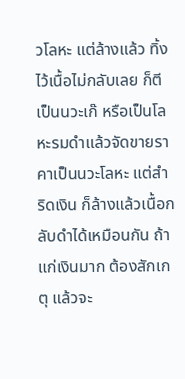วโลหะ แต่ล้างแล้ว ทิ้งไว้เนื้อไม่กลับเลย ก็ตีเป็นนวะเก๊ หรือเป็นโลหะรมดำแล้วจัดขายราคาเป็นนวะโลหะ แต่สำริดเงิน ก็ล้างแล้วเนื้อกลับดำได้เหมือนกัน ถ้าแก่เงินมาก ต้องสักเกตุ แล้วจะ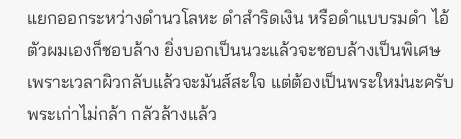แยกออกระหว่างดำนวโลหะ ดำสำริดเงิน หรือดำแบบรมดำ ไอ้ตัวผมเองก็ชอบล้าง ยิ่งบอกเป็นนวะแล้วจะชอบล้างเป็นพิเศษ เพราะเวลาผิวกลับแล้วจะมันส์สะใจ แต่ต้องเป็นพระใหม่นะครับ พระเก่าไม่กล้า กลัวล้างแล้ว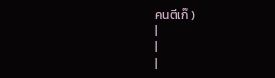คนตีเก๊ )
|
|
|